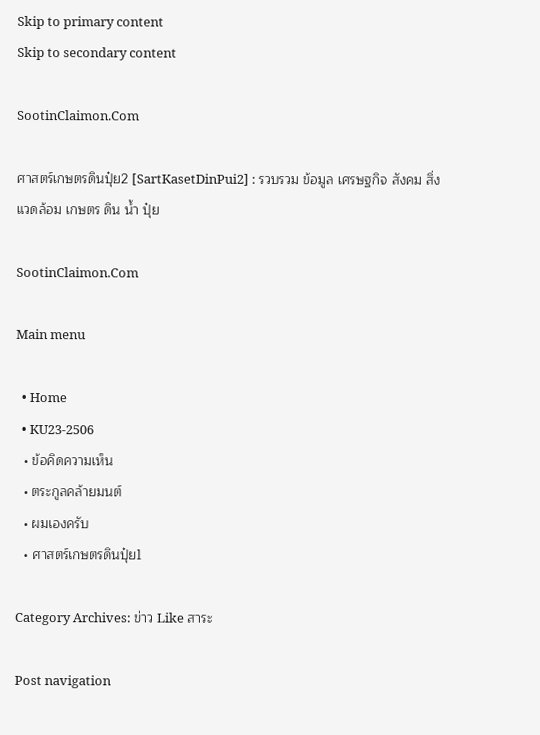Skip to primary content
Skip to secondary content

SootinClaimon.Com

ศาสตร์เกษตรดินปุ๋ย2 [SartKasetDinPui2] : รวบรวม ข้อมูล เศรษฐกิจ สังคม สิ่งแวดล้อม เกษตร ดิน น้ำ ปุ๋ย

SootinClaimon.Com

Main menu

  • Home
  • KU23-2506
  • ข้อคิดความเห็น
  • ตระกูลคล้ายมนต์
  • ผมเองครับ
  • ศาสตร์เกษตรดินปุ๋ย1

Category Archives: ข่าว Like สาระ

Post navigation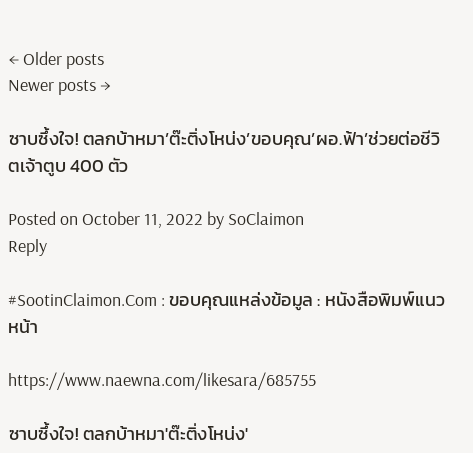← Older posts
Newer posts →

ซาบซึ้งใจ! ตลกบ้าหมา’ต๊ะติ่งโหน่ง’ขอบคุณ’ผอ.ฟ้า’ช่วยต่อชีวิตเจ้าตูบ 400 ตัว

Posted on October 11, 2022 by SoClaimon
Reply

#SootinClaimon.Com : ขอบคุณแหล่งข้อมูล : หนังสือพิมพ์แนวหน้า

https://www.naewna.com/likesara/685755

ซาบซึ้งใจ! ตลกบ้าหมา'ต๊ะติ่งโหน่ง'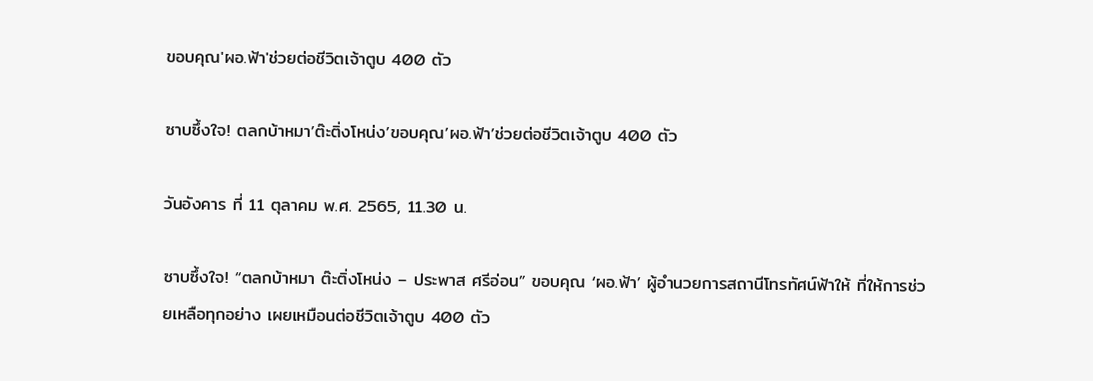ขอบคุณ'ผอ.ฟ้า'ช่วยต่อชีวิตเจ้าตูบ 400 ตัว

ซาบซึ้งใจ! ตลกบ้าหมา’ต๊ะติ่งโหน่ง’ขอบคุณ’ผอ.ฟ้า’ช่วยต่อชีวิตเจ้าตูบ 400 ตัว

วันอังคาร ที่ 11 ตุลาคม พ.ศ. 2565, 11.30 น.

ซาบซึ้งใจ! “ตลกบ้าหมา ต๊ะติ่งโหน่ง – ประพาส ศรีอ่อน” ขอบคุณ ‘ผอ.ฟ้า’ ผู้อำนวยการสถานีโทรทัศน์ฟ้าให้ ที่ให้การช่วยเหลือทุกอย่าง เผยเหมือนต่อชีวิตเจ้าตูบ 400 ตัว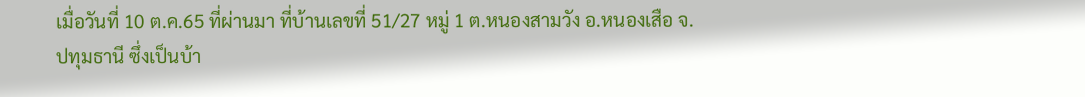เมื่อวันที่ 10 ต.ค.65 ที่ผ่านมา ที่บ้านเลขที่ 51/27 หมู่ 1 ต.หนองสามวัง อ.หนองเสือ จ.ปทุมธานี ซึ่งเป็นบ้า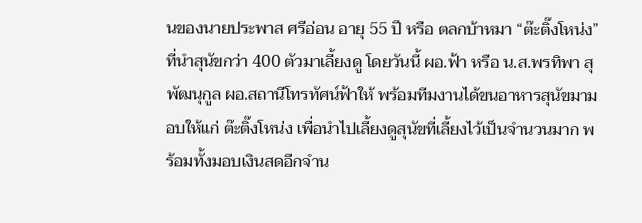นของนายประพาส ศรีอ่อน อายุ 55 ปี หรือ ตลกบ้าหมา “ต๊ะติ๊งโหน่ง” ที่นำสุนัขกว่า 400 ตัวมาเลี้ยงดู โดยวันนี้ ผอ.ฟ้า หรือ น.ส.พรทิพา สุพัฒนุกูล ผอ.สถานีโทรทัศน์ฟ้าให้ พร้อมทีมงานได้ขนอาหารสุนัขมามอบให้แก่ ต๊ะติ๊งโหน่ง เพื่อนำไปเลี้ยงดูสุนัขที่เลี้ยงไว้เป็นจำนวนมาก พร้อมทั้งมอบเงินสดอีกจำน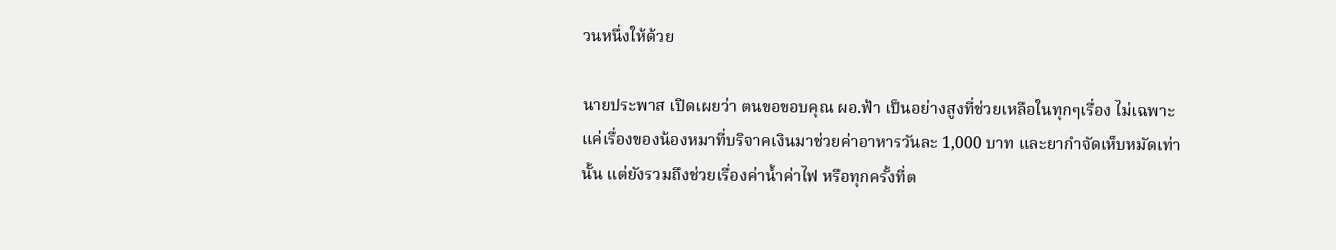วนหนึ่งให้ด้วย

นายประพาส เปิดเผยว่า ตนขอขอบคุณ ผอ.ฟ้า เป็นอย่างสูงที่ช่วยเหลือในทุกๆเรื่อง ไม่เฉพาะแค่เรื่องของน้องหมาที่บริจาคเงินมาช่วยค่าอาหารวันละ 1,000 บาท และยากำจัดเห็บหมัดเท่านั้น แต่ยังรวมถึงช่วยเรื่องค่าน้ำค่าไฟ หรือทุกครั้งที่ต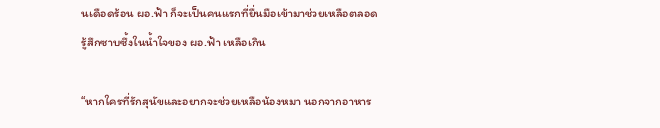นเดือดร้อน ผอ.ฟ้า ก็จะเป็นคนแรกที่ยื่นมือเข้ามาช่วยเหลือตลอด รู้สึกซาบซึ้งในน้ำใจของ ผอ.ฟ้า เหลือเกิน

“หากใครที่รักสุนัขและอยากจะช่วยเหลือน้องหมา นอกจากอาหาร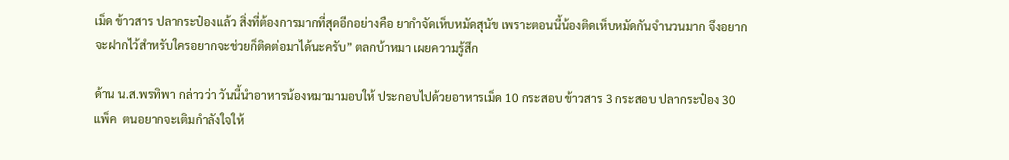เม็ด ข้าวสาร ปลากระป๋องแล้ว สิ่งที่ต้องการมากที่สุดอีกอย่างคือ ยากำจัดเห็บหมัดสุนัข เพราะตอนนี้น้องติดเห็บหมัดกันจำนวนมาก จึงอยากจะฝากไว้สำหรับใครอยากจะช่วยก็ติดต่อมาได้นะครับ” ตลกบ้าหมา เผยความรู้สึก

ด้าน น.ส.พรทิพา กล่าวว่า วันนี้นำอาหารน้องหมามามอบให้ ประกอบไปด้วยอาหารเม็ด 10 กระสอบ ข้าวสาร 3 กระสอบ ปลากระป๋อง 30 แพ็ค  ตนอยากจะเติมกำลังใจให้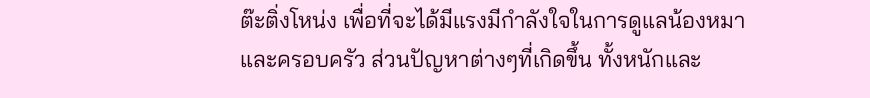ต๊ะติ่งโหน่ง เพื่อที่จะได้มีแรงมีกำลังใจในการดูแลน้องหมาและครอบครัว ส่วนปัญหาต่างๆที่เกิดขึ้น ทั้งหนักและ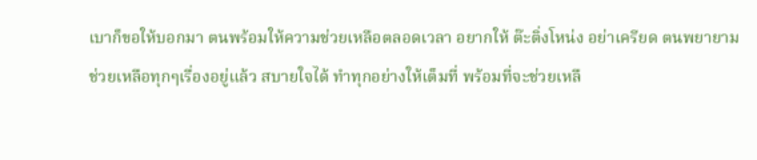เบาก็ขอให้บอกมา ตนพร้อมให้ความช่วยเหลือตลอดเวลา อยากให้ ต๊ะติ่งโหน่ง อย่าเครียด ตนพยายามช่วยเหลือทุกๆเรื่องอยู่แล้ว สบายใจได้ ทำทุกอย่างให้เต็มที่ พร้อมที่จะช่วยเหลื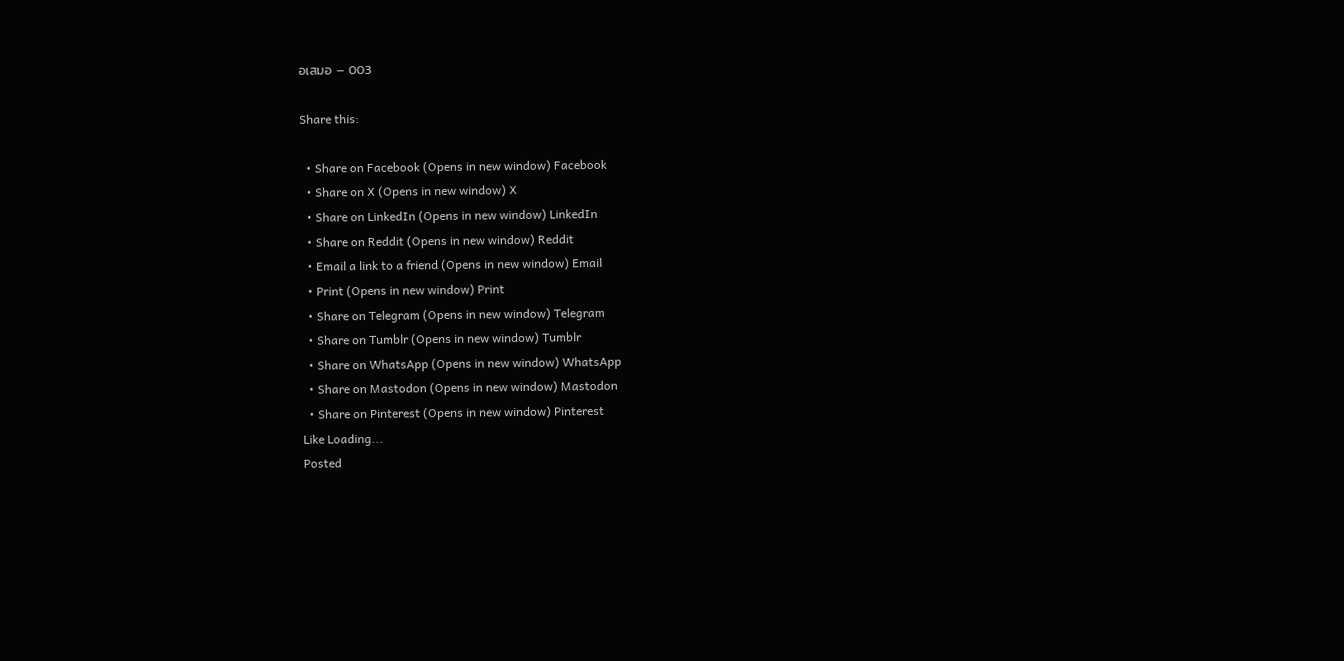อเสมอ – 003

Share this:

  • Share on Facebook (Opens in new window) Facebook
  • Share on X (Opens in new window) X
  • Share on LinkedIn (Opens in new window) LinkedIn
  • Share on Reddit (Opens in new window) Reddit
  • Email a link to a friend (Opens in new window) Email
  • Print (Opens in new window) Print
  • Share on Telegram (Opens in new window) Telegram
  • Share on Tumblr (Opens in new window) Tumblr
  • Share on WhatsApp (Opens in new window) WhatsApp
  • Share on Mastodon (Opens in new window) Mastodon
  • Share on Pinterest (Opens in new window) Pinterest
Like Loading...
Posted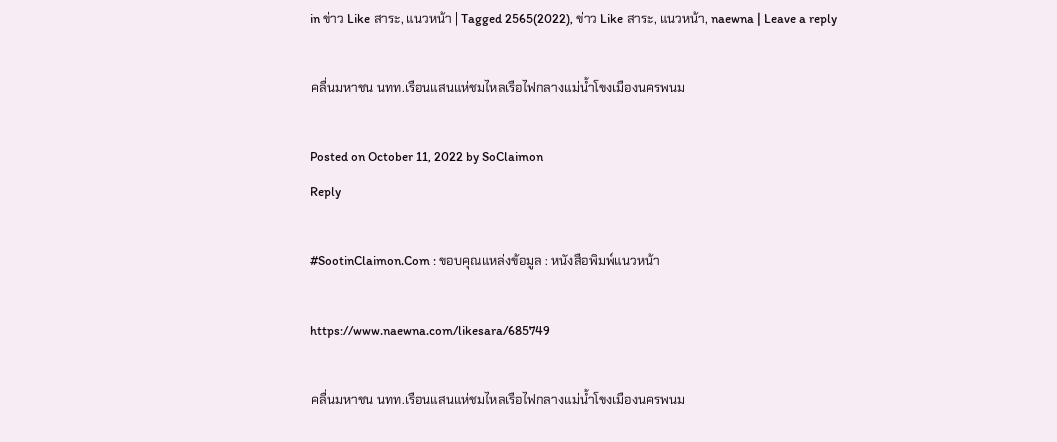in ข่าว Like สาระ, แนวหน้า | Tagged 2565(2022), ข่าว Like สาระ, แนวหน้า, naewna | Leave a reply

คลื่นมหาชน นทท.เรือนแสนแห่ชมไหลเรือไฟกลางแม่น้ำโขงเมืองนครพนม

Posted on October 11, 2022 by SoClaimon
Reply

#SootinClaimon.Com : ขอบคุณแหล่งข้อมูล : หนังสือพิมพ์แนวหน้า

https://www.naewna.com/likesara/685749

คลื่นมหาชน นทท.เรือนแสนแห่ชมไหลเรือไฟกลางแม่น้ำโขงเมืองนครพนม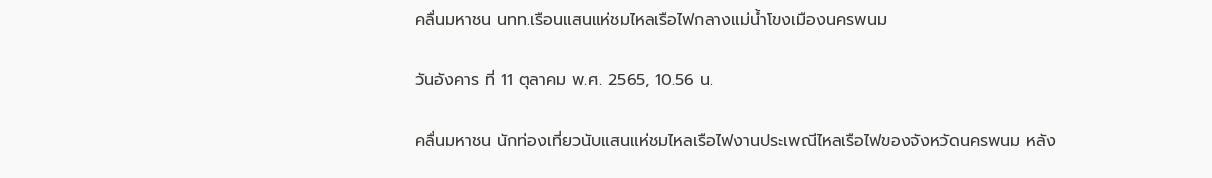คลื่นมหาชน นทท.เรือนแสนแห่ชมไหลเรือไฟกลางแม่น้ำโขงเมืองนครพนม

วันอังคาร ที่ 11 ตุลาคม พ.ศ. 2565, 10.56 น.

คลื่นมหาชน นักท่องเที่ยวนับแสนแห่ชมไหลเรือไฟงานประเพณีไหลเรือไฟของจังหวัดนครพนม หลัง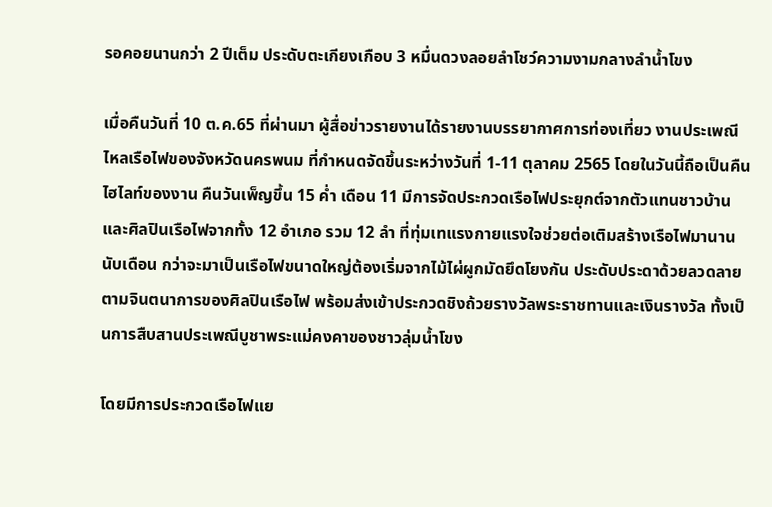รอคอยนานกว่า 2 ปีเต็ม ประดับตะเกียงเกือบ 3 หมื่นดวงลอยลำโชว์ความงามกลางลำน้ำโขง

เมื่อคืนวันที่ 10 ต.ค.65 ที่ผ่านมา ผู้สื่อข่าวรายงานได้รายงานบรรยากาศการท่องเที่ยว งานประเพณีไหลเรือไฟของจังหวัดนครพนม ที่กำหนดจัดขึ้นระหว่างวันที่ 1-11 ตุลาคม 2565 โดยในวันนี้ถือเป็นคืนไฮไลท์ของงาน คืนวันเพ็ญขึ้น 15 ค่ำ เดือน 11 มีการจัดประกวดเรือไฟประยุกต์จากตัวแทนชาวบ้านและศิลปินเรือไฟจากทั้ง 12 อำเภอ รวม 12 ลำ ที่ทุ่มเทแรงกายแรงใจช่วยต่อเติมสร้างเรือไฟมานานนับเดือน กว่าจะมาเป็นเรือไฟขนาดใหญ่ต้องเริ่มจากไม้ไผ่ผูกมัดยึดโยงกัน ประดับประดาด้วยลวดลายตามจินตนาการของศิลปินเรือไฟ พร้อมส่งเข้าประกวดชิงถ้วยรางวัลพระราชทานและเงินรางวัล ทั้งเป็นการสืบสานประเพณีบูชาพระแม่คงคาของชาวลุ่มน้ำโขง

โดยมีการประกวดเรือไฟแย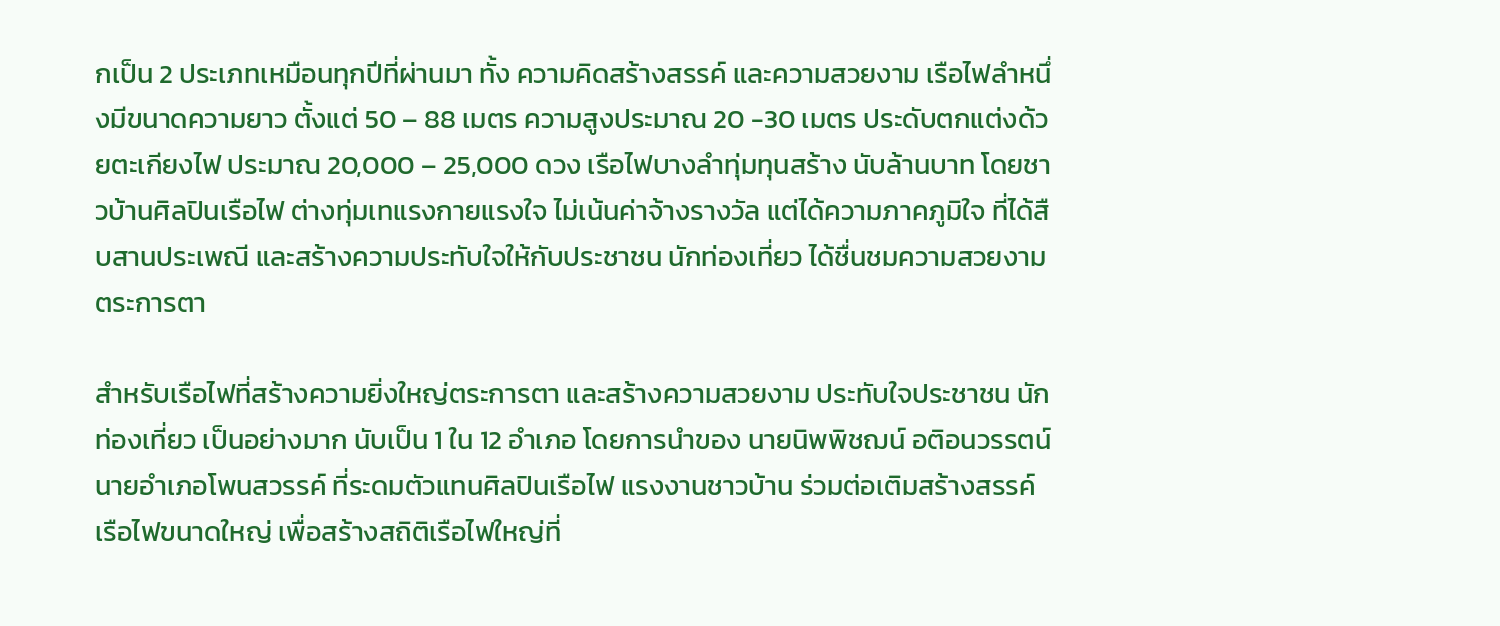กเป็น 2 ประเภทเหมือนทุกปีที่ผ่านมา ทั้ง ความคิดสร้างสรรค์ และความสวยงาม เรือไฟลำหนึ่งมีขนาดความยาว ตั้งแต่ 50 – 88 เมตร ความสูงประมาณ 20 -30 เมตร ประดับตกแต่งด้วยตะเกียงไฟ ประมาณ 20,000 – 25,000 ดวง เรือไฟบางลำทุ่มทุนสร้าง นับล้านบาท โดยชาวบ้านศิลปินเรือไฟ ต่างทุ่มเทแรงกายแรงใจ ไม่เน้นค่าจ้างรางวัล แต่ได้ความภาคภูมิใจ ที่ได้สืบสานประเพณี และสร้างความประทับใจให้กับประชาชน นักท่องเที่ยว ได้ชื่นชมความสวยงามตระการตา

สำหรับเรือไฟที่สร้างความยิ่งใหญ่ตระการตา และสร้างความสวยงาม ประทับใจประชาชน นักท่องเที่ยว เป็นอย่างมาก นับเป็น 1 ใน 12 อำเภอ โดยการนำของ นายนิพพิชฌน์ อติอนวรรตน์ นายอำเภอโพนสวรรค์ ที่ระดมตัวแทนศิลปินเรือไฟ แรงงานชาวบ้าน ร่วมต่อเติมสร้างสรรค์เรือไฟขนาดใหญ่ เพื่อสร้างสถิติเรือไฟใหญ่ที่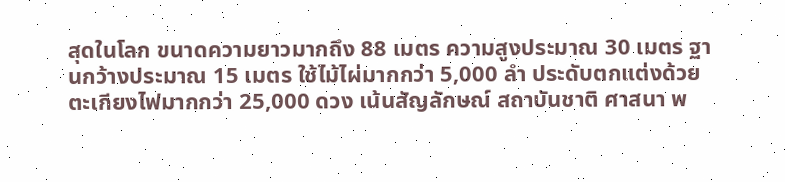สุดในโลก ขนาดความยาวมากถึง 88 เมตร ความสูงประมาณ 30 เมตร ฐานกว้างประมาณ 15 เมตร ใช้ไม้ไผ่มากกว่า 5,000 ลำ ประดับตกแต่งด้วยตะเกียงไฟมากกว่า 25,000 ดวง เน้นสัญลักษณ์ สถาบันชาติ ศาสนา พ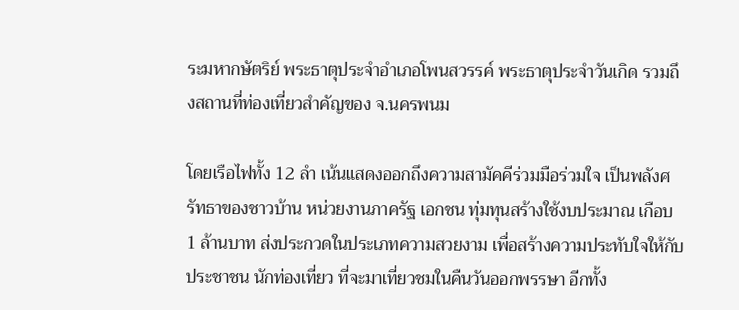ระมหากษัตริย์ พระธาตุประจำอำเภอโพนสวรรค์ พระธาตุประจำวันเกิด รวมถึงสถานที่ท่องเที่ยวสำคัญของ จ.นครพนม

โดยเรือไฟทั้ง 12 ลำ เน้นแสดงออกถึงความสามัคคีร่วมมือร่วมใจ เป็นพลังศรัทธาของชาวบ้าน หน่วยงานภาครัฐ เอกชน ทุ่มทุนสร้างใช้งบประมาณ เกือบ 1 ล้านบาท ส่งประกวดในประเภทความสวยงาม เพื่อสร้างความประทับใจให้กับประชาชน นักท่องเที่ยว ที่จะมาเที่ยวชมในคืนวันออกพรรษา อีกทั้ง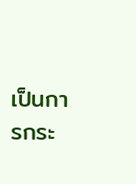เป็นการกระ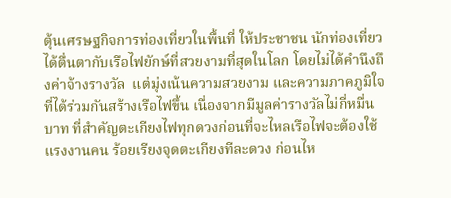ตุ้นเศรษฐกิจการท่องเที่ยวในพื้นที่ ให้ประชาชน นักท่องเที่ยว ได้ตื่นตากับเรือไฟยักษ์ที่สวยงามที่สุดในโลก โดยไม่ได้คำนึงถึงค่าจ้างรางวัล  แต่มุ่งเน้นความสวยงาม และความภาคภูมิใจที่ได้ร่วมกันสร้างเรือไฟขึ้น เนื่องจากมีมูลค่ารางวัลไม่กี่หมื่นบาท ที่สำคัญตะเกียงไฟทุกดวงก่อนที่จะไหลเรือไฟจะต้องใช้แรงงานคน ร้อยเรียงจุดตะเกียงทีละดวง ก่อนไห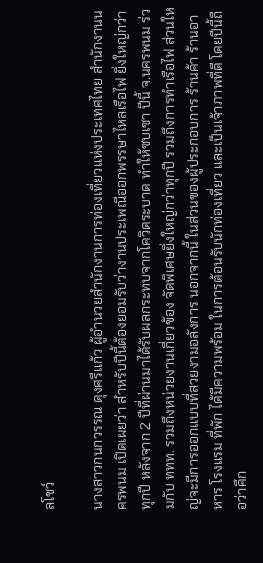ลโชว์

นางสาวกนกวรรณ ดุงศรีแก้ว ผู้อำนวยสำนักงานการท่องเที่ยวแห่งประเทศไทย สำนักงานนครพนม เปิดเผยว่า สำหรับปีนี้ต้องยอมรับว่างานประเพณีออกพรรษาไหลเรือไฟ ยิ่งใหญ่กว่าทุกปี หลังจาก 2 ปีที่ผ่านมาได้รับผลกระทบจากโควิดระบาด ทำให้ซบเซา ปีนี้ จ.นครพนม ร่วมกับ ททท. รวมถึงหน่วยงานเกี่ยวข้อง จัดพิเศษยิ่งใหญ่กว่าทุกปี รวมถึงการทำเรือไฟ ส่วนใหญ่จะมีการออกแบบที่สวยงามอลังการ นอกจากนี้ ในส่วนของผู้ประกอบการ ร้านค้า ร้านอาหาร โรงแรม ที่พัก ได้มีความพร้อม ในการต้อนรับนักท่องเที่ยว และเป็นเจ้าภาพที่ดี โดยปีนี้ถือว่าคึก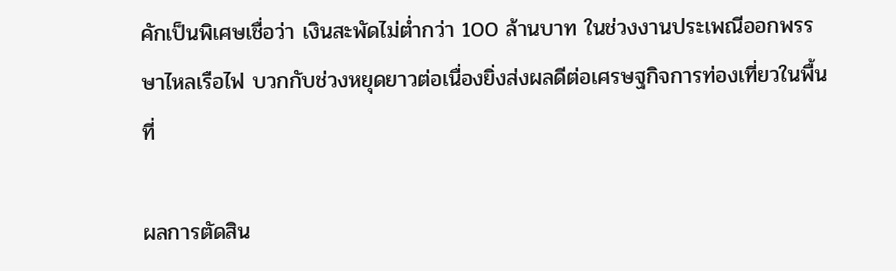คักเป็นพิเศษเชื่อว่า เงินสะพัดไม่ต่ำกว่า 100 ล้านบาท ในช่วงงานประเพณีออกพรรษาไหลเรือไฟ บวกกับช่วงหยุดยาวต่อเนื่องยิ่งส่งผลดีต่อเศรษฐกิจการท่องเที่ยวในพื้นที่

ผลการตัดสิน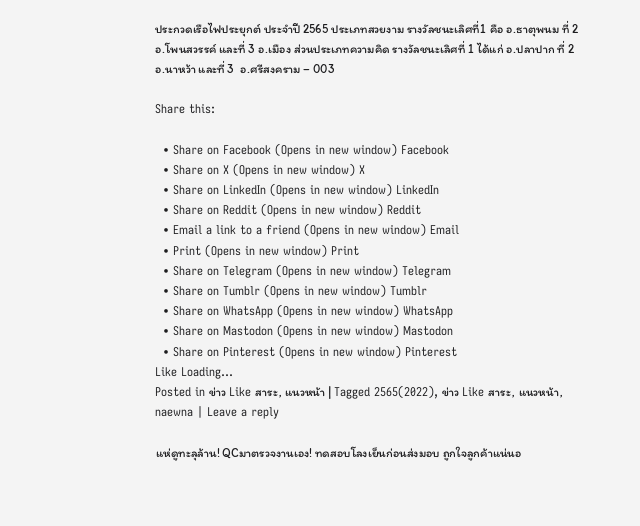ประกวดเรือไฟประยุกต์ ประจำปี 2565 ประเภทสวยงาม รางวัลชนะเลิศที่1 คือ อ.ธาตุพนม ที่ 2 อ.โพนสวรรค์ และที่ 3 อ.เมือง ส่วนประเภทความคิด รางวัลชนะเลิศที่ 1 ได้แก่ อ.ปลาปาก ที่ 2 อ.นาหว้า และที่ 3  อ.ศรีสงคราม – 003

Share this:

  • Share on Facebook (Opens in new window) Facebook
  • Share on X (Opens in new window) X
  • Share on LinkedIn (Opens in new window) LinkedIn
  • Share on Reddit (Opens in new window) Reddit
  • Email a link to a friend (Opens in new window) Email
  • Print (Opens in new window) Print
  • Share on Telegram (Opens in new window) Telegram
  • Share on Tumblr (Opens in new window) Tumblr
  • Share on WhatsApp (Opens in new window) WhatsApp
  • Share on Mastodon (Opens in new window) Mastodon
  • Share on Pinterest (Opens in new window) Pinterest
Like Loading...
Posted in ข่าว Like สาระ, แนวหน้า | Tagged 2565(2022), ข่าว Like สาระ, แนวหน้า, naewna | Leave a reply

แห่ดูทะลุล้าน! QCมาตรวจงานเอง! ทดสอบโลงเย็นก่อนส่งมอบ ถูกใจลูกค้าแน่นอ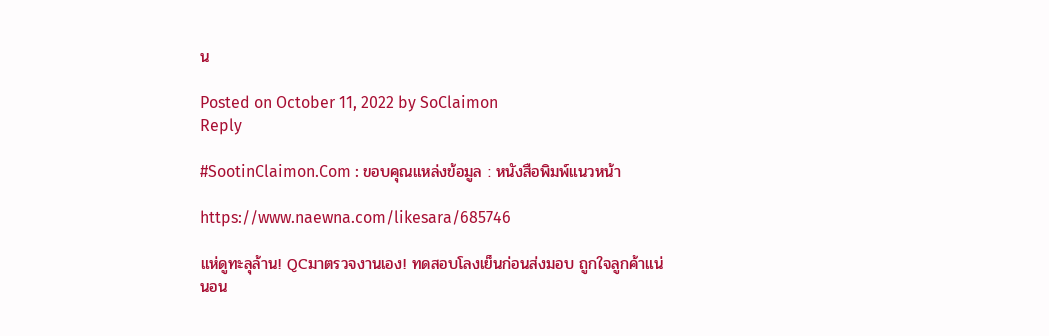น

Posted on October 11, 2022 by SoClaimon
Reply

#SootinClaimon.Com : ขอบคุณแหล่งข้อมูล : หนังสือพิมพ์แนวหน้า

https://www.naewna.com/likesara/685746

แห่ดูทะลุล้าน! QCมาตรวจงานเอง! ทดสอบโลงเย็นก่อนส่งมอบ ถูกใจลูกค้าแน่นอน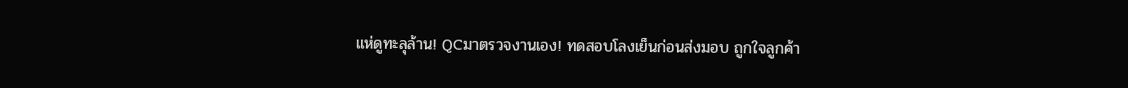แห่ดูทะลุล้าน! QCมาตรวจงานเอง! ทดสอบโลงเย็นก่อนส่งมอบ ถูกใจลูกค้า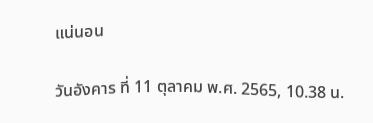แน่นอน

วันอังคาร ที่ 11 ตุลาคม พ.ศ. 2565, 10.38 น.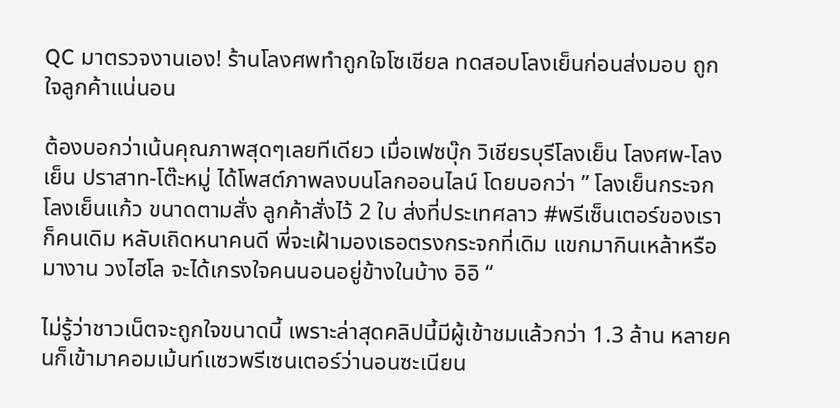QC มาตรวจงานเอง! ร้านโลงศพทำถูกใจโซเชียล ทดสอบโลงเย็นก่อนส่งมอบ ถูกใจลูกค้าแน่นอน

ต้องบอกว่าเน้นคุณภาพสุดๆเลยทีเดียว เมื่อเฟซบุ๊ก วิเชียรบุรีโลงเย็น โลงศพ-โลงเย็น ปราสาท-โต๊ะหมู่ ได้โพสต์ภาพลงบนโลกออนไลน์ โดยบอกว่า ” โลงเย็นกระจก โลงเย็นแก้ว ขนาดตามสั่ง ลูกค้าสั่งไว้ 2 ใบ ส่งที่ประเทศลาว #พรีเซ็นเตอร์ของเราก็คนเดิม หลับเถิดหนาคนดี พี่จะเฝ้ามองเธอตรงกระจกที่เดิม แขกมากินเหล้าหรือมางาน วงไฮโล จะได้เกรงใจคนนอนอยู่ข้างในบ้าง อิอิ “

ไม่รู้ว่าชาวเน็ตจะถูกใจขนาดนี้ เพราะล่าสุดคลิปนี้มีผู้เข้าชมแล้วกว่า 1.3 ล้าน หลายคนก็เข้ามาคอมเม้นท์แซวพรีเซนเตอร์ว่านอนซะเนียน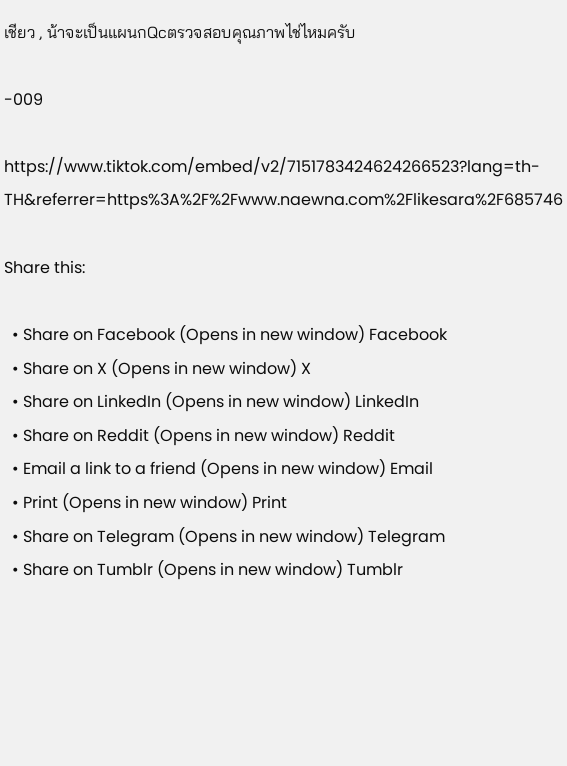เชียว , น้าจะเป็นแผนกQcตรวจสอบคุณภาพไช่ไหมครับ

-009

https://www.tiktok.com/embed/v2/7151783424624266523?lang=th-TH&referrer=https%3A%2F%2Fwww.naewna.com%2Flikesara%2F685746

Share this:

  • Share on Facebook (Opens in new window) Facebook
  • Share on X (Opens in new window) X
  • Share on LinkedIn (Opens in new window) LinkedIn
  • Share on Reddit (Opens in new window) Reddit
  • Email a link to a friend (Opens in new window) Email
  • Print (Opens in new window) Print
  • Share on Telegram (Opens in new window) Telegram
  • Share on Tumblr (Opens in new window) Tumblr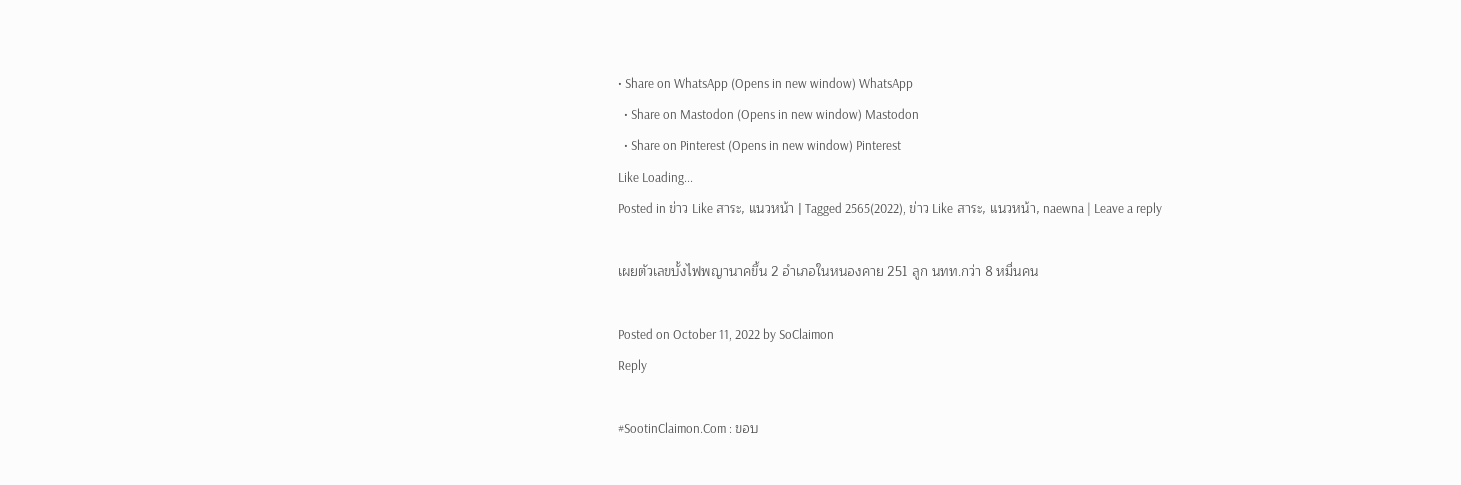• Share on WhatsApp (Opens in new window) WhatsApp
  • Share on Mastodon (Opens in new window) Mastodon
  • Share on Pinterest (Opens in new window) Pinterest
Like Loading...
Posted in ข่าว Like สาระ, แนวหน้า | Tagged 2565(2022), ข่าว Like สาระ, แนวหน้า, naewna | Leave a reply

เผยตัวเลขบั้งไฟพญานาคขึ้น 2 อำเภอในหนองคาย 251 ลูก นทท.กว่า 8 หมื่นคน

Posted on October 11, 2022 by SoClaimon
Reply

#SootinClaimon.Com : ขอบ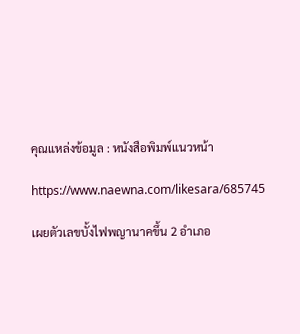คุณแหล่งข้อมูล : หนังสือพิมพ์แนวหน้า

https://www.naewna.com/likesara/685745

เผยตัวเลขบั้งไฟพญานาคขึ้น 2 อำเภอ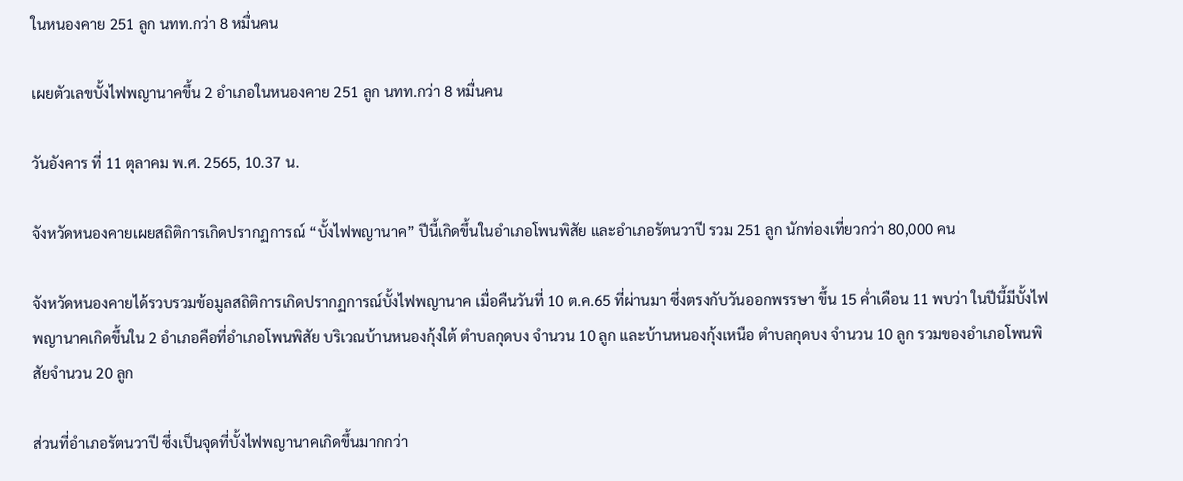ในหนองคาย 251 ลูก นทท.กว่า 8 หมื่นคน

เผยตัวเลขบั้งไฟพญานาคขึ้น 2 อำเภอในหนองคาย 251 ลูก นทท.กว่า 8 หมื่นคน

วันอังคาร ที่ 11 ตุลาคม พ.ศ. 2565, 10.37 น.

จังหวัดหนองคายเผยสถิติการเกิดปรากฏการณ์ “บั้งไฟพญานาค” ปีนี้เกิดขึ้นในอำเภอโพนพิสัย และอำเภอรัตนวาปี รวม 251 ลูก นักท่องเที่ยวกว่า 80,000 คน

จังหวัดหนองคายได้รวบรวมข้อมูลสถิติการเกิดปรากฏการณ์บั้งไฟพญานาค เมื่อคืนวันที่ 10 ต.ค.65 ที่ผ่านมา ซึ่งตรงกับวันออกพรรษา ขึ้น 15 ค่ำเดือน 11 พบว่า ในปีนี้มีบั้งไฟพญานาคเกิดขึ้นใน 2 อำเภอคือที่อำเภอโพนพิสัย บริเวณบ้านหนองกุ้งใต้ ตำบลกุดบง จำนวน 10 ลูก และบ้านหนองกุ้งเหนือ ตำบลกุดบง จำนวน 10 ลูก รวมของอำเภอโพนพิสัยจำนวน 20 ลูก

ส่วนที่อำเภอรัตนวาปี ซึ่งเป็นจุดที่บั้งไฟพญานาคเกิดขึ้นมากกว่า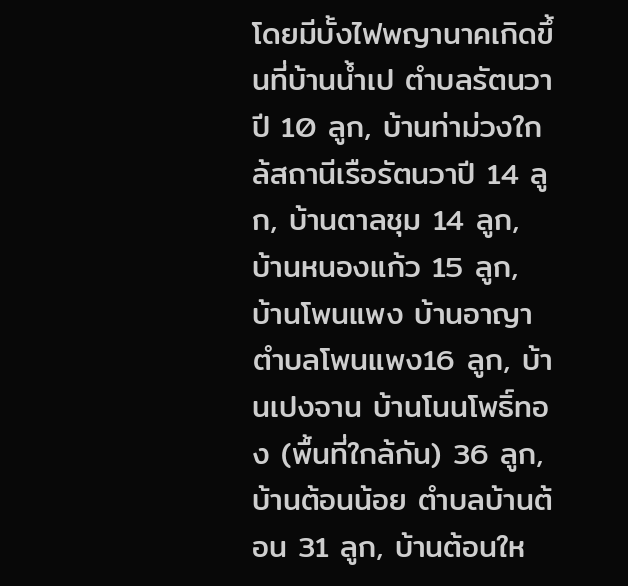โดยมีบั้งไฟพญานาคเกิดขึ้นที่บ้านน้ำเป ตำบลรัตนวาปี 10 ลูก, บ้านท่าม่วงใกล้สถานีเรือรัตนวาปี 14 ลูก, บ้านตาลชุม 14 ลูก, บ้านหนองแก้ว 15 ลูก, บ้านโพนแพง บ้านอาญา ตำบลโพนแพง16 ลูก, บ้านเปงจาน บ้านโนนโพธิ์ทอง (พื้นที่ใกล้กัน) 36 ลูก, บ้านต้อนน้อย ตำบลบ้านต้อน 31 ลูก, บ้านต้อนให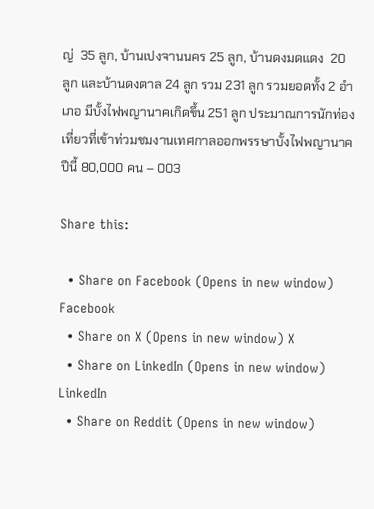ญ่  35 ลูก, บ้านเปงจานนคร 25 ลูก, บ้านดงมดแดง  20 ลูก และบ้านดงตาล 24 ลูก รวม 231 ลูก รวมยอดทั้ง 2 อำเภอ มีบั้งไฟพญานาคเกิดขึ้น 251 ลูก ประมาณการนักท่องเที่ยวที่เข้าท่วมชมงานเทศกาลออกพรรษาบั้งไฟพญานาคปีนี้ 80,000 คน – 003

Share this:

  • Share on Facebook (Opens in new window) Facebook
  • Share on X (Opens in new window) X
  • Share on LinkedIn (Opens in new window) LinkedIn
  • Share on Reddit (Opens in new window)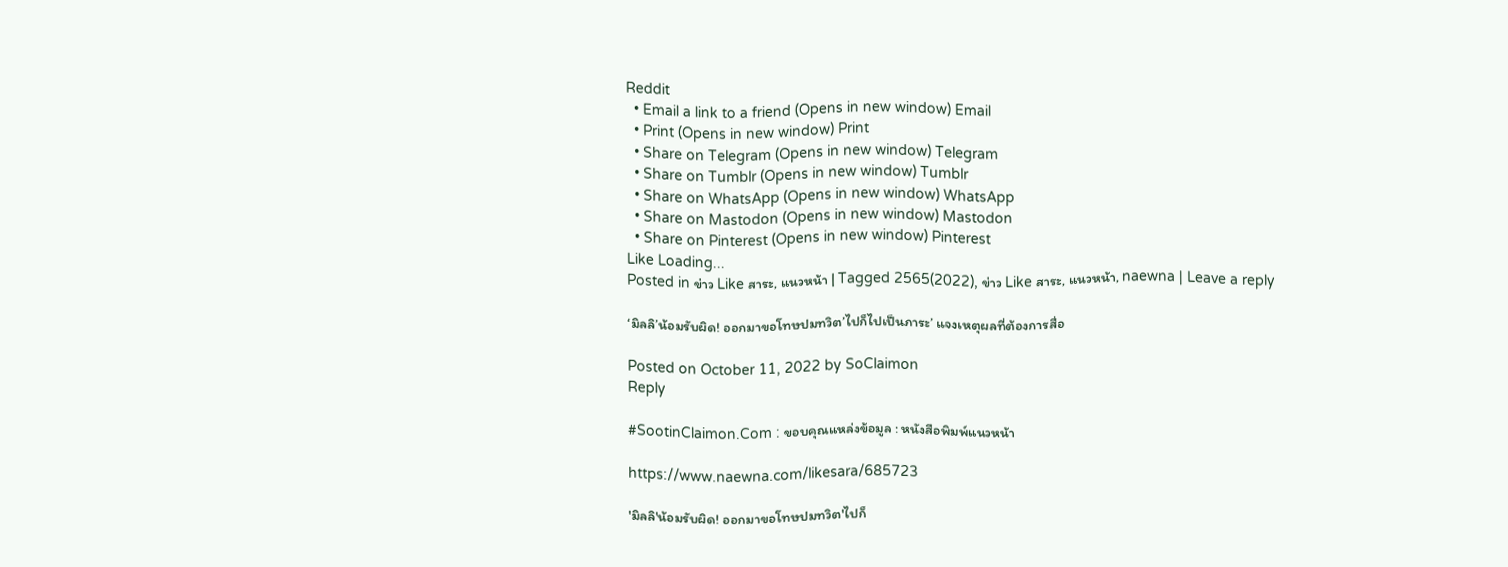Reddit
  • Email a link to a friend (Opens in new window) Email
  • Print (Opens in new window) Print
  • Share on Telegram (Opens in new window) Telegram
  • Share on Tumblr (Opens in new window) Tumblr
  • Share on WhatsApp (Opens in new window) WhatsApp
  • Share on Mastodon (Opens in new window) Mastodon
  • Share on Pinterest (Opens in new window) Pinterest
Like Loading...
Posted in ข่าว Like สาระ, แนวหน้า | Tagged 2565(2022), ข่าว Like สาระ, แนวหน้า, naewna | Leave a reply

‘มิลลิ’น้อมรับผิด! ออกมาขอโทษปมทวิต’ไปก็ไปเป็นภาระ’ แจงเหตุผลที่ต้องการสื่อ

Posted on October 11, 2022 by SoClaimon
Reply

#SootinClaimon.Com : ขอบคุณแหล่งข้อมูล : หนังสือพิมพ์แนวหน้า

https://www.naewna.com/likesara/685723

'มิลลิ'น้อมรับผิด! ออกมาขอโทษปมทวิต'ไปก็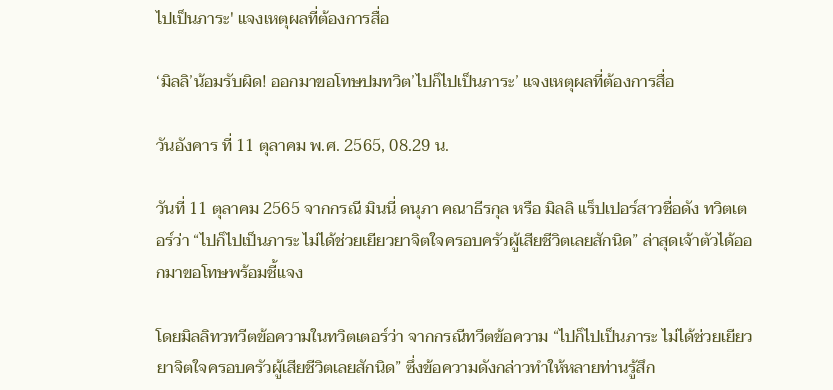ไปเป็นภาระ' แจงเหตุผลที่ต้องการสื่อ

‘มิลลิ’น้อมรับผิด! ออกมาขอโทษปมทวิต’ไปก็ไปเป็นภาระ’ แจงเหตุผลที่ต้องการสื่อ

วันอังคาร ที่ 11 ตุลาคม พ.ศ. 2565, 08.29 น.

วันที่ 11 ตุลาคม 2565 จากกรณี มินนี่ ดนุภา คณาธีรกุล หรือ มิลลิ แร็ปเปอร์สาวชื่อดัง ทวิตเตอร์ว่า “ไปก็ไปเป็นภาระ ไม่ได้ช่วยเยียวยาจิตใจครอบครัวผู้เสียชีวิตเลยสักนิด” ล่าสุดเจ้าตัวได้ออกมาขอโทษพร้อมชี้แจง

โดยมิลลิทวทวีตข้อความในทวิตเตอร์ว่า จากกรณีทวีตข้อความ “ไปก็ไปเป็นภาระ ไม่ได้ช่วยเยียวยาจิตใจครอบครัวผู้เสียชีวิตเลยสักนิด” ซึ่งข้อความดังกล่าวทำให้หลายท่านรู้สึก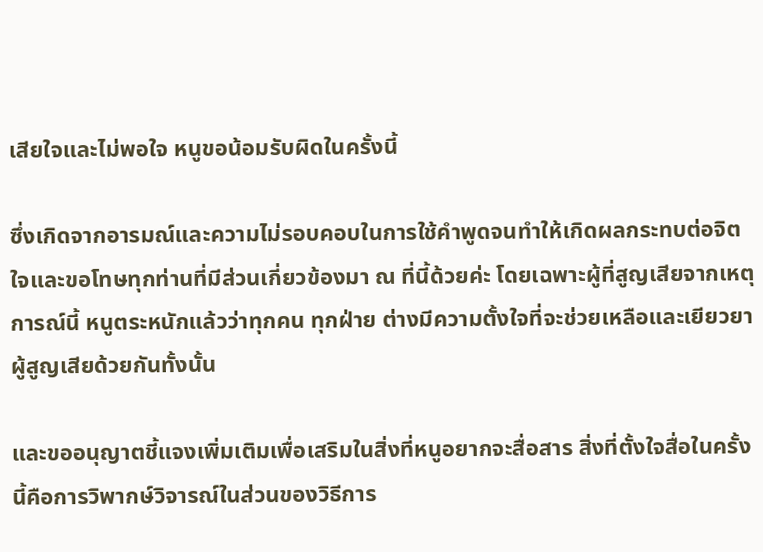เสียใจและไม่พอใจ หนูขอน้อมรับผิดในครั้งนี้

ซึ่งเกิดจากอารมณ์และความไม่รอบคอบในการใช้คำพูดจนทำให้เกิดผลกระทบต่อจิตใจและขอโทษทุกท่านที่มีส่วนเกี่ยวข้องมา ณ ที่นี้ด้วยค่ะ โดยเฉพาะผู้ที่สูญเสียจากเหตุการณ์นี้ หนูตระหนักแล้วว่าทุกคน ทุกฝ่าย ต่างมีความตั้งใจที่จะช่วยเหลือและเยียวยาผู้สูญเสียด้วยกันทั้งนั้น

และขออนุญาตชี้แจงเพิ่มเติมเพื่อเสริมในสิ่งที่หนูอยากจะสื่อสาร สิ่งที่ตั้งใจสื่อในครั้งนี้คือการวิพากษ์วิจารณ์ในส่วนของวิธีการ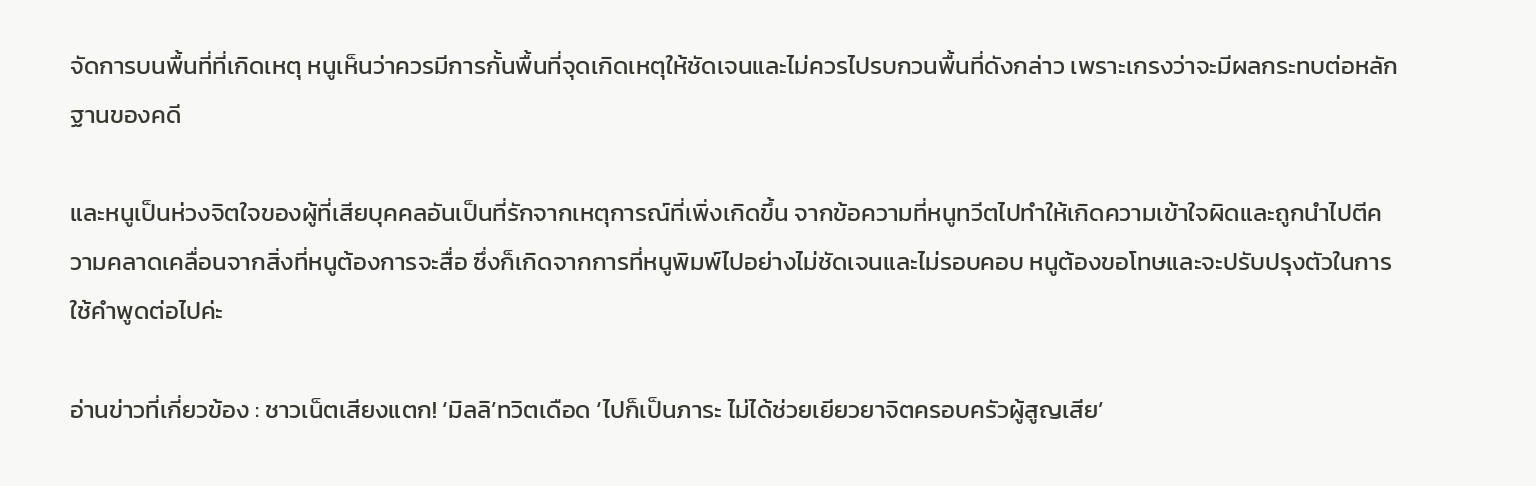จัดการบนพื้นที่ที่เกิดเหตุ หนูเห็นว่าควรมีการกั้นพื้นที่จุดเกิดเหตุให้ชัดเจนและไม่ควรไปรบกวนพื้นที่ดังกล่าว เพราะเกรงว่าจะมีผลกระทบต่อหลักฐานของคดี

และหนูเป็นห่วงจิตใจของผู้ที่เสียบุคคลอันเป็นที่รักจากเหตุการณ์ที่เพิ่งเกิดขึ้น จากข้อความที่หนูทวีตไปทำให้เกิดความเข้าใจผิดและถูกนำไปตีความคลาดเคลื่อนจากสิ่งที่หนูต้องการจะสื่อ ซึ่งก็เกิดจากการที่หนูพิมพ์ไปอย่างไม่ชัดเจนและไม่รอบคอบ หนูต้องขอโทษและจะปรับปรุงตัวในการใช้คำพูดต่อไปค่ะ

อ่านข่าวที่เกี่ยวข้อง : ชาวเน็ตเสียงแตก! ‘มิลลิ’ทวิตเดือด ‘ไปก็เป็นภาระ ไม่ได้ช่วยเยียวยาจิตครอบครัวผู้สูญเสีย’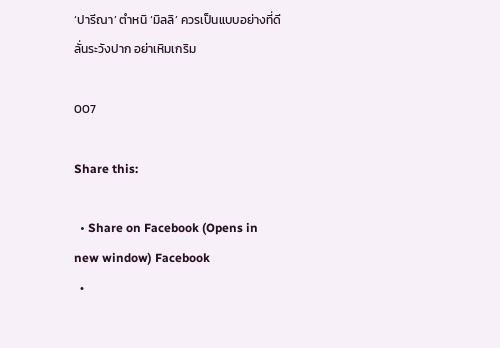‘ปารีณา’ ตำหนิ ‘มิลลิ’ ควรเป็นแบบอย่างที่ดี ลั่นระวังปาก อย่าเหิมเกริม

007

Share this:

  • Share on Facebook (Opens in new window) Facebook
  •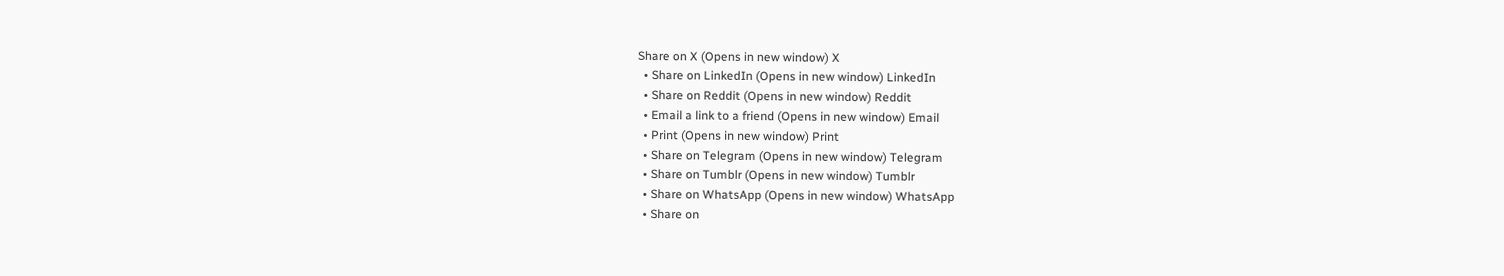Share on X (Opens in new window) X
  • Share on LinkedIn (Opens in new window) LinkedIn
  • Share on Reddit (Opens in new window) Reddit
  • Email a link to a friend (Opens in new window) Email
  • Print (Opens in new window) Print
  • Share on Telegram (Opens in new window) Telegram
  • Share on Tumblr (Opens in new window) Tumblr
  • Share on WhatsApp (Opens in new window) WhatsApp
  • Share on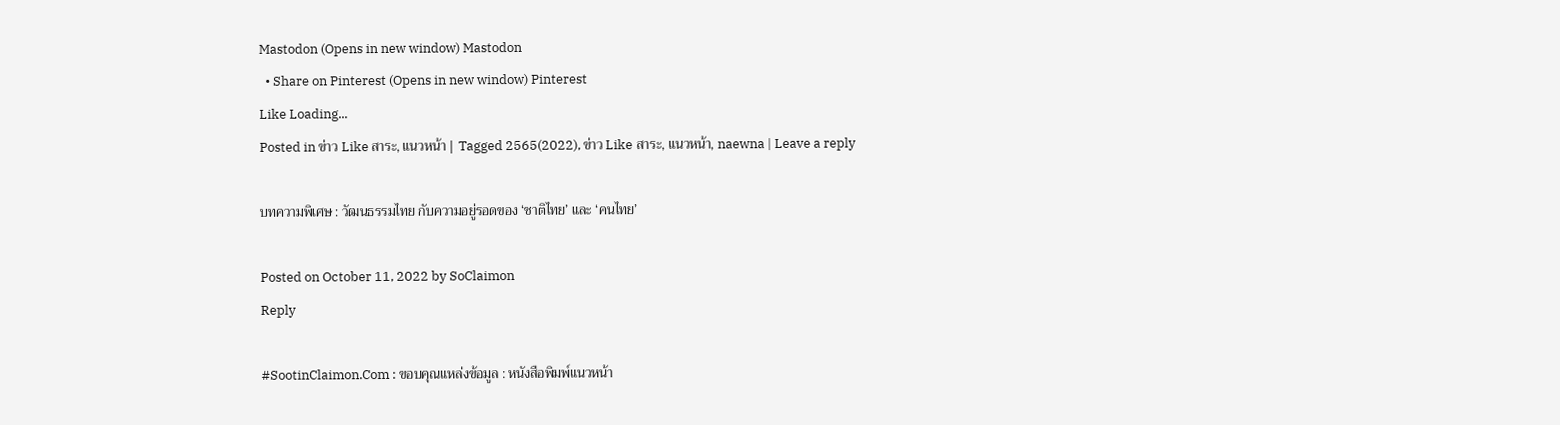Mastodon (Opens in new window) Mastodon
  • Share on Pinterest (Opens in new window) Pinterest
Like Loading...
Posted in ข่าว Like สาระ, แนวหน้า | Tagged 2565(2022), ข่าว Like สาระ, แนวหน้า, naewna | Leave a reply

บทความพิเศษ : วัฒนธรรมไทย กับความอยู่รอดของ ‘ชาติไทย’ และ ‘คนไทย’

Posted on October 11, 2022 by SoClaimon
Reply

#SootinClaimon.Com : ขอบคุณแหล่งข้อมูล : หนังสือพิมพ์แนวหน้า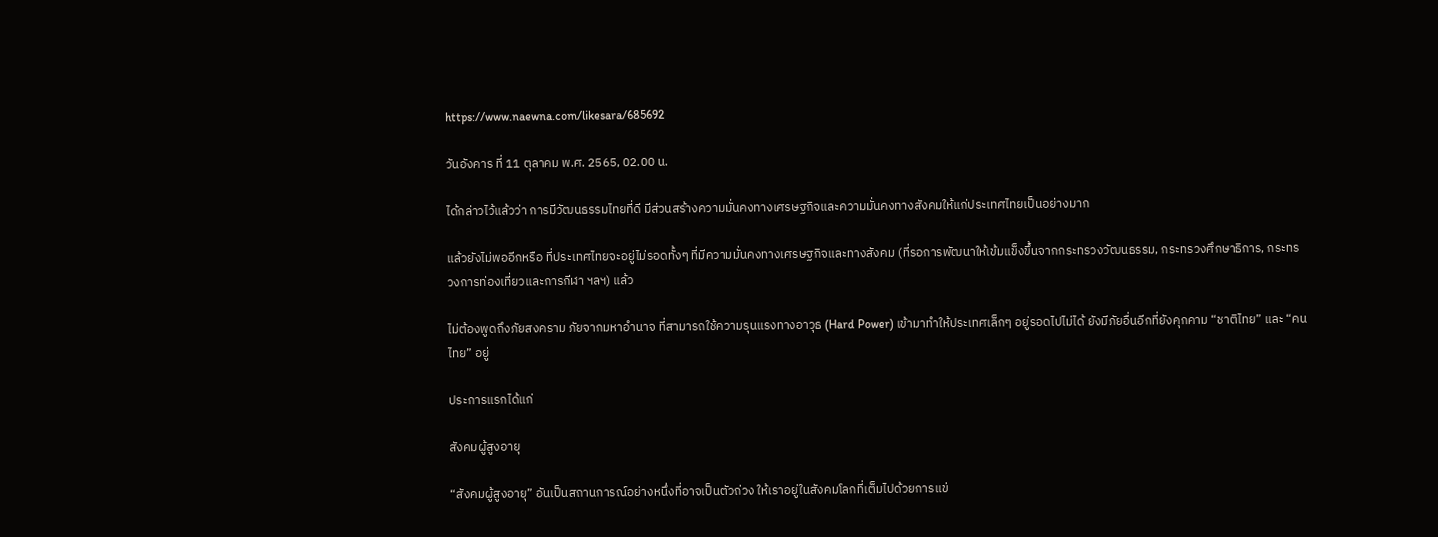https://www.naewna.com/likesara/685692

วันอังคาร ที่ 11 ตุลาคม พ.ศ. 2565, 02.00 น.

ได้กล่าวไว้แล้วว่า การมีวัฒนธรรมไทยที่ดี มีส่วนสร้างความมั่นคงทางเศรษฐกิจและความมั่นคงทางสังคมให้แก่ประเทศไทยเป็นอย่างมาก

แล้วยังไม่พออีกหรือ ที่ประเทศไทยจะอยู่ไม่รอดทั้งๆ ที่มีความมั่นคงทางเศรษฐกิจและทางสังคม (ที่รอการพัฒนาให้เข้มแข็งขึ้นจากกระทรวงวัฒนธรรม, กระทรวงศึกษาธิการ, กระทรวงการท่องเที่ยวและการกีฬา ฯลฯ) แล้ว

ไม่ต้องพูดถึงภัยสงคราม ภัยจากมหาอำนาจ ที่สามารถใช้ความรุนแรงทางอาวุธ (Hard Power) เข้ามาทำให้ประเทศเล็กๆ อยู่รอดไปไม่ได้ ยังมีภัยอื่นอีกที่ยังคุกคาม “ชาติไทย” และ “คนไทย” อยู่

ประการแรกได้แก่

สังคมผู้สูงอายุ

“สังคมผู้สูงอายุ” อันเป็นสถานการณ์อย่างหนึ่งที่อาจเป็นตัวถ่วง ให้เราอยู่ในสังคมโลกที่เต็มไปด้วยการแข่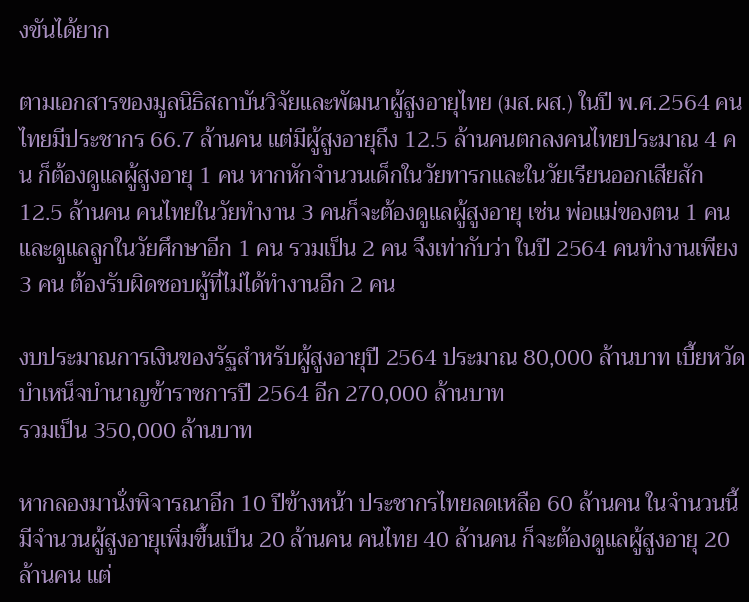งขันได้ยาก

ตามเอกสารของมูลนิธิสถาบันวิจัยและพัฒนาผู้สูงอายุไทย (มส.ผส.) ในปี พ.ศ.2564 คนไทยมีประชากร 66.7 ล้านคน แต่มีผู้สูงอายุถึง 12.5 ล้านคนตกลงคนไทยประมาณ 4 คน ก็ต้องดูแลผู้สูงอายุ 1 คน หากหักจำนวนเด็กในวัยทารกและในวัยเรียนออกเสียสัก 12.5 ล้านคน คนไทยในวัยทำงาน 3 คนก็จะต้องดูแลผู้สูงอายุ เช่น พ่อแม่ของตน 1 คน และดูแลลูกในวัยศึกษาอีก 1 คน รวมเป็น 2 คน จึงเท่ากับว่า ในปี 2564 คนทำงานเพียง 3 คน ต้องรับผิดชอบผู้ที่ไม่ได้ทำงานอีก 2 คน

งบประมาณการเงินของรัฐสำหรับผู้สูงอายุปี 2564 ประมาณ 80,000 ล้านบาท เบี้ยหวัดบำเหน็จบำนาญข้าราชการปี 2564 อีก 270,000 ล้านบาท
รวมเป็น 350,000 ล้านบาท

หากลองมานั่งพิจารณาอีก 10 ปีข้างหน้า ประชากรไทยลดเหลือ 60 ล้านคน ในจำนวนนี้มีจำนวนผู้สูงอายุเพิ่มขึ้นเป็น 20 ล้านคน คนไทย 40 ล้านคน ก็จะต้องดูแลผู้สูงอายุ 20 ล้านคน แต่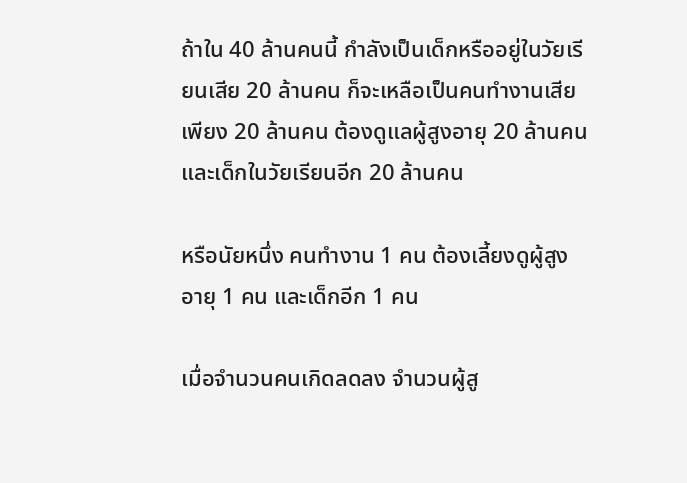ถ้าใน 40 ล้านคนนี้ กำลังเป็นเด็กหรืออยู่ในวัยเรียนเสีย 20 ล้านคน ก็จะเหลือเป็นคนทำงานเสียเพียง 20 ล้านคน ต้องดูแลผู้สูงอายุ 20 ล้านคน และเด็กในวัยเรียนอีก 20 ล้านคน

หรือนัยหนึ่ง คนทำงาน 1 คน ต้องเลี้ยงดูผู้สูงอายุ 1 คน และเด็กอีก 1 คน

เมื่อจำนวนคนเกิดลดลง จำนวนผู้สู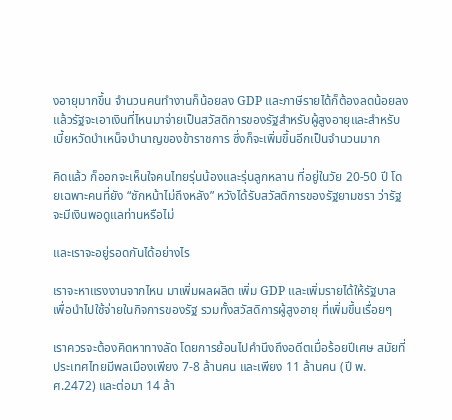งอายุมากขึ้น จำนวนคนทำงานก็น้อยลง GDP และภาษีรายได้ก็ต้องลดน้อยลง แล้วรัฐจะเอาเงินที่ไหนมาจ่ายเป็นสวัสดิการของรัฐสำหรับผู้สูงอายุและสำหรับเบี้ยหวัดบำเหน็จบำนาญของข้าราชการ ซึ่งก็จะเพิ่มขึ้นอีกเป็นจำนวนมาก

คิดแล้ว ก็ออกจะเห็นใจคนไทยรุ่นน้องและรุ่นลูกหลาน ที่อยู่ในวัย 20-50 ปี โดยเฉพาะคนที่ยัง “ชักหน้าไม่ถึงหลัง” หวังได้รับสวัสดิการของรัฐยามชรา ว่ารัฐจะมีเงินพอดูแลท่านหรือไม่

และเราจะอยู่รอดกันได้อย่างไร

เราจะหาแรงงานจากไหน มาเพิ่มผลผลิต เพิ่ม GDP และเพิ่มรายได้ให้รัฐบาล เพื่อนำไปใช้จ่ายในกิจการของรัฐ รวมทั้งสวัสดิการผู้สูงอายุ ที่เพิ่มขึ้นเรื่อยๆ

เราควรจะต้องคิดหาทางลัด โดยการย้อนไปคำนึงถึงอดีตเมื่อร้อยปีเศษ สมัยที่ประเทศไทยมีพลเมืองเพียง 7-8 ล้านคน และเพียง 11 ล้านคน (ปี พ.ศ.2472) และต่อมา 14 ล้า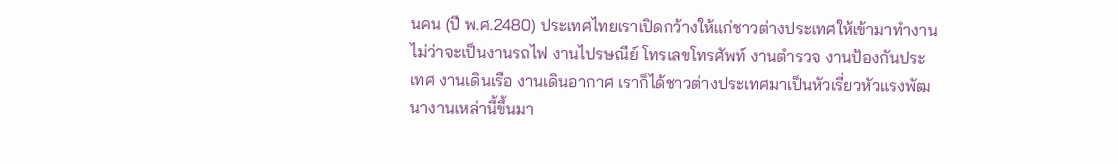นคน (ปี พ.ศ.2480) ประเทศไทยเราเปิดกว้างให้แก่ชาวต่างประเทศให้เข้ามาทำงาน ไม่ว่าจะเป็นงานรถไฟ งานไปรษณีย์ โทรเลขโทรศัพท์ งานตำรวจ งานป้องกันประเทศ งานเดินเรือ งานเดินอากาศ เราก็ได้ชาวต่างประเทศมาเป็นหัวเรี่ยวหัวแรงพัฒนางานเหล่านี้ขึ้นมา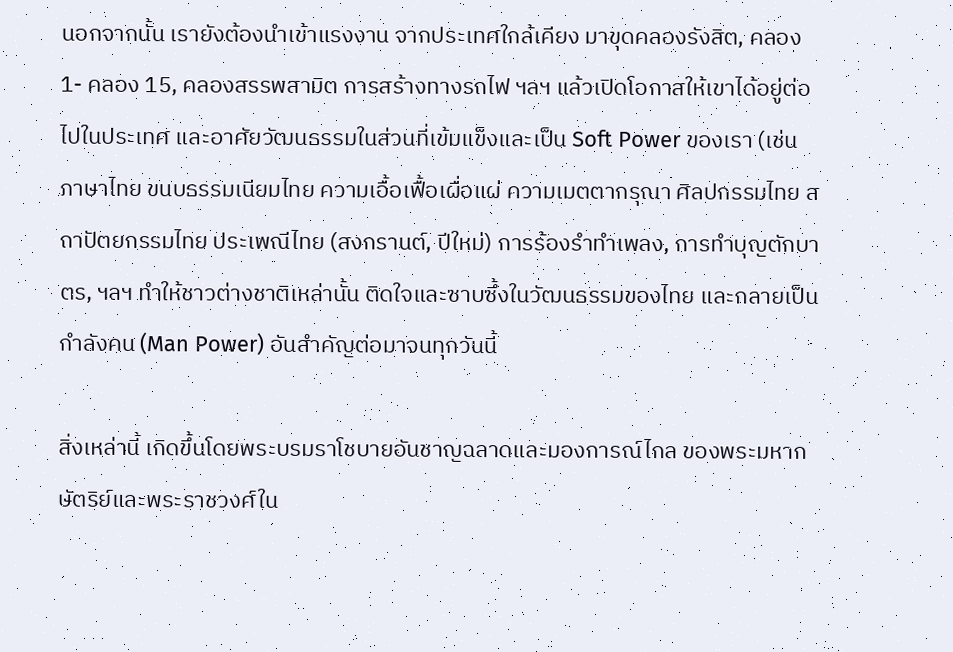นอกจากนั้น เรายังต้องนำเข้าแรงงาน จากประเทศใกล้เคียง มาขุดคลองรังสิต, คลอง 1- คลอง 15, คลองสรรพสามิต การสร้างทางรถไฟ ฯลฯ แล้วเปิดโอกาสให้เขาได้อยู่ต่อไปในประเทศ และอาศัยวัฒนธรรมในส่วนที่เข้มแข็งและเป็น Soft Power ของเรา (เช่น ภาษาไทย ขนบธรรมเนียมไทย ความเอื้อเฟื้อเผื่อแผ่ ความเมตตากรุณา ศิลปกรรมไทย สถาปัตยกรรมไทย ประเพณีไทย (สงกรานต์, ปีใหม่) การร้องรำทำเพลง, การทำบุญตักบาตร, ฯลฯ ทำให้ชาวต่างชาติเหล่านั้น ติดใจและซาบซึ้งในวัฒนธรรมของไทย และกลายเป็นกำลังคน (Man Power) อันสำคัญต่อมาจนทุกวันนี้

สิ่งเหล่านี้ เกิดขึ้นโดยพระบรมราโชบายอันชาญฉลาดและมองการณ์ไกล ของพระมหากษัตริย์และพระราชวงศ์ใน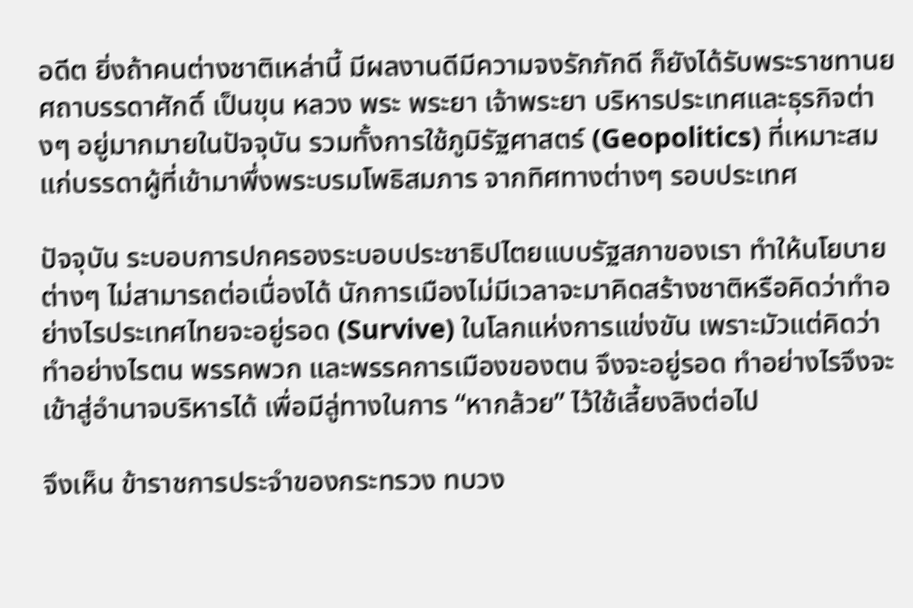อดีต ยิ่งถ้าคนต่างชาติเหล่านี้ มีผลงานดีมีความจงรักภักดี ก็ยังได้รับพระราชทานยศถาบรรดาศักดิ์ เป็นขุน หลวง พระ พระยา เจ้าพระยา บริหารประเทศและธุรกิจต่างๆ อยู่มากมายในปัจจุบัน รวมทั้งการใช้ภูมิรัฐศาสตร์ (Geopolitics) ที่เหมาะสมแก่บรรดาผู้ที่เข้ามาพึ่งพระบรมโพธิสมภาร จากทิศทางต่างๆ รอบประเทศ

ปัจจุบัน ระบอบการปกครองระบอบประชาธิปไตยแบบรัฐสภาของเรา ทำให้นโยบายต่างๆ ไม่สามารถต่อเนื่องได้ นักการเมืองไม่มีเวลาจะมาคิดสร้างชาติหรือคิดว่าทำอย่างไรประเทศไทยจะอยู่รอด (Survive) ในโลกแห่งการแข่งขัน เพราะมัวแต่คิดว่า ทำอย่างไรตน พรรคพวก และพรรคการเมืองของตน จึงจะอยู่รอด ทำอย่างไรจึงจะเข้าสู่อำนาจบริหารได้ เพื่อมีลู่ทางในการ “หากล้วย” ไว้ใช้เลี้ยงลิงต่อไป

จึงเห็น ข้าราชการประจำของกระทรวง ทบวง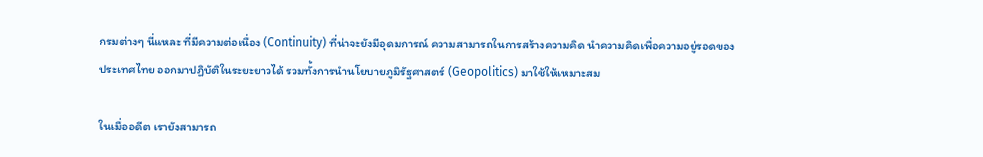กรมต่างๆ นี่แหละ ที่มีความต่อเนื่อง (Continuity) ที่น่าจะยังมีอุดมการณ์ ความสามารถในการสร้างความคิด นำความคิดเพื่อความอยู่รอดของประเทศไทย ออกมาปฏิบัติในระยะยาวได้ รวมทั้งการนำนโยบายภูมิรัฐศาสตร์ (Geopolitics) มาใช้ให้เหมาะสม

ในเมื่ออดีต เรายังสามารถ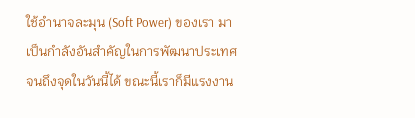ใช้อำนาจละมุน (Soft Power) ของเรา มาเป็นกำลังอันสำคัญในการพัฒนาประเทศจนถึงจุดในวันนี้ได้ ขณะนี้เราก็มีแรงงาน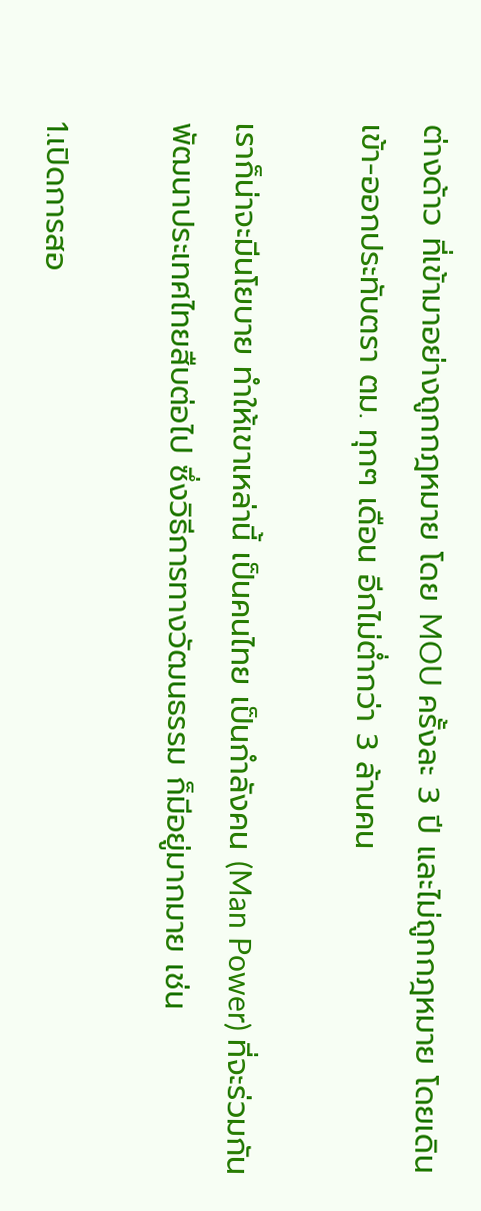ต่างด้าว ที่เข้ามาอย่างถูกกฎหมาย โดย MOU ครั้งละ 3 ปี และไม่ถูกกฎหมาย โดยเดินเข้า-ออกประทับตรา ตม. ทุกๆ เดือน อีกไม่ต่ำกว่า 3 ล้านคน

เราก็น่าจะมีนโยบาย ทำให้เขาเหล่านี้ เป็นคนไทย เป็นกำลังคน (Man Power) ที่จะร่วมกันพัฒนาประเทศไทยสืบต่อไป ซึ่งวิธีการทางวัฒนธรรม ก็มีอยู่มากมาย เช่น

1.เปิดการสอ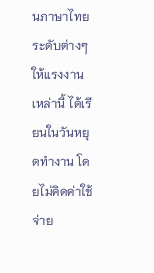นภาษาไทยระดับต่างๆ ให้แรงงานเหล่านี้ ได้เรียนในวันหยุดทำงาน โดยไม่คิดค่าใช้จ่าย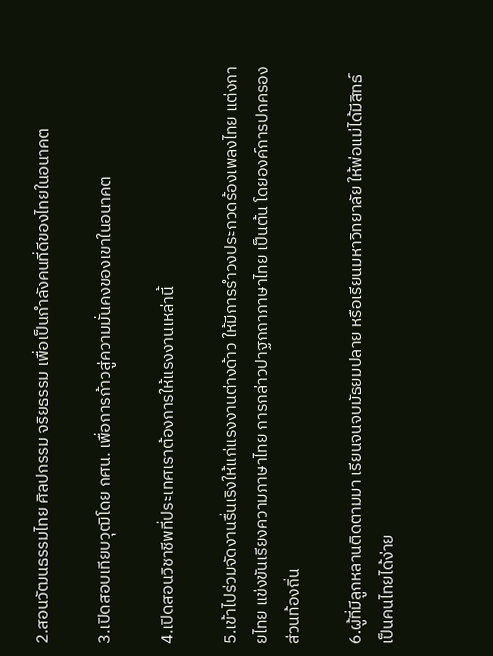2.สอนวัฒนธรรมไทย ศิลปกรรม จริยธรรม เพื่อเป็นกำลังคนที่ดีของไทยในอนาคต

3.เปิดสอบเทียบวุฒิโดย กศน. เพื่อการก้าวสู่ความมั่นคงของเขาในอนาคต

4.เปิดสอนวิชาชีพที่ประเทศเราต้องการให้แรงงานเหล่านี้

5.เข้าไปร่วมจัดงานรื่นเริงให้แก่แรงงานต่างด้าว ให้มีการรำวงประกวดร้องเพลงไทย แต่งกายไทย แข่งขันเรียงความภาษาไทย การกล่าวปาฐกถาภาษาไทย เป็นต้น โดยองค์การปกครองส่วนท้องถิ่น

6.ผู้ที่มีลูกหลานติดตามมา เรียนจนจบมัธยมปลาย หรือเรียนมหาวิทยาลัย ให้พ่อแม่ได้มีสิทธ์เป็นคนไทยได้ง่าย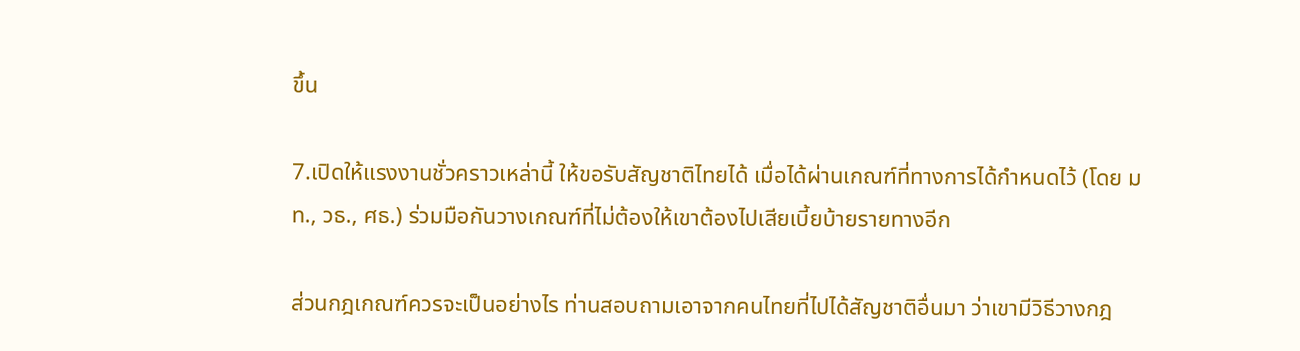ขึ้น

7.เปิดให้แรงงานชั่วคราวเหล่านี้ ให้ขอรับสัญชาติไทยได้ เมื่อได้ผ่านเกณฑ์ที่ทางการได้กำหนดไว้ (โดย มท., วธ., ศธ.) ร่วมมือกันวางเกณฑ์ที่ไม่ต้องให้เขาต้องไปเสียเบี้ยบ้ายรายทางอีก

ส่วนกฎเกณฑ์ควรจะเป็นอย่างไร ท่านสอบถามเอาจากคนไทยที่ไปได้สัญชาติอื่นมา ว่าเขามีวิธีวางกฎ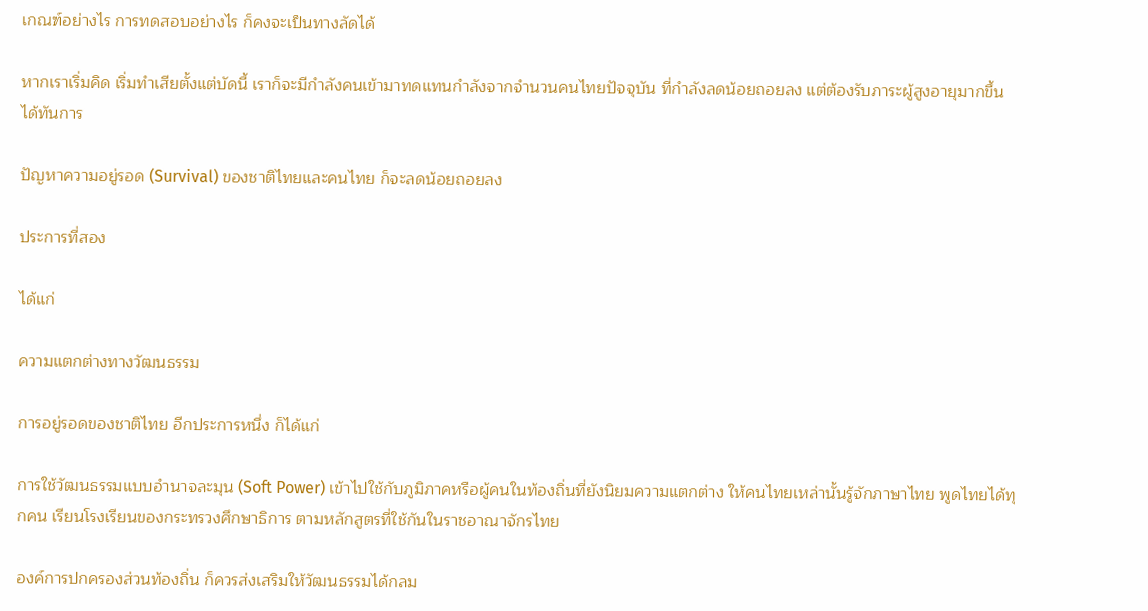เกณฑ์อย่างไร การทดสอบอย่างไร ก็คงจะเป็นทางลัดได้

หากเราเริ่มคิด เริ่มทำเสียตั้งแต่บัดนี้ เราก็จะมีกำลังคนเข้ามาทดแทนกำลังจากจำนวนคนไทยปัจจุบัน ที่กำลังลดน้อยถอยลง แต่ต้องรับภาระผู้สูงอายุมากขึ้น ได้ทันการ

ปัญหาความอยู่รอด (Survival) ของชาติไทยและคนไทย ก็จะลดน้อยถอยลง

ประการที่สอง

ได้แก่

ความแตกต่างทางวัฒนธรรม

การอยู่รอดของชาติไทย อีกประการหนึ่ง ก็ได้แก่

การใช้วัฒนธรรมแบบอำนาจละมุน (Soft Power) เข้าไปใช้กับภูมิภาคหรือผู้คนในท้องถิ่นที่ยังนิยมความแตกต่าง ให้คนไทยเหล่านั้นรู้จักภาษาไทย พูดไทยได้ทุกคน เรียนโรงเรียนของกระทรวงศึกษาธิการ ตามหลักสูตรที่ใช้กันในราชอาณาจักรไทย

องค์การปกครองส่วนท้องถิ่น ก็ควรส่งเสริมให้วัฒนธรรมได้กลม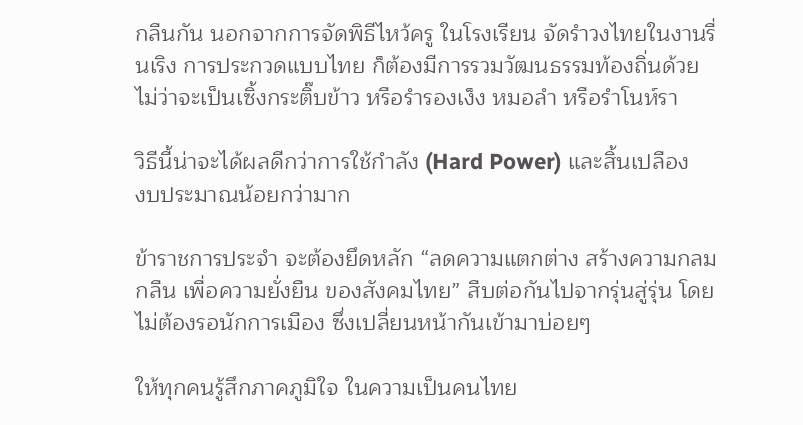กลืนกัน นอกจากการจัดพิธีไหว้ครู ในโรงเรียน จัดรำวงไทยในงานรื่นเริง การประกวดแบบไทย ก็ต้องมีการรวมวัฒนธรรมท้องถิ่นด้วย ไม่ว่าจะเป็นเซิ้งกระติ๊บข้าว หรือรำรองเง็ง หมอลำ หรือรำโนห์รา

วิธีนี้น่าจะได้ผลดีกว่าการใช้กำลัง (Hard Power) และสิ้นเปลือง
งบประมาณน้อยกว่ามาก

ข้าราชการประจำ จะต้องยึดหลัก “ลดความแตกต่าง สร้างความกลมกลืน เพื่อความยั่งยืน ของสังคมไทย” สืบต่อกันไปจากรุ่นสู่รุ่น โดยไม่ต้องรอนักการเมือง ซึ่งเปลี่ยนหน้ากันเข้ามาบ่อยๆ

ให้ทุกคนรู้สึกภาคภูมิใจ ในความเป็นคนไทย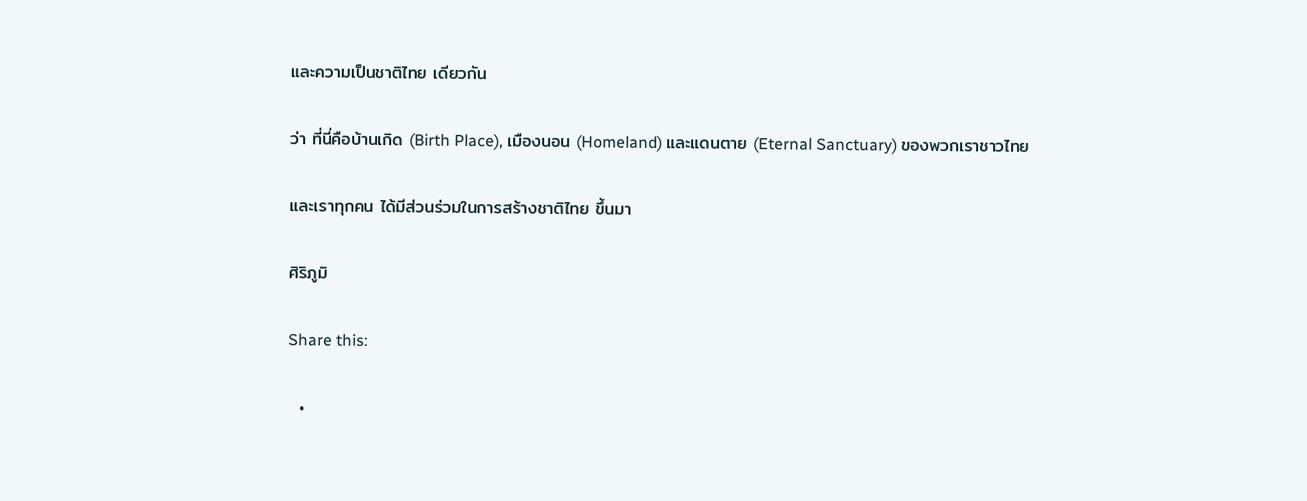และความเป็นชาติไทย เดียวกัน

ว่า ที่นี่คือบ้านเกิด (Birth Place), เมืองนอน (Homeland) และแดนตาย (Eternal Sanctuary) ของพวกเราชาวไทย

และเราทุกคน ได้มีส่วนร่วมในการสร้างชาติไทย ขึ้นมา

ศิริภูมิ

Share this:

  •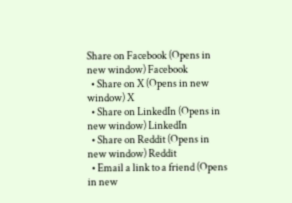Share on Facebook (Opens in new window) Facebook
  • Share on X (Opens in new window) X
  • Share on LinkedIn (Opens in new window) LinkedIn
  • Share on Reddit (Opens in new window) Reddit
  • Email a link to a friend (Opens in new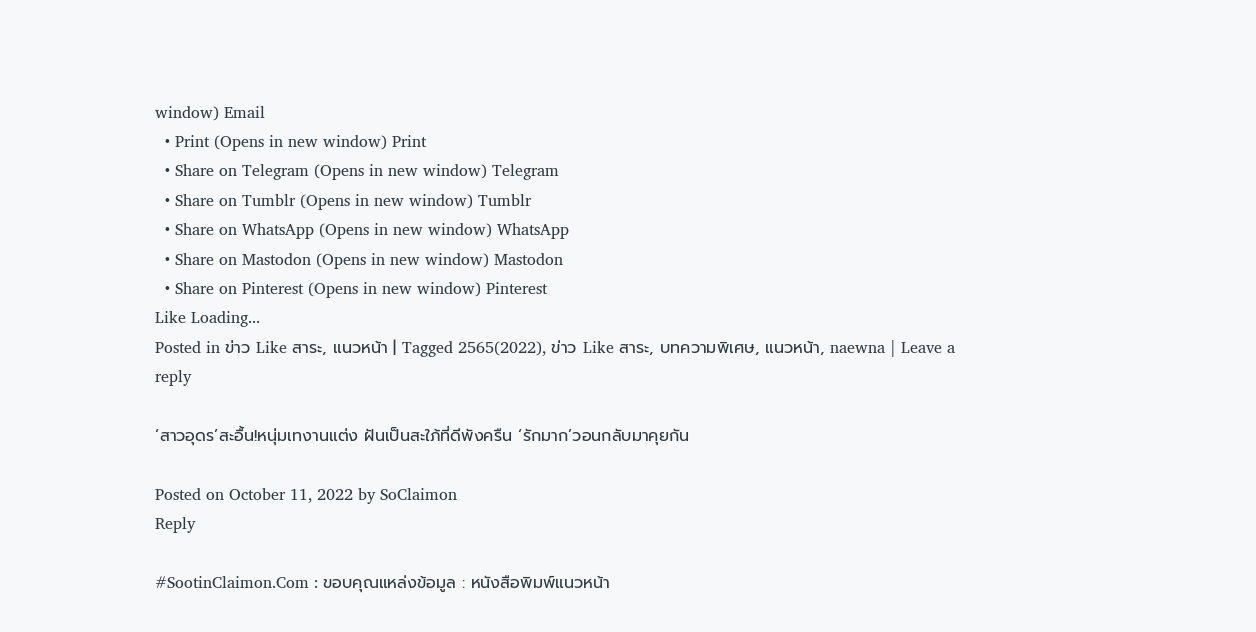window) Email
  • Print (Opens in new window) Print
  • Share on Telegram (Opens in new window) Telegram
  • Share on Tumblr (Opens in new window) Tumblr
  • Share on WhatsApp (Opens in new window) WhatsApp
  • Share on Mastodon (Opens in new window) Mastodon
  • Share on Pinterest (Opens in new window) Pinterest
Like Loading...
Posted in ข่าว Like สาระ, แนวหน้า | Tagged 2565(2022), ข่าว Like สาระ, บทความพิเศษ, แนวหน้า, naewna | Leave a reply

‘สาวอุดร’สะอื้น!หนุ่มเทงานแต่ง ฝันเป็นสะใภ้ที่ดีพังครืน ‘รักมาก’วอนกลับมาคุยกัน

Posted on October 11, 2022 by SoClaimon
Reply

#SootinClaimon.Com : ขอบคุณแหล่งข้อมูล : หนังสือพิมพ์แนวหน้า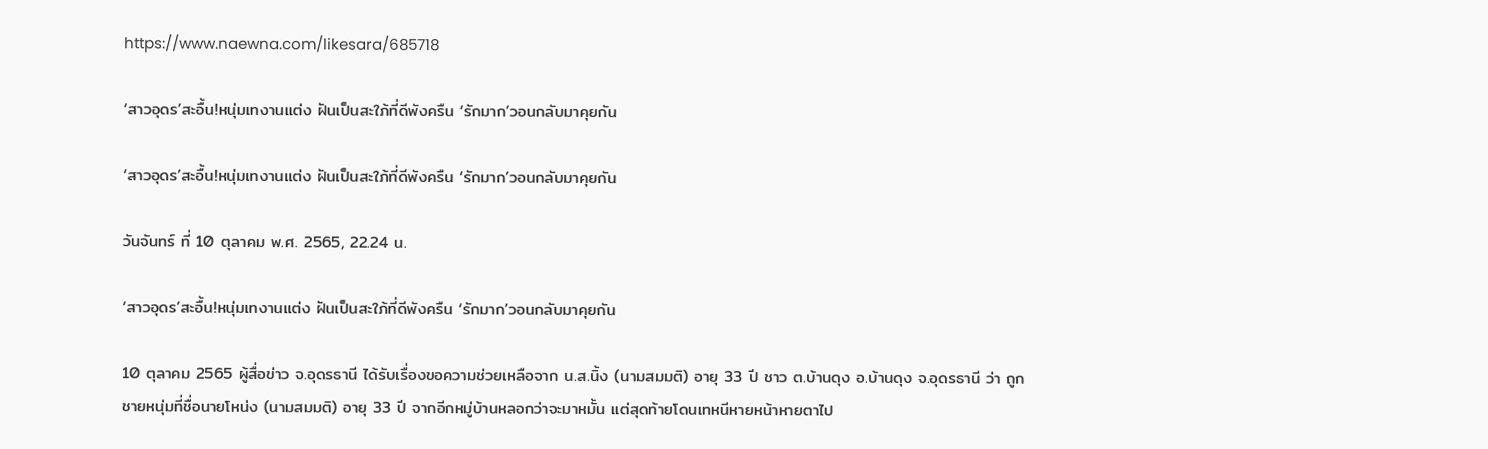https://www.naewna.com/likesara/685718

‘สาวอุดร’สะอื้น!หนุ่มเทงานแต่ง ฝันเป็นสะใภ้ที่ดีพังครืน ‘รักมาก’วอนกลับมาคุยกัน

‘สาวอุดร’สะอื้น!หนุ่มเทงานแต่ง ฝันเป็นสะใภ้ที่ดีพังครืน ‘รักมาก’วอนกลับมาคุยกัน

วันจันทร์ ที่ 10 ตุลาคม พ.ศ. 2565, 22.24 น.

‘สาวอุดร’สะอื้น!หนุ่มเทงานแต่ง ฝันเป็นสะใภ้ที่ดีพังครืน ‘รักมาก’วอนกลับมาคุยกัน

10 ตุลาคม 2565 ผู้สื่อข่าว จ.อุดรธานี ได้รับเรื่องขอความช่วยเหลือจาก น.ส.นิ้ง (นามสมมติ) อายุ 33 ปี ชาว ต.บ้านดุง อ.บ้านดุง จ.อุดรธานี ว่า ถูกชายหนุ่มที่ชื่อนายโหน่ง (นามสมมติ) อายุ 33 ปี จากอีกหมู่บ้านหลอกว่าจะมาหมั้น แต่สุดท้ายโดนเทหนีหายหน้าหายตาไป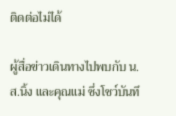ติดต่อไม่ได้

ผู้สื่อข่าวเดินทางไปพบกับ น.ส.นิ้ง และคุณแม่ ซึ่งโชว์บันทึ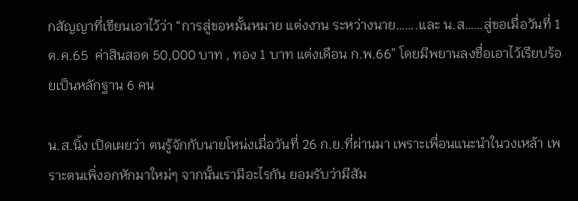กสัญญาที่เขียนเอาไว้ว่า “การสู่ขอหมั้นหมาย แต่งงาน ระหว่างนาย…….และ น.ส……สู่ขอเมื่อวันที่ 1 ต.ค.65  ค่าสินสอด 50,000 บาท , ทอง 1 บาท แต่งเดือน ก.พ.66” โดยมีพยานลงชื่อเอาไว้เรียบร้อยเป็นหลักฐาน 6 คน

น.ส.นิ้ง เปิดเผยว่า ตนรู้จักกับนายโหน่งเมื่อวันที่ 26 ก.ย.ที่ผ่านมา เพราะเพื่อนแนะนำในวงเหล้า เพราะตนเพิ่งอกหักมาใหม่ๆ จากนั้นเรามีอะไรกัน ยอมรับว่ามีสัม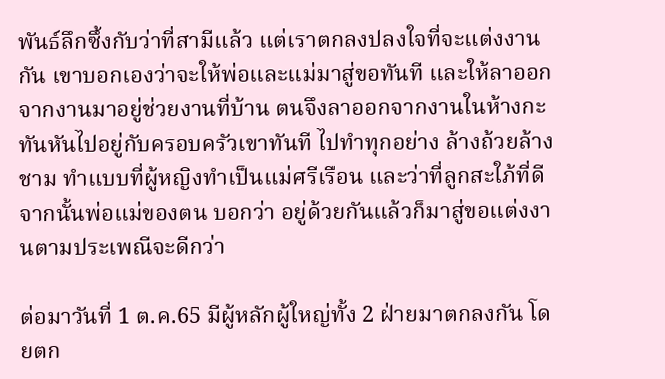พันธ์ลึกซึ้งกับว่าที่สามีแล้ว แต่เราตกลงปลงใจที่จะแต่งงานกัน เขาบอกเองว่าจะให้พ่อและแม่มาสู่ขอทันที และให้ลาออกจากงานมาอยู่ช่วยงานที่บ้าน ตนจึงลาออกจากงานในห้างกะทันหันไปอยู่กับครอบครัวเขาทันที ไปทำทุกอย่าง ล้างถ้วยล้างชาม ทำแบบที่ผู้หญิงทำเป็นแม่ศรีเรือน และว่าที่ลูกสะใภ้ที่ดี จากนั้นพ่อแม่ของตน บอกว่า อยู่ด้วยกันแล้วก็มาสู่ขอแต่งงานตามประเพณีจะดีกว่า

ต่อมาวันที่ 1 ต.ค.65 มีผู้หลักผู้ใหญ่ทั้ง 2 ฝ่ายมาตกลงกัน โดยตก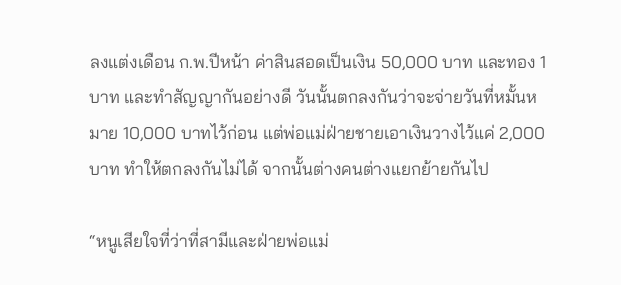ลงแต่งเดือน ก.พ.ปีหน้า ค่าสินสอดเป็นเงิน 50,000 บาท และทอง 1 บาท และทำสัญญากันอย่างดี วันนั้นตกลงกันว่าจะจ่ายวันที่หมั้นหมาย 10,000 บาทไว้ก่อน แต่พ่อแม่ฝ่ายชายเอาเงินวางไว้แค่ 2,000 บาท ทำให้ตกลงกันไม่ได้ จากนั้นต่างคนต่างแยกย้ายกันไป

“หนูเสียใจที่ว่าที่สามีและฝ่ายพ่อแม่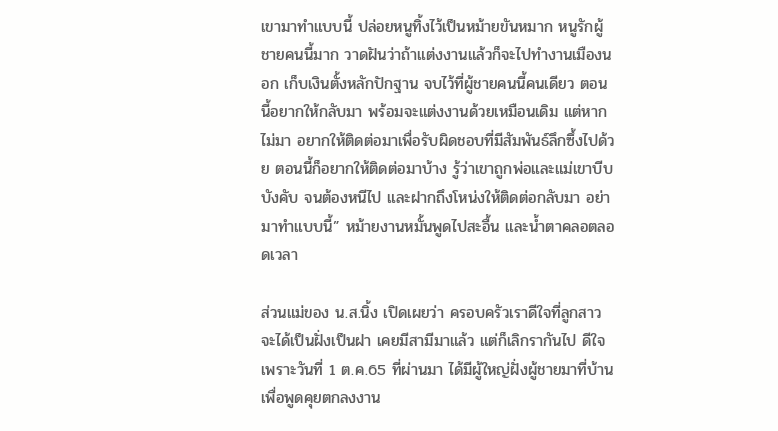เขามาทำแบบนี้ ปล่อยหนูทิ้งไว้เป็นหม้ายขันหมาก หนูรักผู้ชายคนนี้มาก วาดฝันว่าถ้าแต่งงานแล้วก็จะไปทำงานเมืองนอก เก็บเงินตั้งหลักปักฐาน จบไว้ที่ผู้ชายคนนี้คนเดียว ตอนนี้อยากให้กลับมา พร้อมจะแต่งงานด้วยเหมือนเดิม แต่หากไม่มา อยากให้ติดต่อมาเพื่อรับผิดชอบที่มีสัมพันธ์ลึกซึ้งไปด้วย ตอนนี้ก็อยากให้ติดต่อมาบ้าง รู้ว่าเขาถูกพ่อและแม่เขาบีบบังคับ จนต้องหนีไป และฝากถึงโหน่งให้ติดต่อกลับมา อย่ามาทำแบบนี้” หม้ายงานหมั้นพูดไปสะอื้น และน้ำตาคลอตลอดเวลา

ส่วนแม่ของ น.ส.นิ้ง เปิดเผยว่า ครอบครัวเราดีใจที่ลูกสาวจะได้เป็นฝั่งเป็นฝา เคยมีสามีมาแล้ว แต่ก็เลิกรากันไป ดีใจเพราะวันที่ 1 ต.ค.65 ที่ผ่านมา ได้มีผู้ใหญ่ฝั่งผู้ชายมาที่บ้าน เพื่อพูดคุยตกลงงาน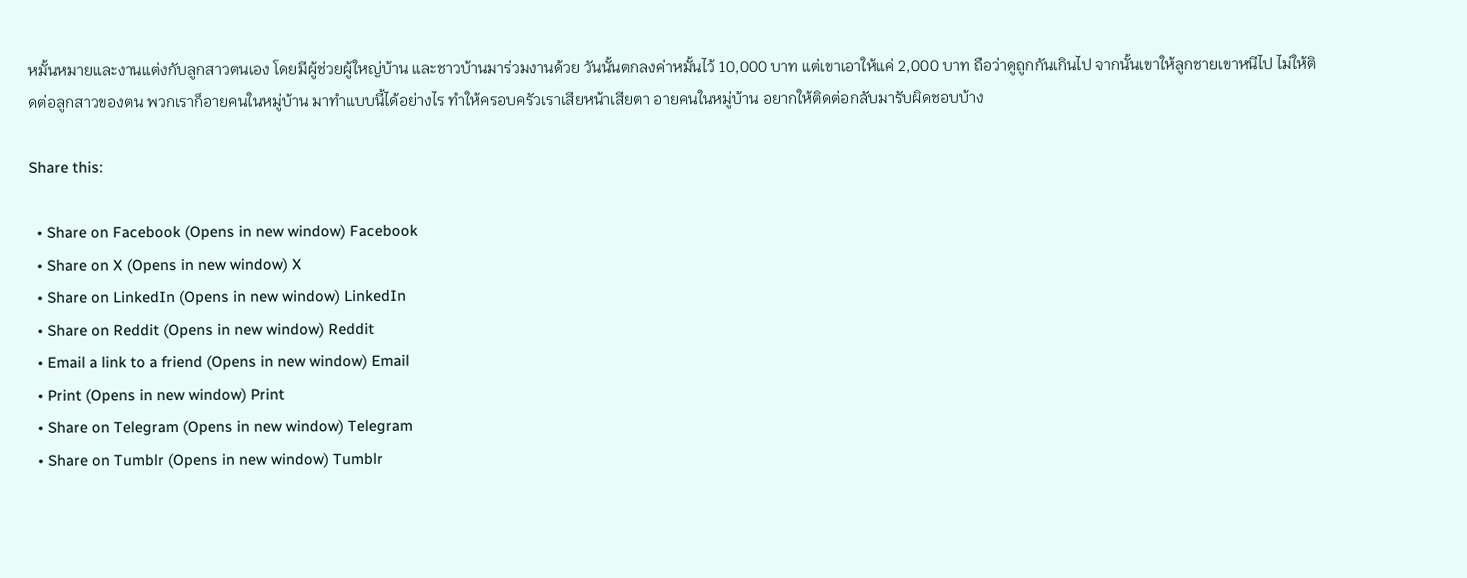หมั้นหมายและงานแต่งกับลูกสาวตนเอง โดยมีผู้ช่วยผู้ใหญ่บ้าน และชาวบ้านมาร่วมงานด้วย วันนั้นตกลงค่าหมั้นไว้ 10,000 บาท แต่เขาเอาให้แค่ 2,000 บาท ถือว่าดูถูกกันเกินไป จากนั้นเขาให้ลูกชายเขาหนีไป ไม่ให้ติดต่อลูกสาวของตน พวกเราก็อายคนในหมู่บ้าน มาทำแบบนี้ได้อย่างไร ทำให้ครอบครัวเราเสียหน้าเสียตา อายคนในหมู่บ้าน อยากให้ติดต่อกลับมารับผิดชอบบ้าง

Share this:

  • Share on Facebook (Opens in new window) Facebook
  • Share on X (Opens in new window) X
  • Share on LinkedIn (Opens in new window) LinkedIn
  • Share on Reddit (Opens in new window) Reddit
  • Email a link to a friend (Opens in new window) Email
  • Print (Opens in new window) Print
  • Share on Telegram (Opens in new window) Telegram
  • Share on Tumblr (Opens in new window) Tumblr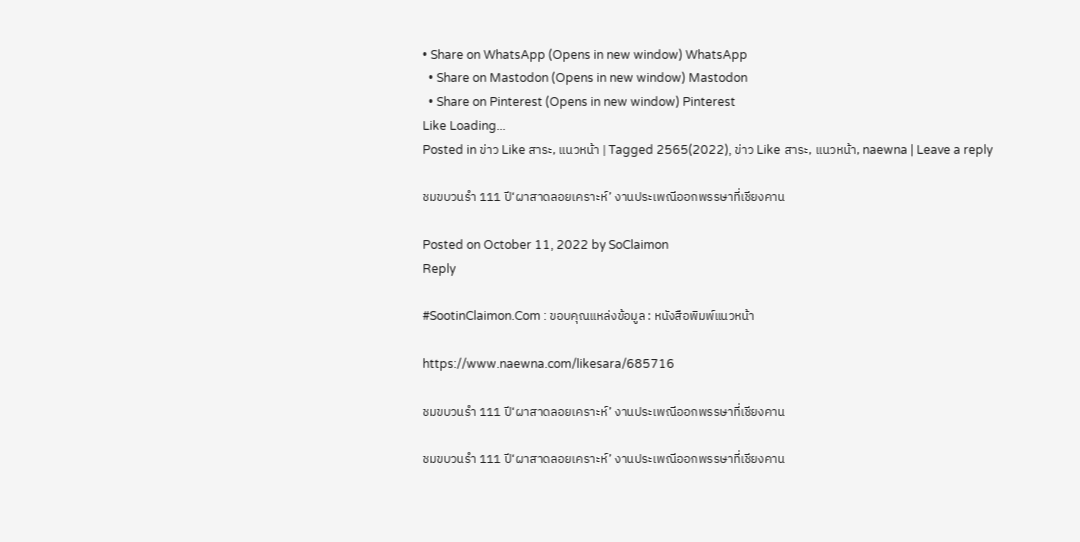• Share on WhatsApp (Opens in new window) WhatsApp
  • Share on Mastodon (Opens in new window) Mastodon
  • Share on Pinterest (Opens in new window) Pinterest
Like Loading...
Posted in ข่าว Like สาระ, แนวหน้า | Tagged 2565(2022), ข่าว Like สาระ, แนวหน้า, naewna | Leave a reply

ชมขบวนรำ 111 ปี‘ผาสาดลอยเคราะห์’ งานประเพณีออกพรรษาที่เชียงคาน

Posted on October 11, 2022 by SoClaimon
Reply

#SootinClaimon.Com : ขอบคุณแหล่งข้อมูล : หนังสือพิมพ์แนวหน้า

https://www.naewna.com/likesara/685716

ชมขบวนรำ 111 ปี‘ผาสาดลอยเคราะห์’ งานประเพณีออกพรรษาที่เชียงคาน

ชมขบวนรำ 111 ปี‘ผาสาดลอยเคราะห์’ งานประเพณีออกพรรษาที่เชียงคาน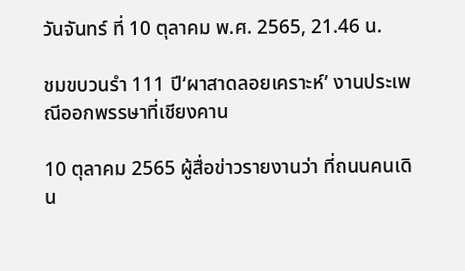วันจันทร์ ที่ 10 ตุลาคม พ.ศ. 2565, 21.46 น.

ชมขบวนรำ 111 ปี‘ผาสาดลอยเคราะห์’ งานประเพณีออกพรรษาที่เชียงคาน

10 ตุลาคม 2565 ผู้สื่อข่าวรายงานว่า ที่ถนนคนเดิน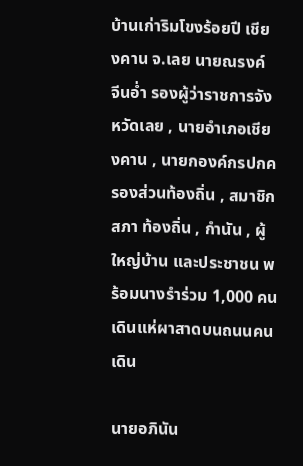บ้านเก่าริมโขงร้อยปี เชียงคาน จ.เลย นายณรงค์ จีนอ่ำ รองผู้ว่าราชการจังหวัดเลย , นายอำเภอเชียงคาน , นายกองค์กรปกครองส่วนท้องถิ่น , สมาชิกสภา ท้องถิ่น , กำนัน , ผู้ใหญ่บ้าน และประชาชน พร้อมนางรำร่วม 1,000 คน เดินแห่ผาสาดบนถนนคนเดิน

นายอภินัน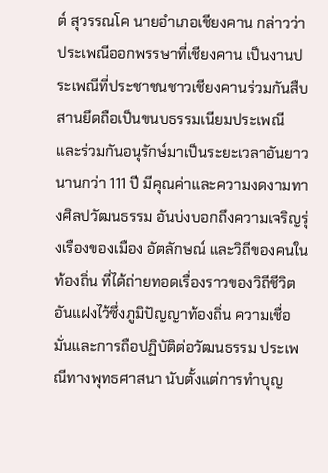ต์ สุวรรณโค นายอำเภอเชียงคาน กล่าวว่า ประเพณีออกพรรษาที่เชียงคาน เป็นงานประเพณีที่ประชาชนชาวเชียงคานร่วมกันสืบสานยึดถือเป็นขนบธรรมเนียมประเพณี และร่วมกันอนุรักษ์มาเป็นระยะเวลาอันยาวนานกว่า 111 ปี มีคุณค่าและความงดงามทางศิลปวัฒนธรรม อันบ่งบอกถึงความเจริญรุ่งเรืองของเมือง อัตลักษณ์ และวิถีของคนในท้องถิ่น ที่ได้ถ่ายทอดเรื่องราวของวิถีชีวิต อันแฝงไว้ซึ่งภูมิปัญญาท้องถิ่น ความเชื่อมั่นและการถือปฏิบัติต่อวัฒนธรรม ประเพณีทางพุทธศาสนา นับตั้งแต่การทำบุญ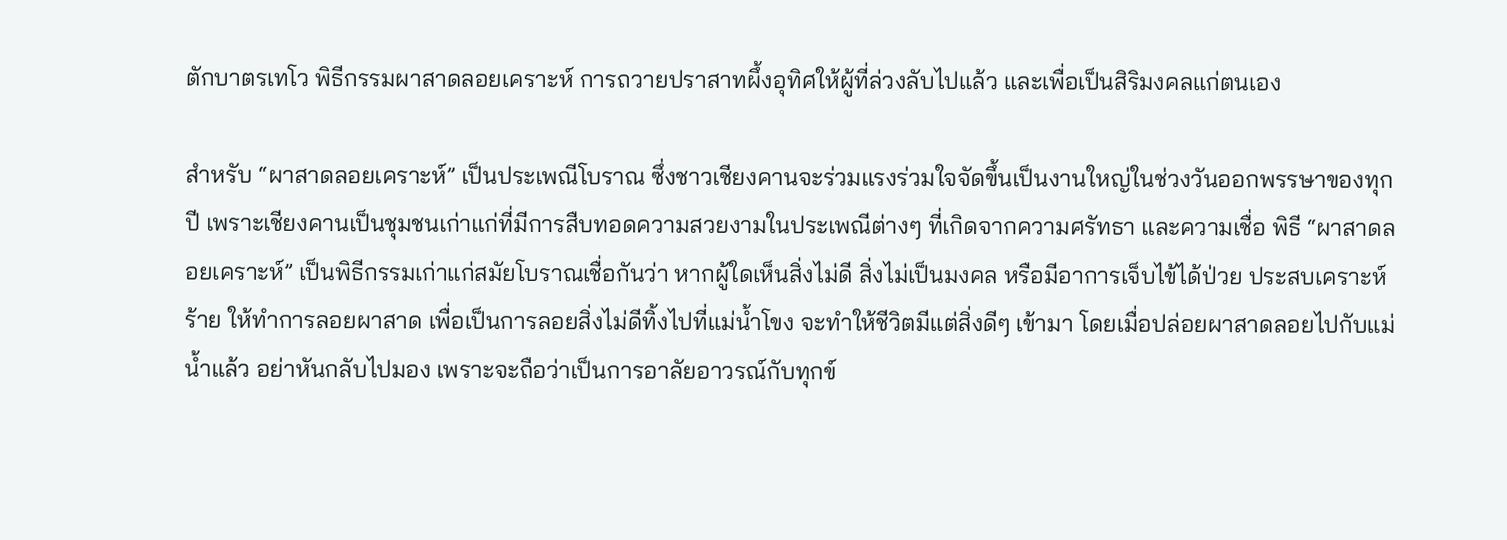ตักบาตรเทโว พิธีกรรมผาสาดลอยเคราะห์ การถวายปราสาทผึ้งอุทิศให้ผู้ที่ล่วงลับไปแล้ว และเพื่อเป็นสิริมงคลแก่ตนเอง

สำหรับ “ผาสาดลอยเคราะห์” เป็นประเพณีโบราณ ซึ่งชาวเชียงคานจะร่วมแรงร่วมใจจัดขึ้นเป็นงานใหญ่ในช่วงวันออกพรรษาของทุกปี เพราะเชียงคานเป็นชุมชนเก่าแก่ที่มีการสืบทอดความสวยงามในประเพณีต่างๆ ที่เกิดจากความศรัทธา และความเชื่อ พิธี “ผาสาดลอยเคราะห์” เป็นพิธีกรรมเก่าแก่สมัยโบราณเชื่อกันว่า หากผู้ใดเห็นสิ่งไม่ดี สิ่งไม่เป็นมงคล หรือมีอาการเจ็บไข้ได้ป่วย ประสบเคราะห์ร้าย ให้ทำการลอยผาสาด เพื่อเป็นการลอยสิ่งไม่ดีทิ้งไปที่แม่น้ำโขง จะทำให้ชีวิตมีแต่สิ่งดีๆ เข้ามา โดยเมื่อปล่อยผาสาดลอยไปกับแม่น้ำแล้ว อย่าหันกลับไปมอง เพราะจะถือว่าเป็นการอาลัยอาวรณ์กับทุกข์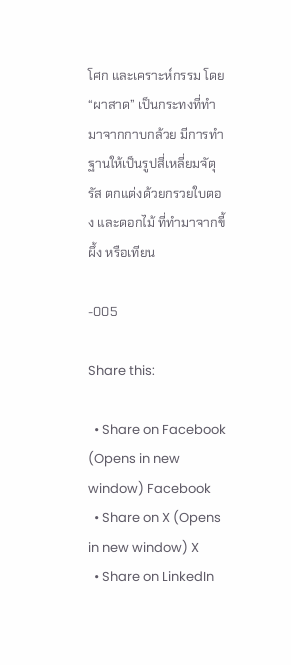โศก และเคราะห์กรรม โดย “ผาสาด” เป็นกระทงที่ทำมาจากกาบกล้วย มีการทำฐานให้เป็นรูปสี่เหลี่ยมจัตุรัส ตกแต่งด้วยกรวยใบตอง และดอกไม้ ที่ทำมาจากขี้ผึ้ง หรือเทียน

-005

Share this:

  • Share on Facebook (Opens in new window) Facebook
  • Share on X (Opens in new window) X
  • Share on LinkedIn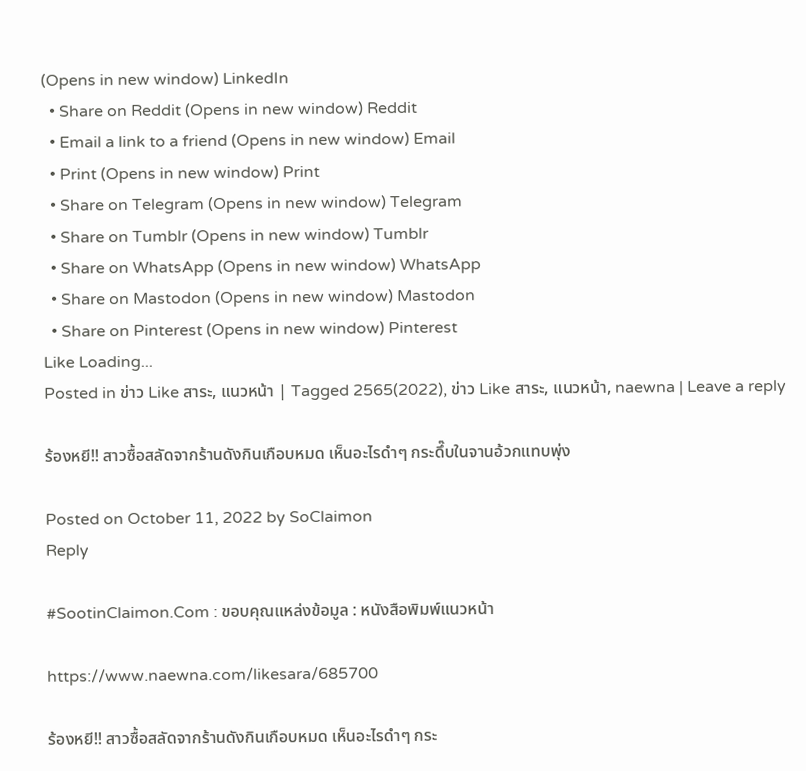(Opens in new window) LinkedIn
  • Share on Reddit (Opens in new window) Reddit
  • Email a link to a friend (Opens in new window) Email
  • Print (Opens in new window) Print
  • Share on Telegram (Opens in new window) Telegram
  • Share on Tumblr (Opens in new window) Tumblr
  • Share on WhatsApp (Opens in new window) WhatsApp
  • Share on Mastodon (Opens in new window) Mastodon
  • Share on Pinterest (Opens in new window) Pinterest
Like Loading...
Posted in ข่าว Like สาระ, แนวหน้า | Tagged 2565(2022), ข่าว Like สาระ, แนวหน้า, naewna | Leave a reply

ร้องหยี!! สาวซื้อสลัดจากร้านดังกินเกือบหมด เห็นอะไรดำๆ กระดึ๊บในจานอ้วกแทบพุ่ง

Posted on October 11, 2022 by SoClaimon
Reply

#SootinClaimon.Com : ขอบคุณแหล่งข้อมูล : หนังสือพิมพ์แนวหน้า

https://www.naewna.com/likesara/685700

ร้องหยี!! สาวซื้อสลัดจากร้านดังกินเกือบหมด เห็นอะไรดำๆ กระ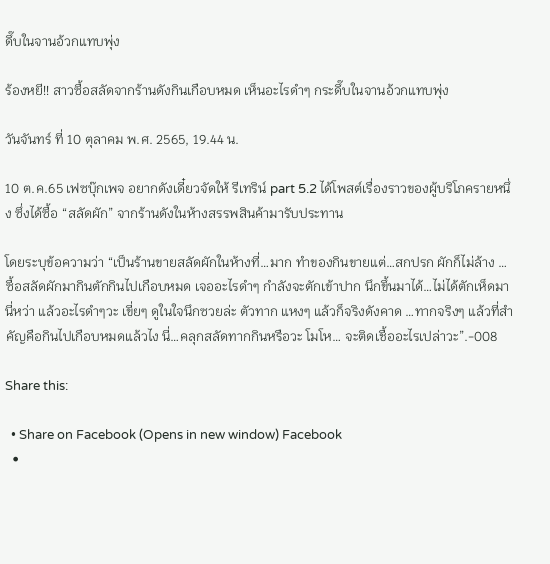ดึ๊บในจานอ้วกแทบพุ่ง

ร้องหยี!! สาวซื้อสลัดจากร้านดังกินเกือบหมด เห็นอะไรดำๆ กระดึ๊บในจานอ้วกแทบพุ่ง

วันจันทร์ ที่ 10 ตุลาคม พ.ศ. 2565, 19.44 น.

10 ต.ค.65 เฟซบุ๊กเพจ อยากดังเดี๋ยวจัดให้ รีเทริน์ part 5.2 ได้โพสต์เรื่องราวของผู้บริโภครายหนึ่ง ซึ่งได้ซื้อ “สลัดผัก” จากร้านดังในห้างสรรพสินค้ามารับประทาน

โดยระบุข้อความว่า “เป็นร้านขายสลัดผักในห้างที่…มาก ทำของกินขายแต่…สกปรก ผักก็ไม่ล้าง … ซื้อสลัดผักมากินตักกินไปเกือบหมด เจออะไรดำๆ กำลังจะตักเข้าปาก นึกขึ้นมาได้…ไม่ได้ตักเห็ดมานี่หว่า แล้วอะไรดำๆวะ เขี่ยๆ ดูในใจนึกซวยล่ะ ตัวทาก แหงๆ แล้วก็จริงดังคาด …ทากจริงๆ แล้วที่สำคัญคือกินไปเกือบหมดแล้วไง นี่…คลุกสลัดทากกินหรือวะ โมโห… จะติดเชื้ออะไรเปล่าวะ”.-008

Share this:

  • Share on Facebook (Opens in new window) Facebook
  •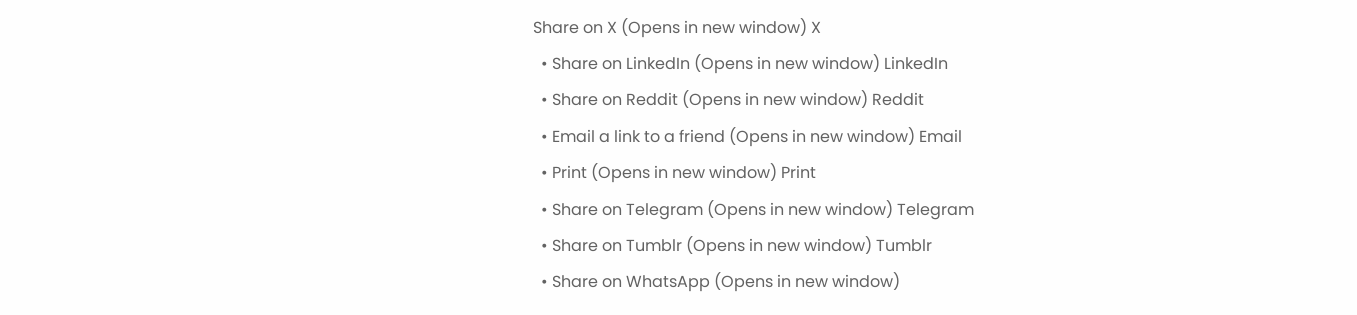Share on X (Opens in new window) X
  • Share on LinkedIn (Opens in new window) LinkedIn
  • Share on Reddit (Opens in new window) Reddit
  • Email a link to a friend (Opens in new window) Email
  • Print (Opens in new window) Print
  • Share on Telegram (Opens in new window) Telegram
  • Share on Tumblr (Opens in new window) Tumblr
  • Share on WhatsApp (Opens in new window)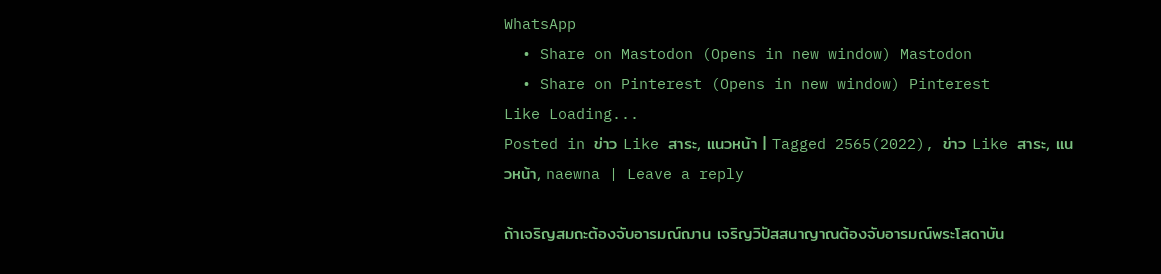WhatsApp
  • Share on Mastodon (Opens in new window) Mastodon
  • Share on Pinterest (Opens in new window) Pinterest
Like Loading...
Posted in ข่าว Like สาระ, แนวหน้า | Tagged 2565(2022), ข่าว Like สาระ, แนวหน้า, naewna | Leave a reply

ถ้าเจริญสมถะต้องจับอารมณ์ฌาน เจริญวิปัสสนาญาณต้องจับอารมณ์พระโสดาบัน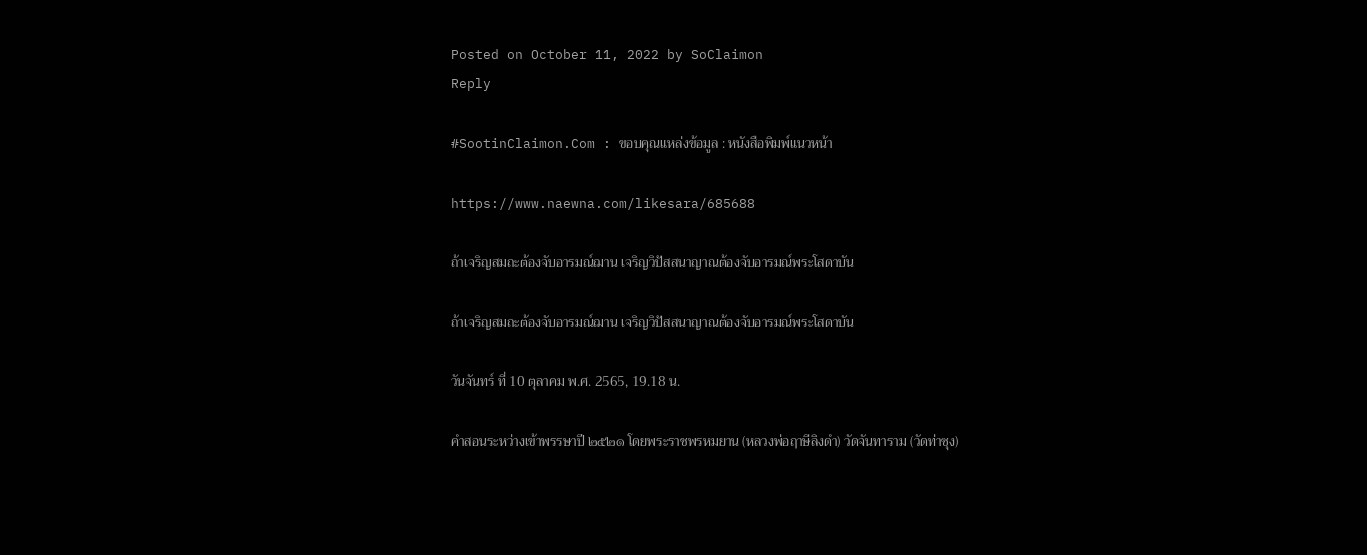Posted on October 11, 2022 by SoClaimon
Reply

#SootinClaimon.Com : ขอบคุณแหล่งข้อมูล : หนังสือพิมพ์แนวหน้า

https://www.naewna.com/likesara/685688

ถ้าเจริญสมถะต้องจับอารมณ์ฌาน เจริญวิปัสสนาญาณต้องจับอารมณ์พระโสดาบัน

ถ้าเจริญสมถะต้องจับอารมณ์ฌาน เจริญวิปัสสนาญาณต้องจับอารมณ์พระโสดาบัน

วันจันทร์ ที่ 10 ตุลาคม พ.ศ. 2565, 19.18 น.

คำสอนระหว่างเข้าพรรษาปี ๒๕๒๑ โดยพระราชพรหมยาน (หลวงพ่อฤาษีลิงดำ) วัดจันทาราม (วัดท่าซุง)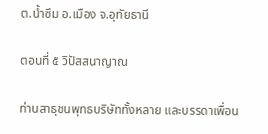ต.น้ำซึม อ.เมือง จ.อุทัยธานี

ตอนที่ ๕ วิปัสสนาญาณ

ท่านสาธุชนพุทธบริษัททั้งหลาย และบรรดาเพื่อน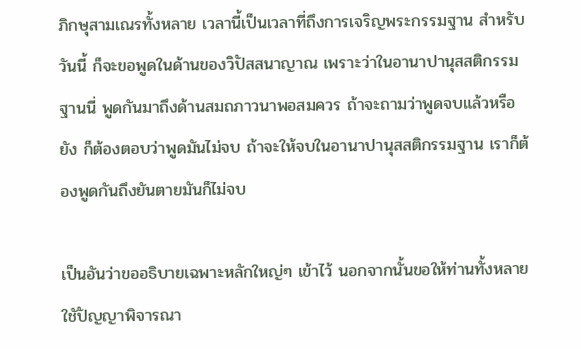ภิกษุสามเณรทั้งหลาย เวลานี้เป็นเวลาที่ถึงการเจริญพระกรรมฐาน สำหรับวันนี้ ก็จะขอพูดในด้านของวิปัสสนาญาณ เพราะว่าในอานาปานุสสติกรรมฐานนี่ พูดกันมาถึงด้านสมถภาวนาพอสมควร ถ้าจะถามว่าพูดจบแล้วหรือยัง ก็ต้องตอบว่าพูดมันไม่จบ ถ้าจะให้จบในอานาปานุสสติกรรมฐาน เราก็ต้องพูดกันถึงยันตายมันก็ไม่จบ

เป็นอันว่าขออธิบายเฉพาะหลักใหญ่ๆ เข้าไว้ นอกจากนั้นขอให้ท่านทั้งหลายใชัปัญญาพิจารณา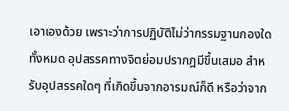เอาเองด้วย เพราะว่าการปฏิบัติไม่ว่ากรรมฐานกองใดทั้งหมด อุปสรรคทางจิตย่อมปรากฎมีขึ้นเสมอ สำหรับอุปสรรคใดๆ ที่เกิดขึ้นจากอารมณ์ก็ดี หรือว่าจาก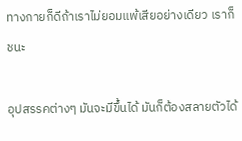ทางกายก็ดีถ้าเราไม่ยอมแพ้เสียอย่างเดียว เราก็ชนะ

อุปสรรคต่างๆ มันจะมีขึ้นได้ มันก็ต้องสลายตัวได้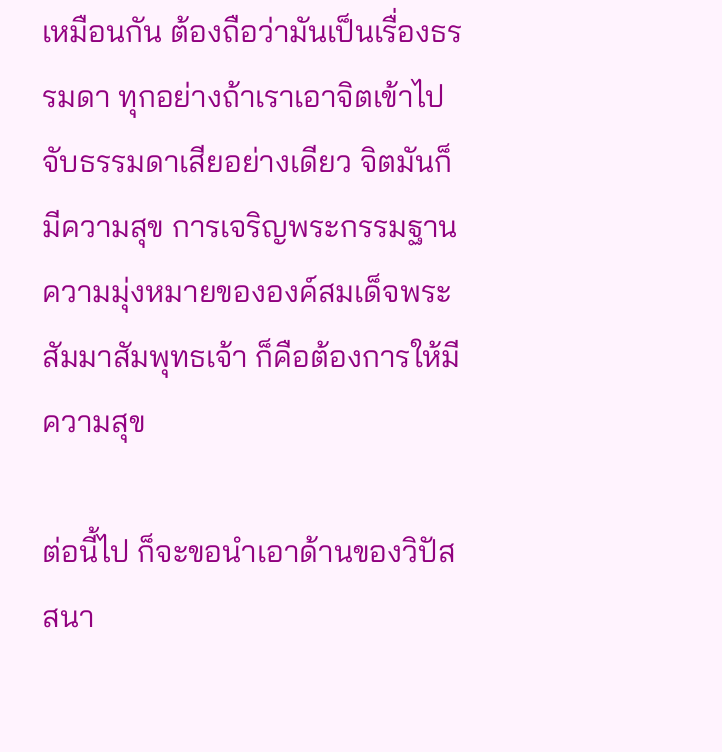เหมือนกัน ต้องถือว่ามันเป็นเรื่องธรรมดา ทุกอย่างถ้าเราเอาจิตเข้าไปจับธรรมดาเสียอย่างเดียว จิตมันก็มีความสุข การเจริญพระกรรมฐาน ความมุ่งหมายขององค์สมเด็จพระสัมมาสัมพุทธเจ้า ก็คือต้องการให้มีความสุข

ต่อนี้ไป ก็จะขอนำเอาด้านของวิปัสสนา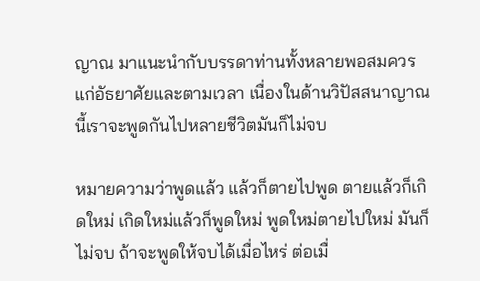ญาณ มาแนะนำกับบรรดาท่านทั้งหลายพอสมควรแก่อัธยาศัยและตามเวลา เนื่องในด้านวิปัสสนาญาณนี้เราจะพูดกันไปหลายชีวิตมันก็ไม่จบ

หมายความว่าพูดแล้ว แล้วก็ตายไปพูด ตายแล้วก็เกิดใหม่ เกิดใหม่แล้วก็พูดใหม่ พูดใหม่ตายไปใหม่ มันก็ไม่จบ ถ้าจะพูดให้จบได้เมื่อไหร่ ต่อเมื่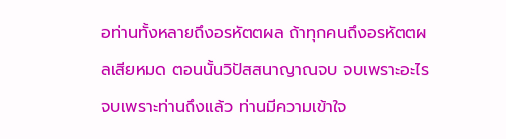อท่านทั้งหลายถึงอรหัตตผล ถ้าทุกคนถึงอรหัตตผลเสียหมด ตอนนั้นวิปัสสนาญาณจบ จบเพราะอะไร จบเพราะท่านถึงแล้ว ท่านมีความเข้าใจ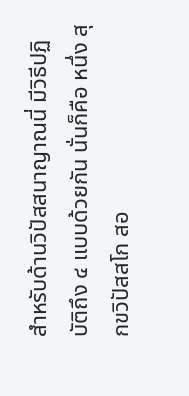สำหรับด้านวิปัสสนาญาณนี่ มีวิธีปฏิบัติถึง ๔ แบบด้วยกัน นั่นก็คือ หนึ่ง สุกขวิปัสสโก สอ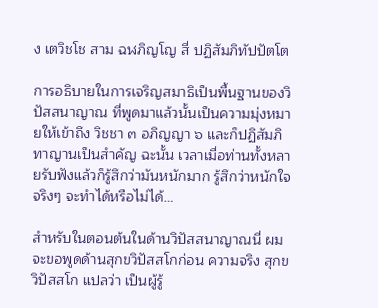ง เตวิชโช สาม ฉฬภิญโญ สี่ ปฏิสัมภิทัปปัตโต

การอธิบายในการเจริญสมาธิเป็นพื้นฐานของวิปัสสนาญาณ ที่พูดมาแล้วนั้นเป็นความมุ่งหมายให้เข้าถึง วิชชา ๓ อภิญญา ๖ และก็ปฏิสัมภิทาญานเป็นสำคัญ ฉะนั้น เวลาเมื่อท่านทั้งหลายรับฟังแล้วก็รู้สึกว่ามันหนักมาก รู้สึกว่าหนักใจจริงๆ จะทำได้หรือไม่ได้…

สำหรับในตอนต้นในด้านวิปัสสนาญาณนี่ ผมจะขอพูดด้านสุกขวิปัสสโกก่อน ความจริง สุกขวิปัสสโก แปลว่า เป็นผู้รู้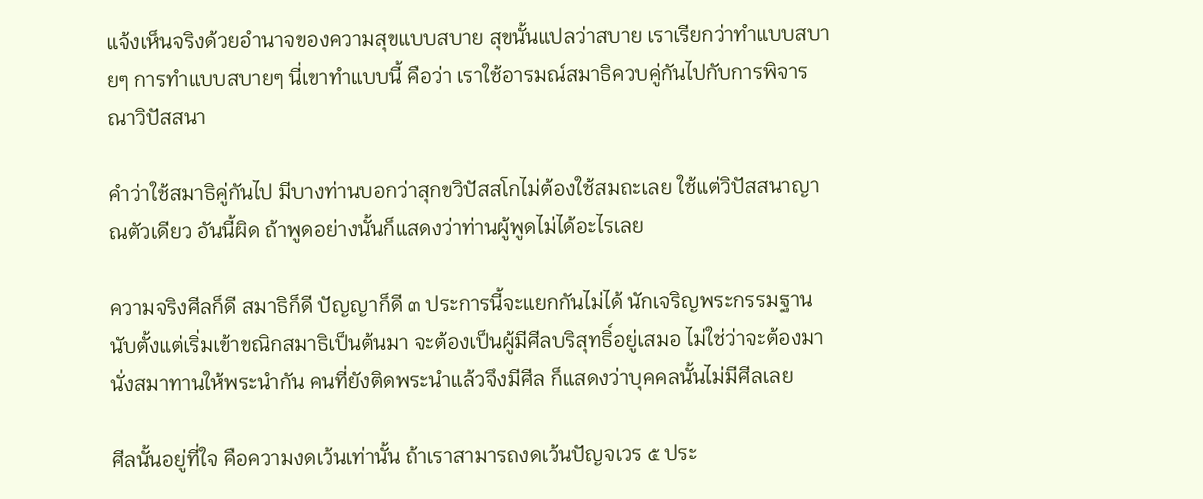แจ้งเห็นจริงด้วยอำนาจของความสุขแบบสบาย สุขนั้นแปลว่าสบาย เราเรียกว่าทำแบบสบายๆ การทำแบบสบายๆ นี่เขาทำแบบนี้ คือว่า เราใช้อารมณ์สมาธิควบคู่กันไปกับการพิจารณาวิปัสสนา

คำว่าใช้สมาธิคู่กันไป มีบางท่านบอกว่าสุกขวิปัสสโกไม่ต้องใช้สมถะเลย ใช้แต่วิปัสสนาญาณตัวเดียว อันนี้ผิด ถ้าพูดอย่างนั้นก็แสดงว่าท่านผู้พูดไม่ได้อะไรเลย

ความจริงศีลก็ดี สมาธิก็ดี ปัญญาก็ดี ๓ ประการนี้จะแยกกันไม่ได้ นักเจริญพระกรรมฐานนับตั้งแต่เริ่มเข้าขณิกสมาธิเป็นต้นมา จะต้องเป็นผู้มีศีลบริสุทธิ์อยู่เสมอ ไม่ใช่ว่าจะต้องมานั่งสมาทานให้พระนำกัน คนที่ยังติดพระนำแล้วจึงมีศีล ก็แสดงว่าบุคคลนั้นไม่มีศีลเลย

ศีลนั้นอยู่ที่ใจ คือความงดเว้นเท่านั้น ถ้าเราสามารถงดเว้นปัญจเวร ๕ ประ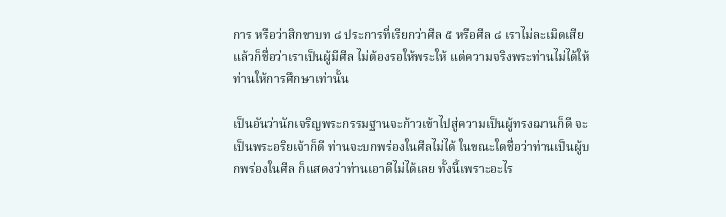การ หรือว่าสิกขาบท ๘ ประการที่เรียกว่าศีล ๕ หรือศีล ๘ เราไม่ละเมิดเสียแล้วก็ชื่อว่าเราเป็นผู้มีศีล ไม่ต้องรอให้พระให้ แต่ความจริงพระท่านไม่ได้ให้ ท่านให้การศึกษาเท่านั้น

เป็นอันว่านักเจริญพระกรรมฐานจะก้าวเข้าไปสู่ความเป็นผู้ทรงฌานก็ดี จะเป็นพระอริยเจ้าก็ดี ท่านจะบกพร่องในศีลไม่ได้ ในขณะใดชื่อว่าท่านเป็นผู้บกพร่องในศีล ก็แสดงว่าท่านเอาดีไม่ได้เลย ทั้งนี้เพราะอะไร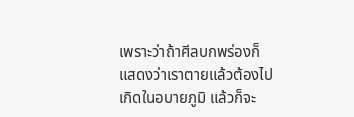เพราะว่าถ้าศีลบกพร่องก็แสดงว่าเราตายแล้วต้องไปเกิดในอบายภูมิ แล้วก็จะ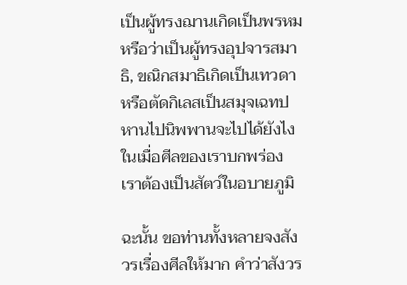เป็นผู้ทรงฌานเกิดเป็นพรหม หรือว่าเป็นผู้ทรงอุปจารสมาธิ, ขณิกสมาธิเกิดเป็นเทวดา หรือตัดกิเลสเป็นสมุจเฉทปหานไปนิพพานจะไปได้ยังไง ในเมื่อศีลของเราบกพร่อง เราต้องเป็นสัตว์ในอบายภูมิ

ฉะนั้น ขอท่านทั้งหลายจงสังวรเรื่องศีลให้มาก คำว่าสังวร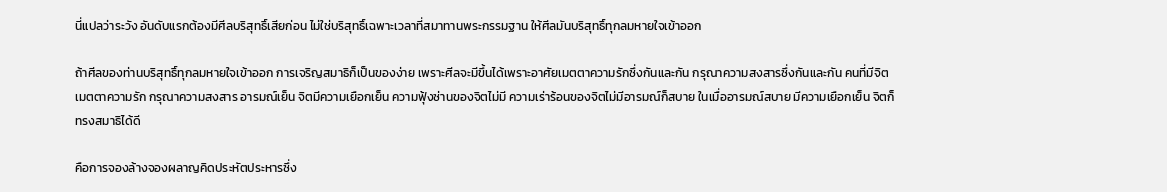นี่แปลว่าระวัง อันดับแรกต้องมีศีลบริสุทธิ์เสียก่อน ไม่ใช่บริสุทธิ์เฉพาะเวลาที่สมาทานพระกรรมฐาน ให้ศีลมันบริสุทธิ์ทุกลมหายใจเข้าออก

ถ้าศีลของท่านบริสุทธิ์ทุกลมหายใจเข้าออก การเจริญสมาธิก็เป็นของง่าย เพราะศีลจะมีขึ้นได้เพราะอาศัยเมตตาความรักซึ่งกันและกัน กรุณาความสงสารซึ่งกันและกัน คนที่มีจิตเมตตาความรัก กรุณาความสงสาร อารมณ์เย็น จิตมีความเยือกเย็น ความฟุ้งซ่านของจิตไม่มี ความเร่าร้อนของจิตไม่มีอารมณ์ก็สบาย ในเมื่ออารมณ์สบาย มีความเยือกเย็น จิตก็ทรงสมาธิได้ดี

คือการจองล้างจองผลาญคิดประหัตประหารซึ่ง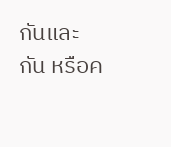กันและกัน หรือค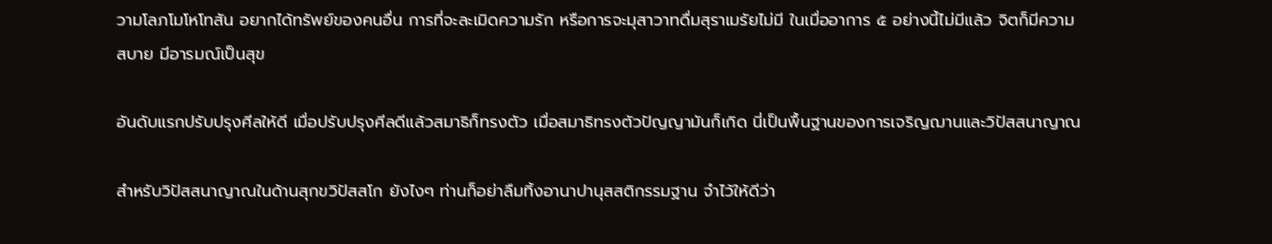วามโลภโมโหโทสัน อยากได้ทรัพย์ของคนอื่น การที่จะละเมิดความรัก หรือการจะมุสาวาทดื่มสุราเมรัยไม่มี ในเมื่ออาการ ๕ อย่างนี้ไม่มีแล้ว จิตก็มีความสบาย มีอารมณ์เป็นสุข

อันดับแรกปรับปรุงศีลให้ดี เมื่อปรับปรุงศีลดีแล้วสมาธิก็ทรงตัว เมื่อสมาธิทรงตัวปัญญามันก็เกิด นี่เป็นพื้นฐานของการเจริญฌานและวิปัสสนาญาณ

สำหรับวิปัสสนาญาณในด้านสุกขวิปัสสโก ยังไงๆ ท่านก็อย่าลืมทิ้งอานาปานุสสติกรรมฐาน จำไว้ให้ดีว่า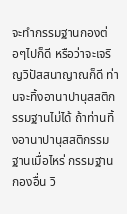จะทำกรรมฐานกองต่อๆไปก็ดี หรือว่าจะเจริญวิปัสสนาญาณก็ดี ท่านจะทิ้งอานาปานุสสติกรรมฐานไม่ได้ ถ้าท่านทิ้งอานาปานุสสติกรรมฐานเมื่อไหร่ กรรมฐานกองอื่น วิ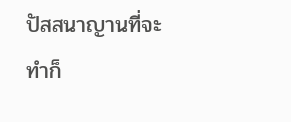ปัสสนาญานที่จะทำก็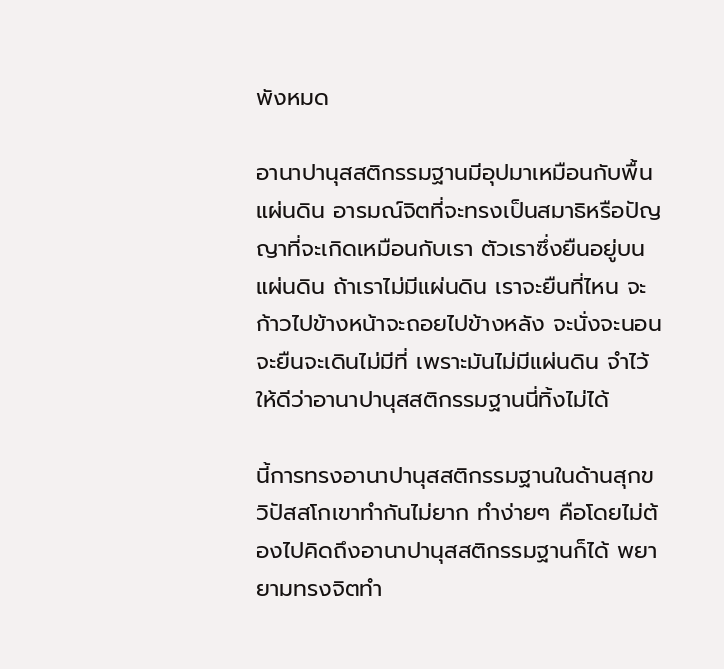พังหมด

อานาปานุสสติกรรมฐานมีอุปมาเหมือนกับพื้นแผ่นดิน อารมณ์จิตที่จะทรงเป็นสมาธิหรือปัญญาที่จะเกิดเหมือนกับเรา ตัวเราซึ่งยืนอยู่บนแผ่นดิน ถ้าเราไม่มีแผ่นดิน เราจะยืนที่ไหน จะก้าวไปข้างหน้าจะถอยไปข้างหลัง จะนั่งจะนอนจะยืนจะเดินไม่มีที่ เพราะมันไม่มีแผ่นดิน จำไว้ให้ดีว่าอานาปานุสสติกรรมฐานนี่ทิ้งไม่ได้

นี้การทรงอานาปานุสสติกรรมฐานในด้านสุกขวิปัสสโกเขาทำกันไม่ยาก ทำง่ายๆ คือโดยไม่ต้องไปคิดถึงอานาปานุสสติกรรมฐานก็ได้ พยายามทรงจิตทำ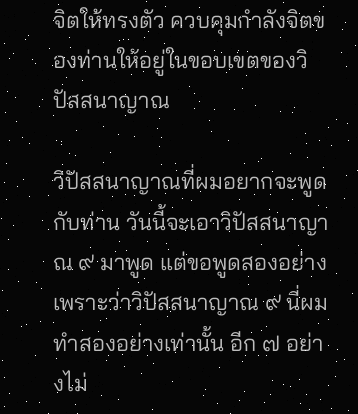จิตให้ทรงตัว ควบคุมกำลังจิตของท่านให้อยู่ในขอบเขตของวิปัสสนาญาณ

วิปัสสนาญาณที่ผมอยากจะพูดกับท่าน วันนี้จะเอาวิปัสสนาญาณ ๙ มาพูด แต่ขอพูดสองอย่าง เพราะว่าวิปัสสนาญาณ ๙ นี่ผมทำสองอย่างเท่านั้น อีก ๗ อย่างไม่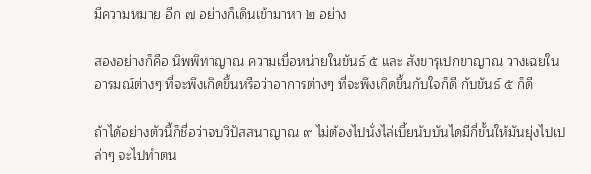มีความหมาย อีก ๗ อย่างก็เดินเข้ามาหา ๒ อย่าง

สองอย่างก็คือ นิพพิทาญาณ ความเบื่อหน่ายในขันธ์ ๕ และ สังขารุเปกขาญาณ วางเฉยในอารมณ์ต่างๆ ที่จะพึงเกิดขึ้นหรือว่าอาการต่างๆ ที่จะพึงเกิดขึ้นกับใจก็ดี กับขันธ์ ๕ ก็ดี

ถ้าได้อย่างตัวนี้ก็ชื่อว่าจบวิปัสสนาญาณ ๙ ไม่ต้องไปนั่งไล่เบี้ยนับบันไดมีกี่ขั้นให้มันยุ่งไปเปล่าๆ จะไปทำตน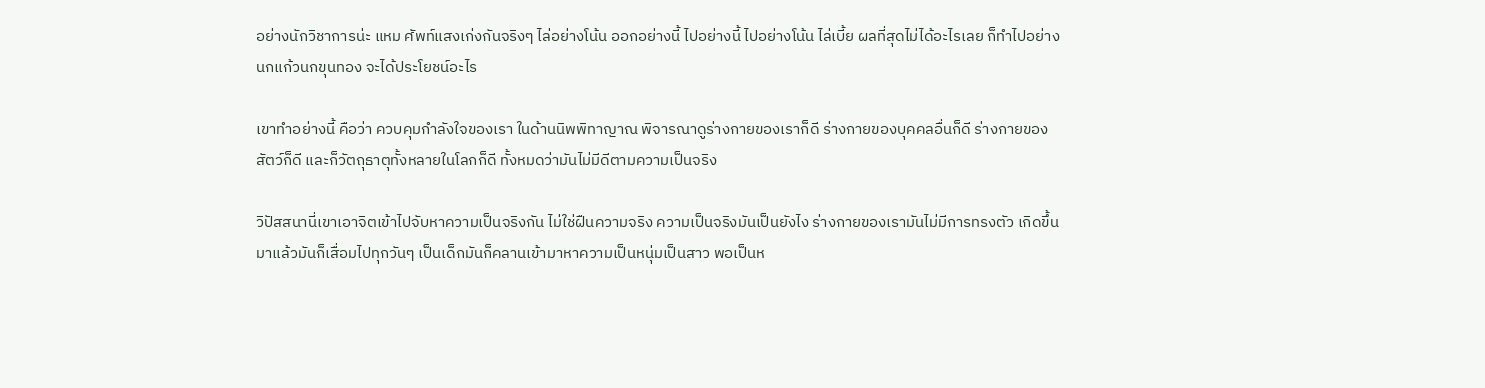อย่างนักวิชาการน่ะ แหม ศัพท์แสงเก่งกันจริงๆ ไล่อย่างโน้น ออกอย่างนี้ ไปอย่างนี้ ไปอย่างโน้น ไล่เบี้ย ผลที่สุดไม่ได้อะไรเลย ก็ทำไปอย่างนกแก้วนกขุนทอง จะได้ประโยชน์อะไร

เขาทำอย่างนี้ คือว่า ควบคุมกำลังใจของเรา ในด้านนิพพิทาญาณ พิจารณาดูร่างกายของเราก็ดี ร่างกายของบุคคลอื่นก็ดี ร่างกายของสัตว์ก็ดี และก็วัตถุธาตุทั้งหลายในโลกก็ดี ทั้งหมดว่ามันไม่มีดีตามความเป็นจริง

วิปัสสนานี่เขาเอาจิตเข้าไปจับหาความเป็นจริงกัน ไม่ใช่ฝืนความจริง ความเป็นจริงมันเป็นยังไง ร่างกายของเรามันไม่มีการทรงตัว เกิดขึ้นมาแล้วมันก็เสื่อมไปทุกวันๆ เป็นเด็กมันก็คลานเข้ามาหาความเป็นหนุ่มเป็นสาว พอเป็นห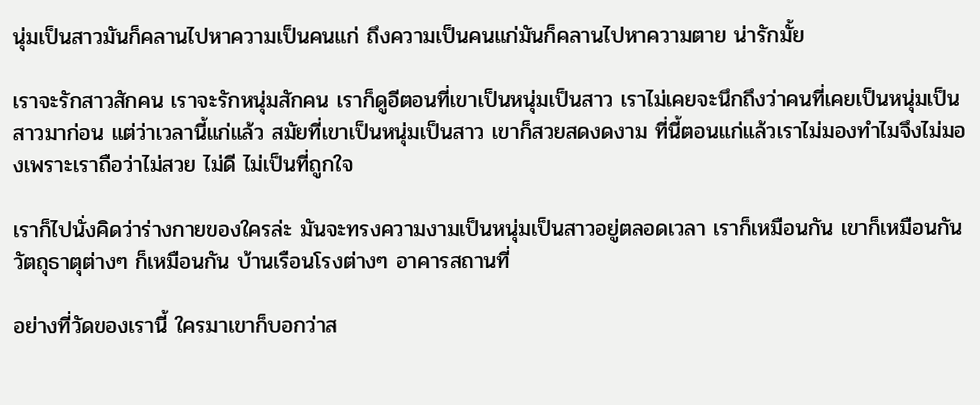นุ่มเป็นสาวมันก็คลานไปหาความเป็นคนแก่ ถึงความเป็นคนแก่มันก็คลานไปหาความตาย น่ารักมั้ย

เราจะรักสาวสักคน เราจะรักหนุ่มสักคน เราก็ดูอีตอนที่เขาเป็นหนุ่มเป็นสาว เราไม่เคยจะนึกถึงว่าคนที่เคยเป็นหนุ่มเป็นสาวมาก่อน แต่ว่าเวลานี้แก่แล้ว สมัยที่เขาเป็นหนุ่มเป็นสาว เขาก็สวยสดงดงาม ที่นี้ตอนแก่แล้วเราไม่มองทำไมจึงไม่มองเพราะเราถือว่าไม่สวย ไม่ดี ไม่เป็นที่ถูกใจ

เราก็ไปนั่งคิดว่าร่างกายของใครล่ะ มันจะทรงความงามเป็นหนุ่มเป็นสาวอยู่ตลอดเวลา เราก็เหมือนกัน เขาก็เหมือนกัน วัตถุธาตุต่างๆ ก็เหมือนกัน บ้านเรือนโรงต่างๆ อาคารสถานที่

อย่างที่วัดของเรานี้ ใครมาเขาก็บอกว่าส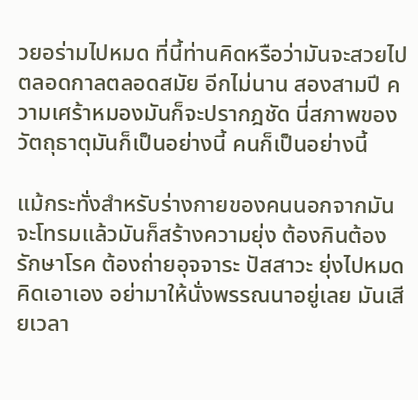วยอร่ามไปหมด ที่นี้ท่านคิดหรือว่ามันจะสวยไปตลอดกาลตลอดสมัย อีกไม่นาน สองสามปี ความเศร้าหมองมันก็จะปรากฎชัด นี่สภาพของวัตถุธาตุมันก็เป็นอย่างนี้ คนก็เป็นอย่างนี้

แม้กระทั่งสำหรับร่างกายของคนนอกจากมันจะโทรมแล้วมันก็สร้างความยุ่ง ต้องกินต้องรักษาโรค ต้องถ่ายอุจจาระ ปัสสาวะ ยุ่งไปหมด คิดเอาเอง อย่ามาให้นั่งพรรณนาอยู่เลย มันเสียเวลา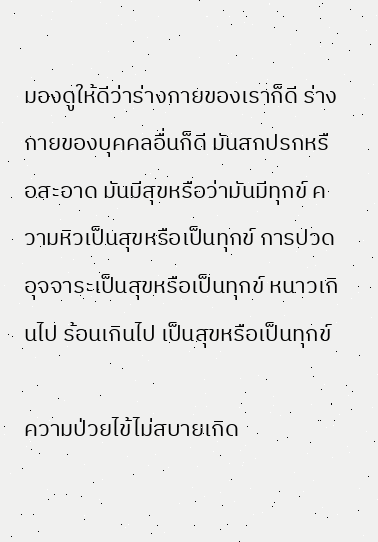มองดูให้ดีว่าร่างกายของเราก็ดี ร่างกายของบุคคลอื่นก็ดี มันสกปรกหรือสะอาด มันมีสุขหรือว่ามันมีทุกข์ ความหิวเป็นสุขหรือเป็นทุกข์ การปวดอุจจาระเป็นสุขหรือเป็นทุกข์ หนาวเกินไป ร้อนเกินไป เป็นสุขหรือเป็นทุกข์

ความป่วยไข้ไม่สบายเกิด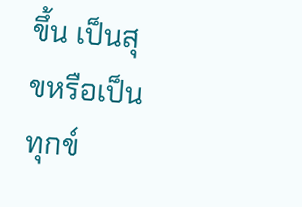ขึ้น เป็นสุขหรือเป็นทุกข์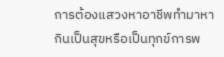การต้องแสวงหาอาชีพทำมาหากินเป็นสุขหรือเป็นทุกข์การพ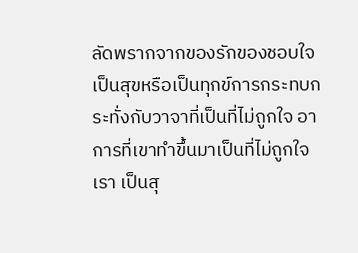ลัดพรากจากของรักของชอบใจเป็นสุขหรือเป็นทุกข์การกระทบกระทั่งกับวาจาที่เป็นที่ไม่ถูกใจ อาการที่เขาทำขึ้นมาเป็นที่ไม่ถูกใจเรา เป็นสุ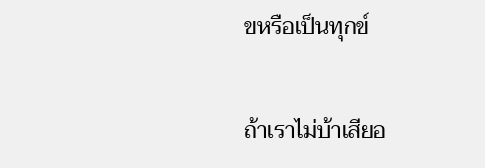ขหรือเป็นทุกข์

ถ้าเราไม่บ้าเสียอ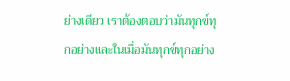ย่างเดียว เราต้องตอบว่ามันทุกข์ทุกอย่างและในเมื่อมันทุกข์ทุกอย่าง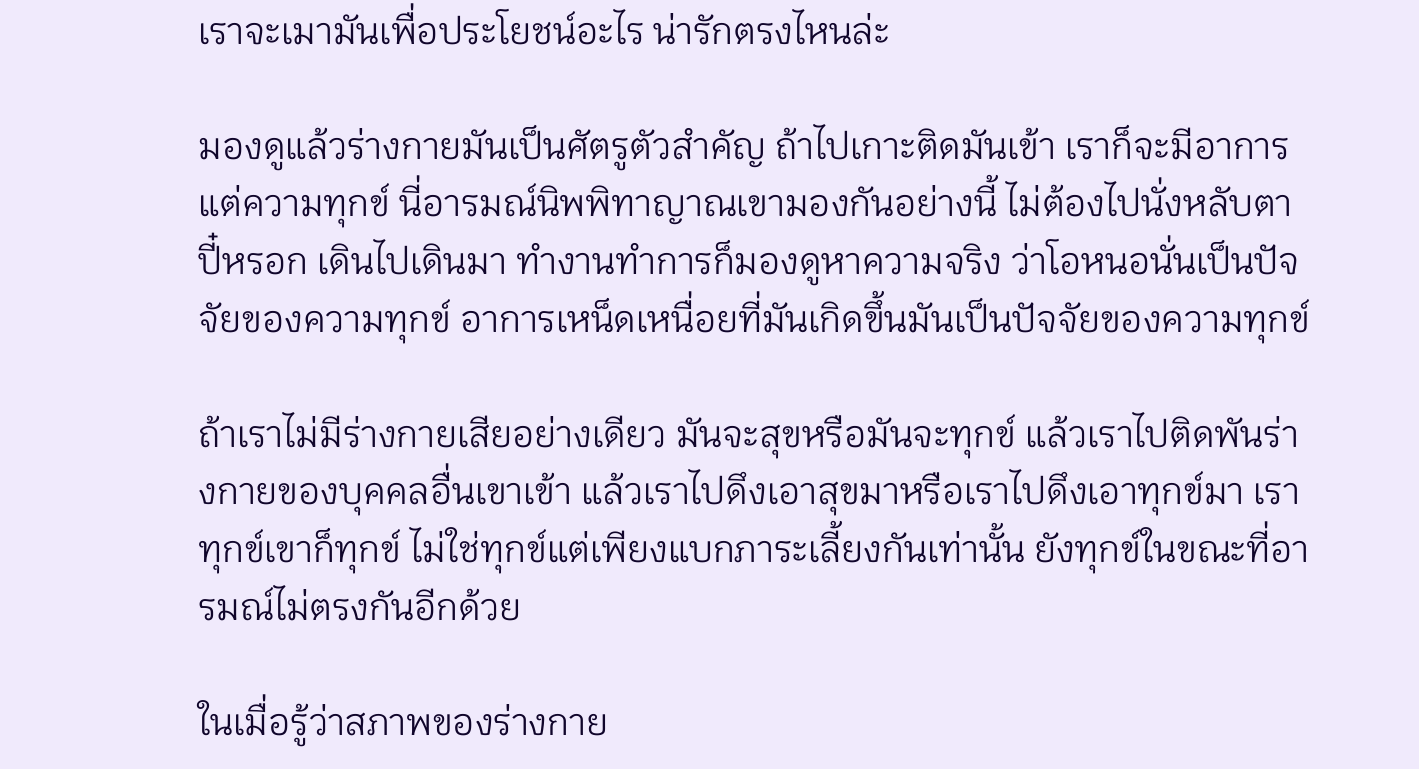เราจะเมามันเพื่อประโยชน์อะไร น่ารักตรงไหนล่ะ

มองดูแล้วร่างกายมันเป็นศัตรูตัวสำคัญ ถ้าไปเกาะติดมันเข้า เราก็จะมีอาการแต่ความทุกข์ นี่อารมณ์นิพพิทาญาณเขามองกันอย่างนี้ ไม่ต้องไปนั่งหลับตาปี๋หรอก เดินไปเดินมา ทำงานทำการก็มองดูหาความจริง ว่าโอหนอนั่นเป็นปัจจัยของความทุกข์ อาการเหน็ดเหนื่อยที่มันเกิดขึ้นมันเป็นปัจจัยของความทุกข์

ถ้าเราไม่มีร่างกายเสียอย่างเดียว มันจะสุขหรือมันจะทุกข์ แล้วเราไปติดพันร่างกายของบุคคลอื่นเขาเข้า แล้วเราไปดึงเอาสุขมาหรือเราไปดึงเอาทุกข์มา เราทุกข์เขาก็ทุกข์ ไม่ใช่ทุกข์แต่เพียงแบกภาระเลี้ยงกันเท่านั้น ยังทุกข์ในขณะที่อารมณ์ไม่ตรงกันอีกด้วย

ในเมื่อรู้ว่าสภาพของร่างกาย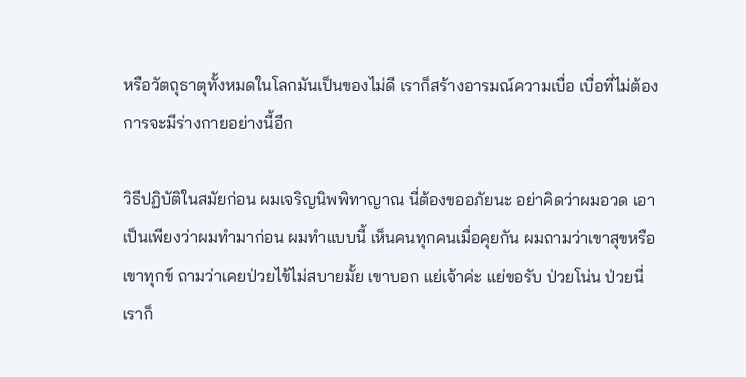หรือวัตถุธาตุทั้งหมดในโลกมันเป็นของไม่ดี เราก็สร้างอารมณ์ความเบื่อ เบื่อที่ไม่ต้องการจะมีร่างกายอย่างนี้อีก

วิธีปฏิบัติในสมัยก่อน ผมเจริญนิพพิทาญาณ นี่ต้องขออภัยนะ อย่าคิดว่าผมอวด เอาเป็นเพียงว่าผมทำมาก่อน ผมทำแบบนี้ เห็นคนทุกคนเมื่อคุยกัน ผมถามว่าเขาสุขหรือเขาทุกข์ ถามว่าเคยป่วยไข้ไม่สบายมั้ย เขาบอก แย่เจ้าค่ะ แย่ขอรับ ป่วยโน่น ป่วยนี่ เราก็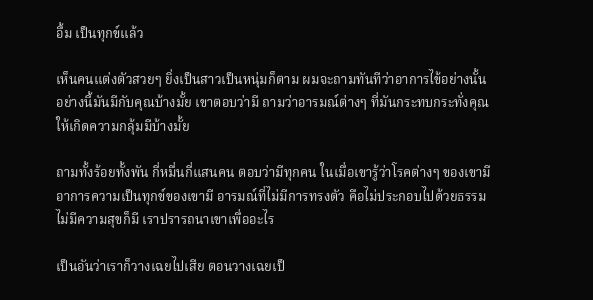อื้ม เป็นทุกข์แล้ว

เห็นคนแต่งตัวสวยๆ ยิ่งเป็นสาวเป็นหนุ่มก็ตาม ผมจะถามทันทีว่าอาการไข้อย่างนั้นอย่างนี้มันมีกับคุณบ้างมั้ย เขาตอบว่ามี ถามว่าอารมณ์ต่างๆ ที่มันกระทบกระทั่งคุณให้เกิดความกลุ้มมีบ้างมั้ย

ถามทั้งร้อยทั้งพัน กี่หมื่นกี่แสนคน ตอบว่ามีทุกคน ในเมื่อเขารู้ว่าโรคต่างๆ ของเขามี อาการความเป็นทุกข์ของเขามี อารมณ์ที่ไม่มีการทรงตัว คือไม่ประกอบไปด้วยธรรม ไม่มีความสุขก็มี เราปรารถนาเขาเพื่ออะไร

เป็นอันว่าเราก็วางเฉยไปเสีย ตอนวางเฉยเป็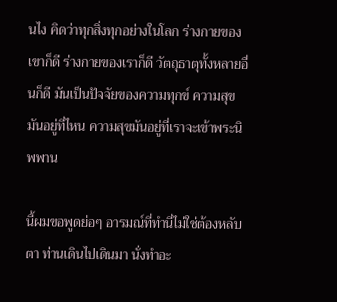นไง คิดว่าทุกสิ่งทุกอย่างในโลก ร่างกายของเขาก็ดี ร่างกายของเราก็ดี วัตถุธาตุทั้งหลายอื่นก็ดี มันเป็นปัจจัยของความทุกข์ ความสุขมันอยู่ที่ไหน ความสุขมันอยู่ที่เราจะเข้าพระนิพพาน

นี้ผมขอพูดย่อๆ อารมณ์ที่ทำนี่ไม่ใช่ต้องหลับตา ท่านเดินไปเดินมา นั่งทำอะ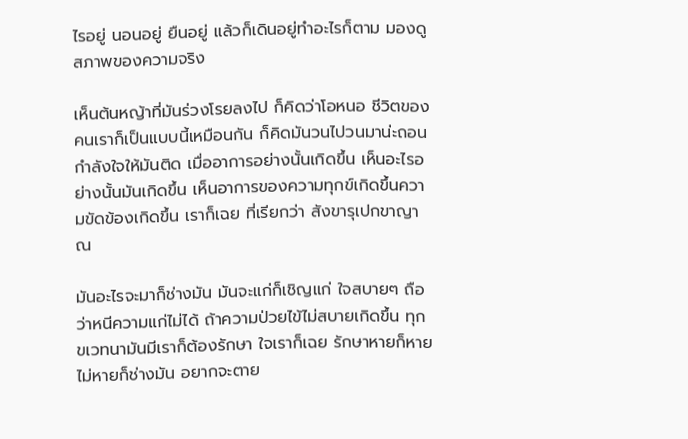ไรอยู่ นอนอยู่ ยืนอยู่ แล้วก็เดินอยู่ทำอะไรก็ตาม มองดูสภาพของความจริง

เห็นต้นหญ้าที่มันร่วงโรยลงไป ก็คิดว่าโอหนอ ชีวิตของคนเราก็เป็นแบบนี้เหมือนกัน ก็คิดมันวนไปวนมาน่ะถอนกำลังใจให้มันติด เมื่ออาการอย่างนั้นเกิดขึ้น เห็นอะไรอย่างนั้นมันเกิดขึ้น เห็นอาการของความทุกข์เกิดขึ้นความขัดข้องเกิดขึ้น เราก็เฉย ที่เรียกว่า สังขารุเปกขาญาณ

มันอะไรจะมาก็ช่างมัน มันจะแก่ก็เชิญแก่ ใจสบายๆ ถือว่าหนีความแก่ไม่ได้ ถ้าความป่วยไข้ไม่สบายเกิดขึ้น ทุกขเวทนามันมีเราก็ต้องรักษา ใจเราก็เฉย รักษาหายก็หาย ไม่หายก็ช่างมัน อยากจะตาย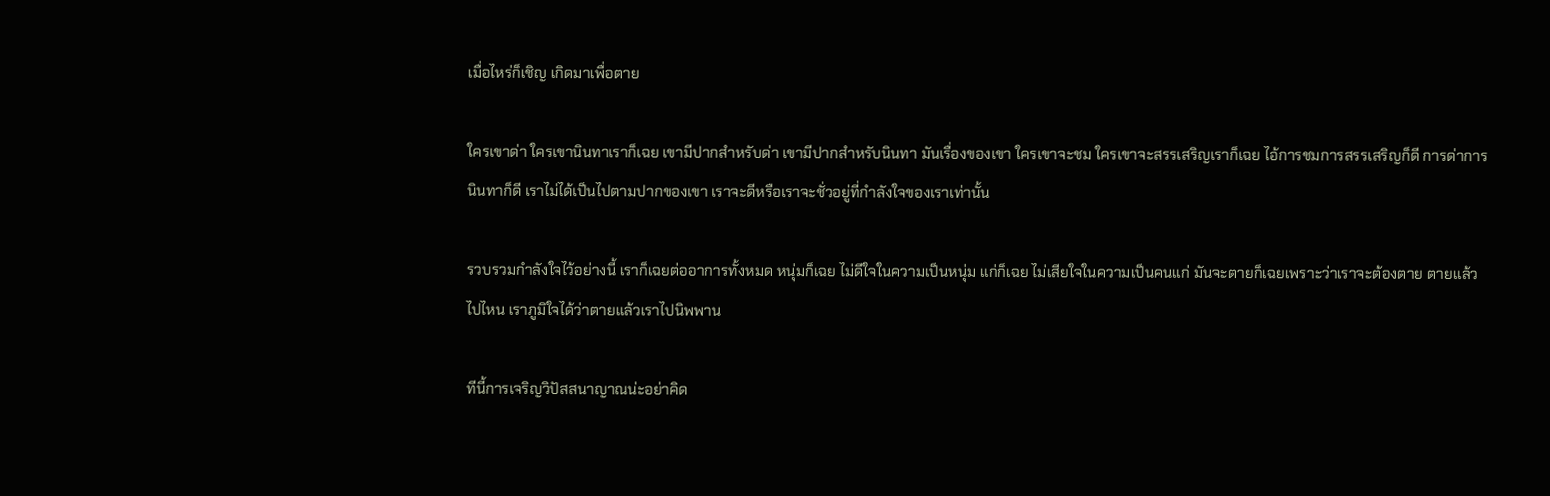เมื่อไหร่ก็เชิญ เกิดมาเพื่อตาย

ใครเขาด่า ใครเขานินทาเราก็เฉย เขามีปากสำหรับด่า เขามีปากสำหรับนินทา มันเรื่องของเขา ใครเขาจะชม ใครเขาจะสรรเสริญเราก็เฉย ไอ้การชมการสรรเสริญก็ดี การด่าการนินทาก็ดี เราไม่ได้เป็นไปตามปากของเขา เราจะดีหรือเราจะชั่วอยู่ที่กำลังใจของเราเท่านั้น

รวบรวมกำลังใจไว้อย่างนี้ เราก็เฉยต่ออาการทั้งหมด หนุ่มก็เฉย ไม่ดีใจในความเป็นหนุ่ม แก่ก็เฉย ไม่เสียใจในความเป็นคนแก่ มันจะตายก็เฉยเพราะว่าเราจะต้องตาย ตายแล้วไปไหน เราภูมิใจได้ว่าตายแล้วเราไปนิพพาน

ทีนี้การเจริญวิปัสสนาญาณน่ะอย่าคิด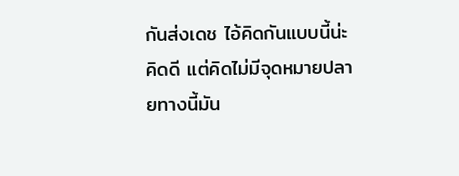กันส่งเดช ไอ้คิดกันแบบนี้น่ะคิดดี แต่คิดไม่มีจุดหมายปลายทางนี้มัน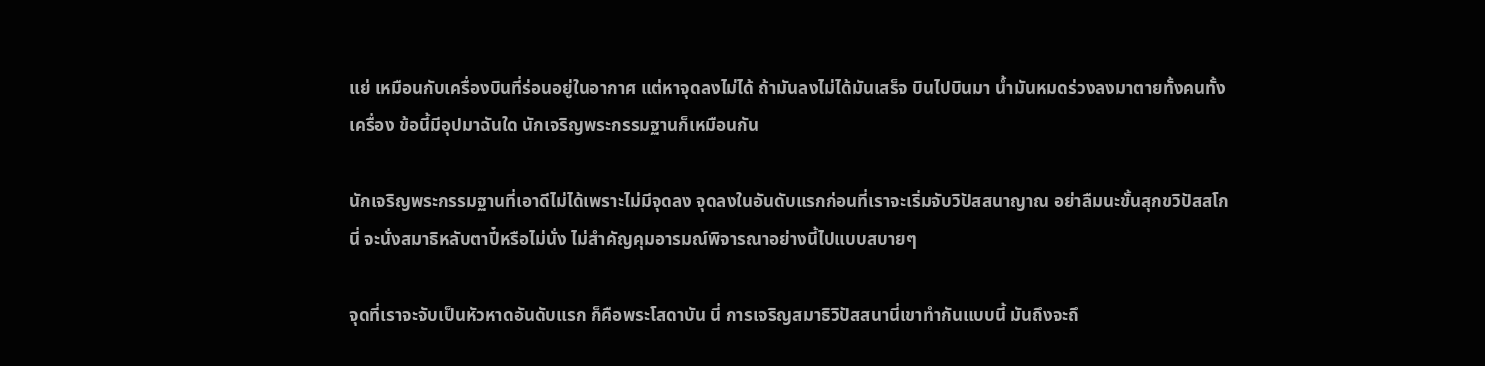แย่ เหมือนกับเครื่องบินที่ร่อนอยู่ในอากาศ แต่หาจุดลงไม่ได้ ถ้ามันลงไม่ได้มันเสร็จ บินไปบินมา น้ำมันหมดร่วงลงมาตายทั้งคนทั้งเครื่อง ข้อนี้มีอุปมาฉันใด นักเจริญพระกรรมฐานก็เหมือนกัน

นักเจริญพระกรรมฐานที่เอาดีไม่ได้เพราะไม่มีจุดลง จุดลงในอันดับแรกก่อนที่เราจะเริ่มจับวิปัสสนาญาณ อย่าลืมนะขั้นสุกขวิปัสสโกนี่ จะนั่งสมาธิหลับตาปี๋หรือไม่นั่ง ไม่สำคัญคุมอารมณ์พิจารณาอย่างนี้ไปแบบสบายๆ

จุดที่เราจะจับเป็นหัวหาดอันดับแรก ก็คือพระโสดาบัน นี่ การเจริญสมาธิวิปัสสนานี่เขาทำกันแบบนี้ มันถึงจะถึ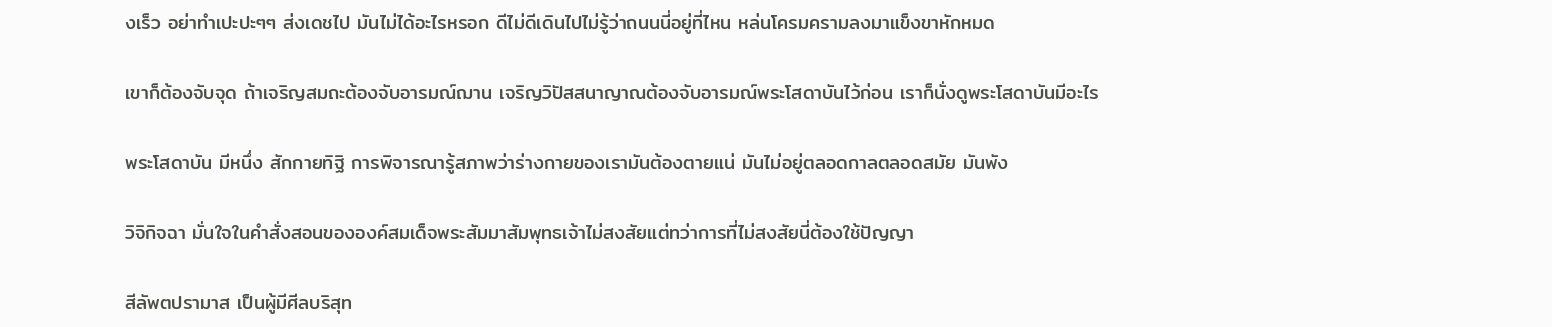งเร็ว อย่าทำเปะปะๆๆ ส่งเดชไป มันไม่ได้อะไรหรอก ดีไม่ดีเดินไปไม่รู้ว่าถนนนี่อยู่ที่ไหน หล่นโครมครามลงมาแข็งขาหักหมด

เขาก็ต้องจับจุด ถ้าเจริญสมถะต้องจับอารมณ์ฌาน เจริญวิปัสสนาญาณต้องจับอารมณ์พระโสดาบันไว้ก่อน เราก็นั่งดูพระโสดาบันมีอะไร

พระโสดาบัน มีหนึ่ง สักกายทิฐิ การพิจารณารู้สภาพว่าร่างกายของเรามันต้องตายแน่ มันไม่อยู่ตลอดกาลตลอดสมัย มันพัง

วิจิกิจฉา มั่นใจในคำสั่งสอนขององค์สมเด็จพระสัมมาสัมพุทธเจ้าไม่สงสัยแต่ทว่าการที่ไม่สงสัยนี่ต้องใช้ปัญญา

สีลัพตปรามาส เป็นผู้มีศีลบริสุท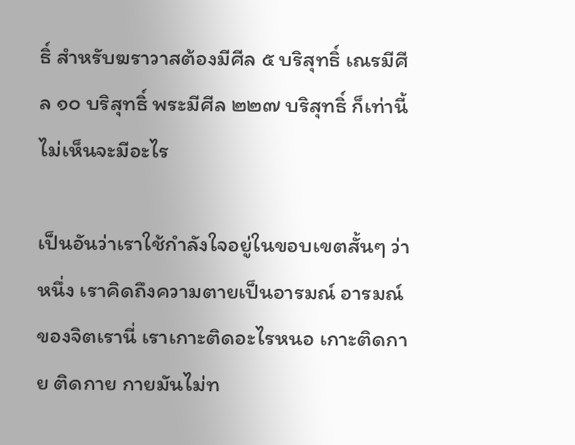ธิ์ สำหรับฆราวาสต้องมีศีล ๕ บริสุทธิ์ เณรมีศีล ๑๐ บริสุทธิ์ พระมีศีล ๒๒๗ บริสุทธิ์ ก็เท่านี้ไม่เห็นจะมีอะไร

เป็นอันว่าเราใช้กำลังใจอยู่ในขอบเขตสั้นๆ ว่า หนึ่ง เราคิดถึงความตายเป็นอารมณ์ อารมณ์ของจิตเรานี่ เราเกาะติดอะไรหนอ เกาะติดกาย ติดกาย กายมันไม่ท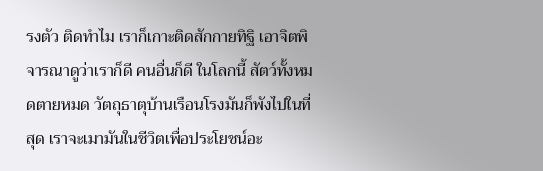รงตัว ติดทำไม เราก็เกาะติดสักกายทิฐิ เอาจิตพิจารณาดูว่าเราก็ดี คนอื่นก็ดี ในโลกนี้ สัตว์ทั้งหมดตายหมด วัตถุธาตุบ้านเรือนโรงมันก็พังไปในที่สุด เราจะเมามันในชีวิตเพื่อประโยชน์อะ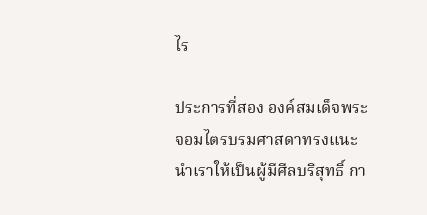ไร

ประการที่สอง องค์สมเด็จพระจอมไตรบรมศาสดาทรงแนะนำเราให้เป็นผู้มีศีลบริสุทธิ์ กา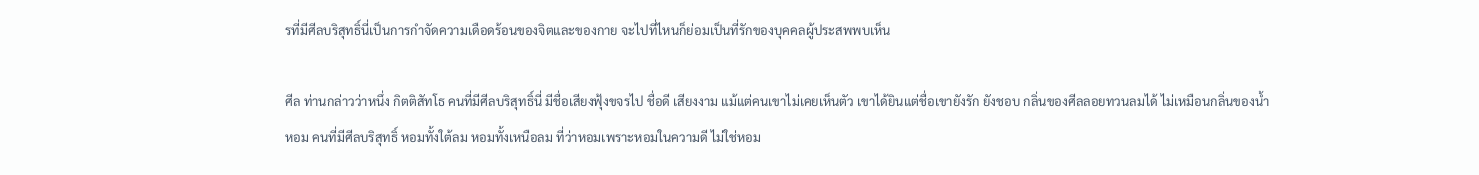รที่มีศีลบริสุทธิ์นี่เป็นการกำจัดความเดือดร้อนของจิตและของกาย จะไปที่ไหนก็ย่อมเป็นที่รักของบุคคลผู้ประสพพบเห็น

ศีล ท่านกล่าวว่าหนึ่ง กิตติสัทโธ คนที่มีศีลบริสุทธิ์นี่ มีชื่อเสียงฟุ้งขจรไป ชื่อดี เสียงงาม แม้แต่คนเขาไม่เคยเห็นตัว เขาได้ยินแต่ชื่อเขายังรัก ยังชอบ กลิ่นของศีลลอยทวนลมได้ ไม่เหมือนกลิ่นของน้ำหอม คนที่มีศีลบริสุทธิ์ หอมทั้งใต้ลม หอมทั้งเหนือลม ที่ว่าหอมเพราะหอมในความดี ไม่ใช่หอม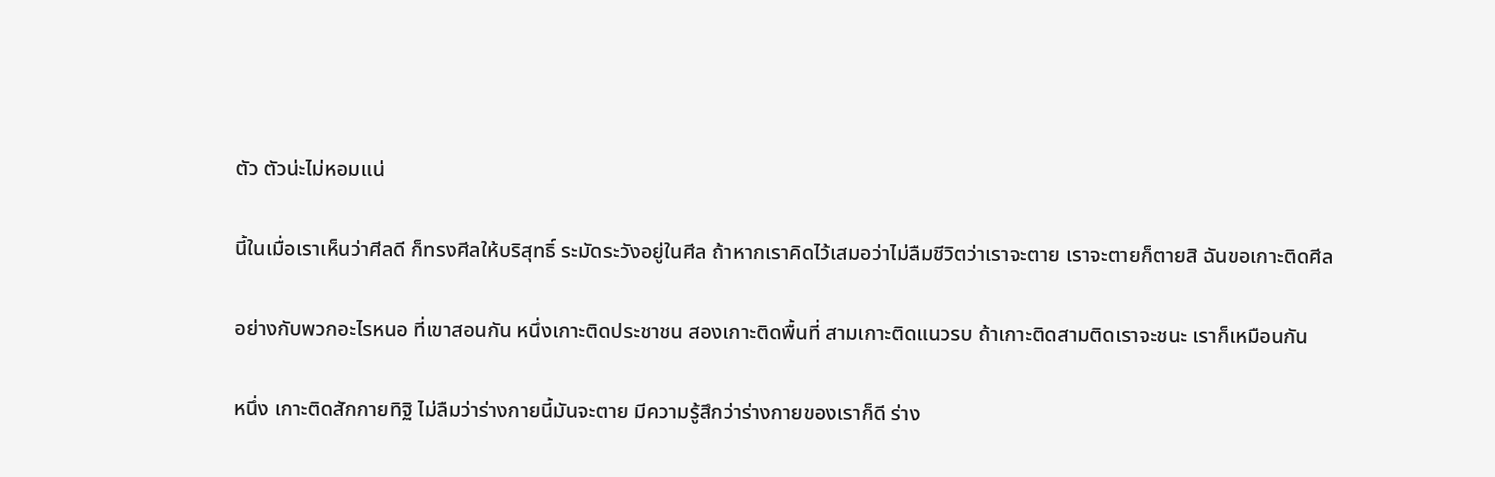ตัว ตัวน่ะไม่หอมแน่

นี้ในเมื่อเราเห็นว่าศีลดี ก็ทรงศีลให้บริสุทธิ์ ระมัดระวังอยู่ในศีล ถ้าหากเราคิดไว้เสมอว่าไม่ลืมชีวิตว่าเราจะตาย เราจะตายก็ตายสิ ฉันขอเกาะติดศีล

อย่างกับพวกอะไรหนอ ที่เขาสอนกัน หนึ่งเกาะติดประชาชน สองเกาะติดพื้นที่ สามเกาะติดแนวรบ ถ้าเกาะติดสามติดเราจะชนะ เราก็เหมือนกัน

หนึ่ง เกาะติดสักกายทิฐิ ไม่ลืมว่าร่างกายนี้มันจะตาย มีความรู้สึกว่าร่างกายของเราก็ดี ร่าง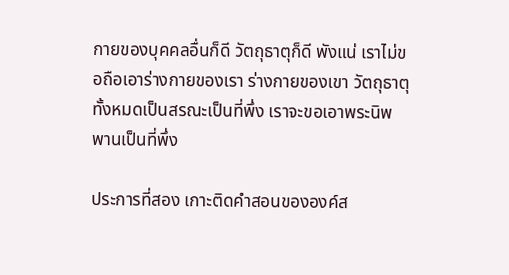กายของบุคคลอื่นก็ดี วัตถุธาตุก็ดี พังแน่ เราไม่ขอถือเอาร่างกายของเรา ร่างกายของเขา วัตถุธาตุทั้งหมดเป็นสรณะเป็นที่พึ่ง เราจะขอเอาพระนิพพานเป็นที่พึ่ง

ประการที่สอง เกาะติดคำสอนขององค์ส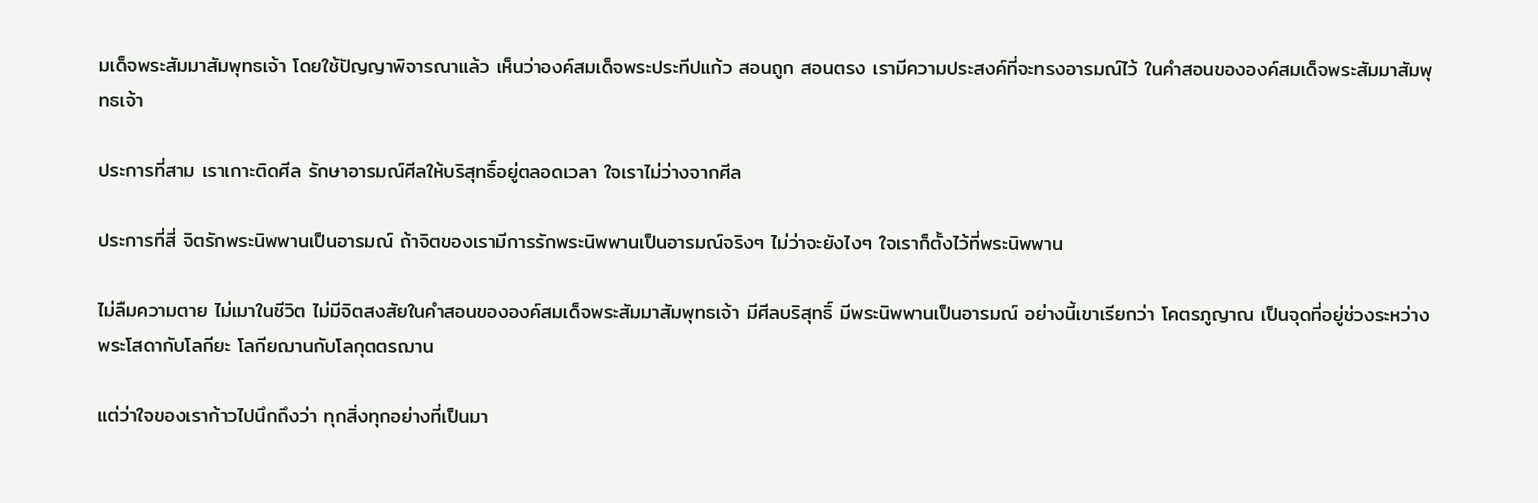มเด็จพระสัมมาสัมพุทธเจ้า โดยใช้ปัญญาพิจารณาแล้ว เห็นว่าองค์สมเด็จพระประทีปแก้ว สอนถูก สอนตรง เรามีความประสงค์ที่จะทรงอารมณ์ไว้ ในคำสอนขององค์สมเด็จพระสัมมาสัมพุทธเจ้า

ประการที่สาม เราเกาะติดศีล รักษาอารมณ์ศีลให้บริสุทธิ์อยู่ตลอดเวลา ใจเราไม่ว่างจากศีล

ประการที่สี่ จิตรักพระนิพพานเป็นอารมณ์ ถ้าจิตของเรามีการรักพระนิพพานเป็นอารมณ์จริงๆ ไม่ว่าจะยังไงๆ ใจเราก็ตั้งไว้ที่พระนิพพาน

ไม่ลืมความตาย ไม่เมาในชีวิต ไม่มีจิตสงสัยในคำสอนขององค์สมเด็จพระสัมมาสัมพุทธเจ้า มีศีลบริสุทธิ์ มีพระนิพพานเป็นอารมณ์ อย่างนี้เขาเรียกว่า โคตรภูญาณ เป็นจุดที่อยู่ช่วงระหว่างพระโสดากับโลกียะ โลกียฌานกับโลกุตตรฌาน

แต่ว่าใจของเราก้าวไปนึกถึงว่า ทุกสิ่งทุกอย่างที่เป็นมา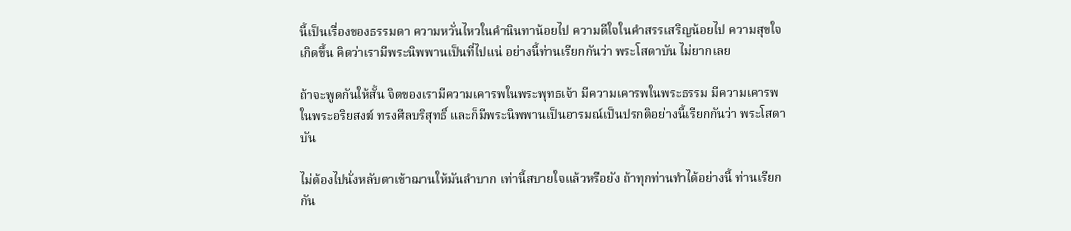นี้เป็นเรื่องของธรรมดา ความหวั่นไหวในคำนินทาน้อยไป ความดีใจในคำสรรเสริญน้อยไป ความสุขใจเกิดขึ้น คิดว่าเรามีพระนิพพานเป็นที่ไปแน่ อย่างนี้ท่านเรียกกันว่า พระโสดาบัน ไม่ยากเลย

ถ้าจะพูดกันให้สั้น จิตของเรามีความเคารพในพระพุทธเจ้า มีความเคารพในพระธรรม มีความเคารพในพระอริยสงฆ์ ทรงศีลบริสุทธิ์ และก็มีพระนิพพานเป็นอารมณ์เป็นปรกติอย่างนี้เรียกกันว่า พระโสดาบัน

ไม่ต้องไปนั่งหลับตาเข้าฌานให้มันลำบาก เท่านี้สบายใจแล้วหรือยัง ถ้าทุกท่านทำได้อย่างนี้ ท่านเรียกกัน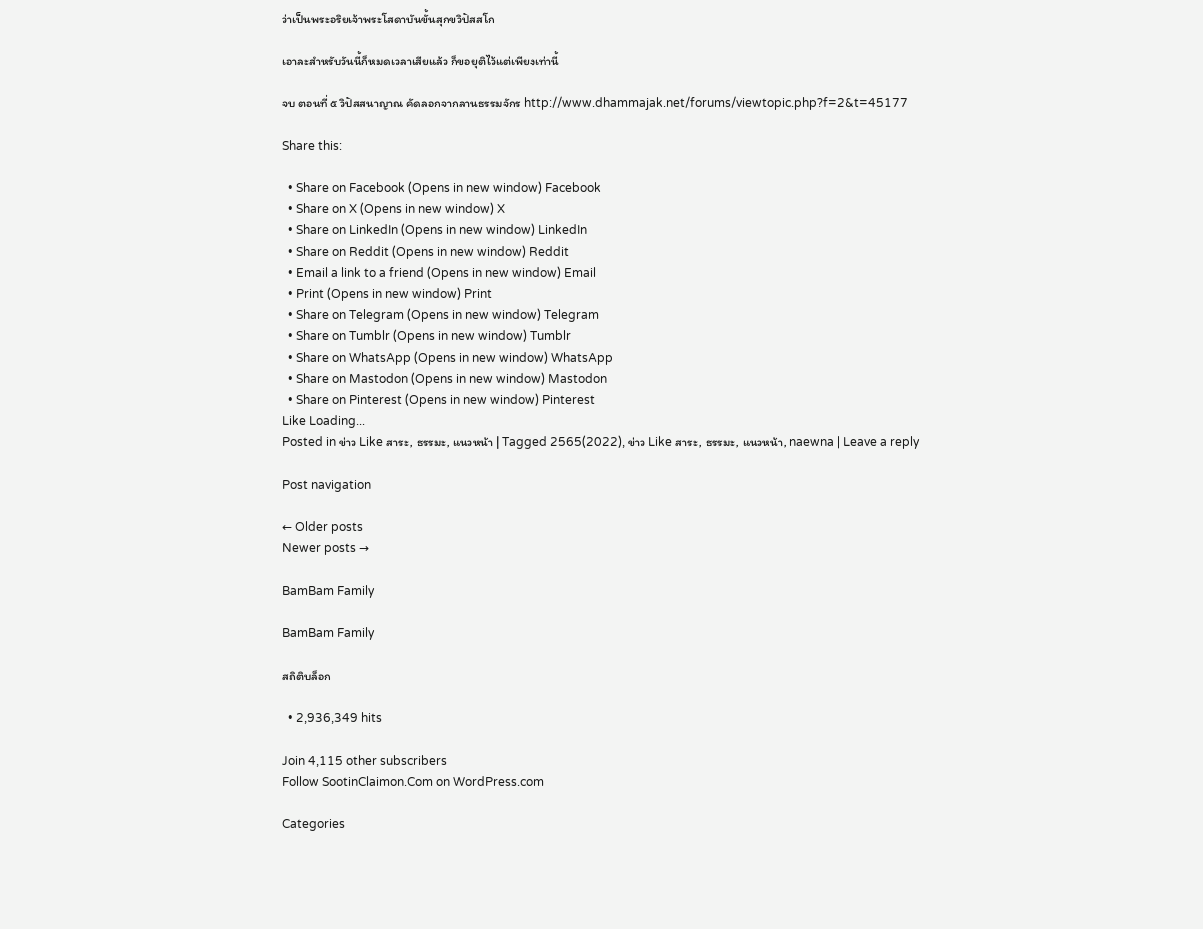ว่าเป็นพระอริยเจ้าพระโสดาบันขั้นสุกขวิปัสสโก

เอาละสำหรับวันนี้ก็หมดเวลาเสียแล้ว ก็ขอยุติไว้แต่เพียงเท่านี้

จบ ตอนที่ ๕ วิปัสสนาญาณ คัดลอกจากลานธรรมจักร http://www.dhammajak.net/forums/viewtopic.php?f=2&t=45177

Share this:

  • Share on Facebook (Opens in new window) Facebook
  • Share on X (Opens in new window) X
  • Share on LinkedIn (Opens in new window) LinkedIn
  • Share on Reddit (Opens in new window) Reddit
  • Email a link to a friend (Opens in new window) Email
  • Print (Opens in new window) Print
  • Share on Telegram (Opens in new window) Telegram
  • Share on Tumblr (Opens in new window) Tumblr
  • Share on WhatsApp (Opens in new window) WhatsApp
  • Share on Mastodon (Opens in new window) Mastodon
  • Share on Pinterest (Opens in new window) Pinterest
Like Loading...
Posted in ข่าว Like สาระ, ธรรมะ, แนวหน้า | Tagged 2565(2022), ข่าว Like สาระ, ธรรมะ, แนวหน้า, naewna | Leave a reply

Post navigation

← Older posts
Newer posts →

BamBam Family

BamBam Family

สถิติบล็อก

  • 2,936,349 hits

Join 4,115 other subscribers
Follow SootinClaimon.Com on WordPress.com

Categories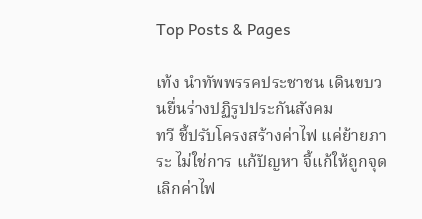Top Posts & Pages

เท้ง นำทัพพรรคประชาชน เดินขบวนยื่นร่างปฏิรูปประกันสังคม
ทวี ชี้ปรับโครงสร้างค่าไฟ แค่ย้ายภาระ ไม่ใช่การ แก้ปัญหา จี้แก้ให้ถูกจุด เลิกค่าไฟ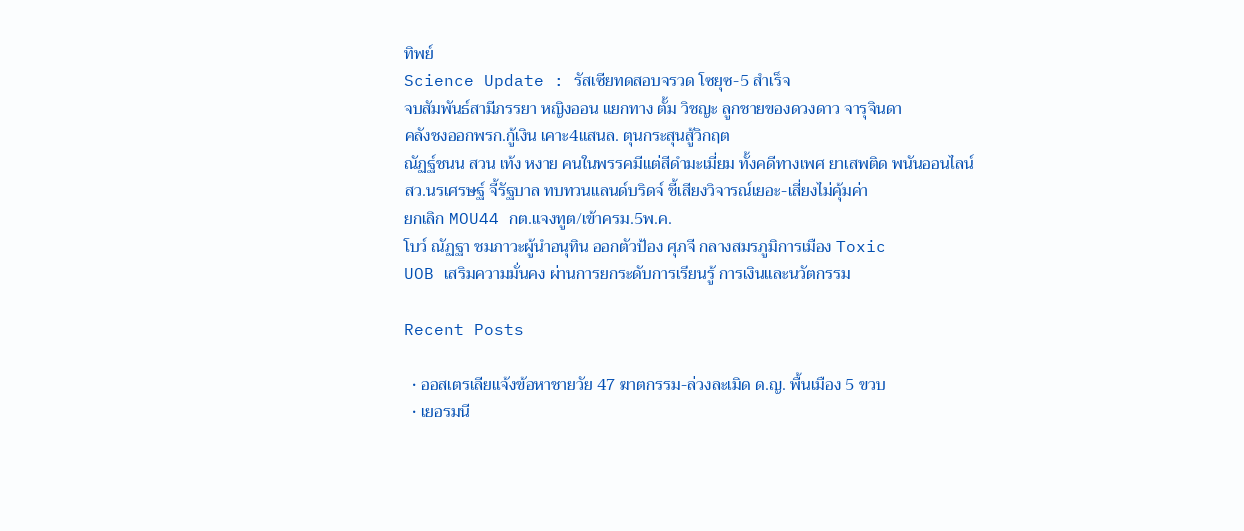ทิพย์
Science Update : รัสเซียทดสอบจรวด โซยุซ-5 สำเร็จ
จบสัมพันธ์สามีภรรยา หญิงออน แยกทาง ตั้ม วิชญะ ลูกชายของดวงดาว จารุจินดา
คลังชงออกพรก.กู้เงิน เคาะ4แสนล. ตุนกระสุนสู้วิกฤต
ณัฏฐ์ชนน สวน เท้ง หงาย คนในพรรคมีแต่สีดำมะเมี่ยม ทั้งคดีทางเพศ ยาเสพติด พนันออนไลน์
สว.นรเศรษฐ์ จี้รัฐบาล ทบทวนแลนด์บริดจ์ ชี้เสียงวิจารณ์เยอะ-เสี่ยงไม่คุ้มค่า
ยกเลิก MOU44 กต.แจงทูต/เข้าครม.5พ.ค.
โบว์ ณัฏฐา ชมภาวะผู้นำอนุทิน ออกตัวป้อง ศุภจี กลางสมรภูมิการเมือง Toxic
UOB เสริมความมั่นคง ผ่านการยกระดับการเรียนรู้ การเงินและนวัตกรรม

Recent Posts

  • ออสเตรเลียแจ้งข้อหาชายวัย 47 ฆาตกรรม-ล่วงละเมิด ด.ญ. พื้นเมือง 5 ขวบ
  • เยอรมนี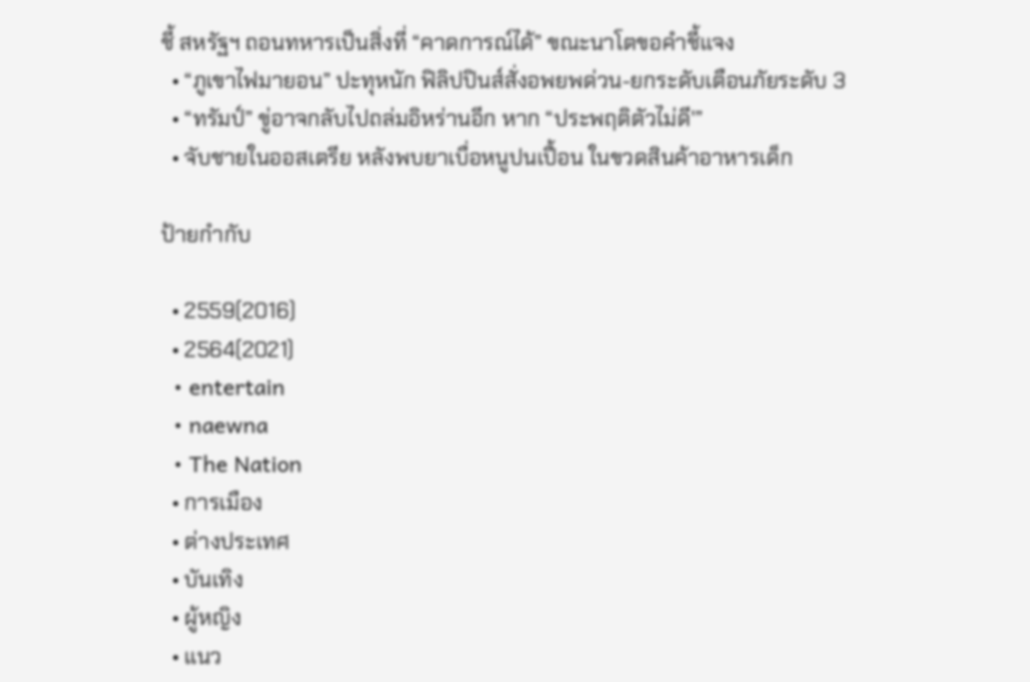ชี้ สหรัฐฯ ถอนทหารเป็นสิ่งที่ “คาดการณ์ได้” ขณะนาโตขอคำชี้แจง
  • “ภูเขาไฟมายอน” ปะทุหนัก ฟิลิปปินส์สั่งอพยพด่วน-ยกระดับเตือนภัยระดับ 3
  • “ทรัมป์” ขู่อาจกลับไปถล่มอิหร่านอีก หาก “ประพฤติตัวไม่ดี'”
  • จับชายในออสเตรีย หลังพบยาเบื่อหนูปนเปื้อน ในขวดสินค้าอาหารเด็ก

ป้ายกำกับ

  • 2559(2016)
  • 2564(2021)
  • entertain
  • naewna
  • The Nation
  • การเมือง
  • ต่างประเทศ
  • บันเทิง
  • ผู้หญิง
  • แนว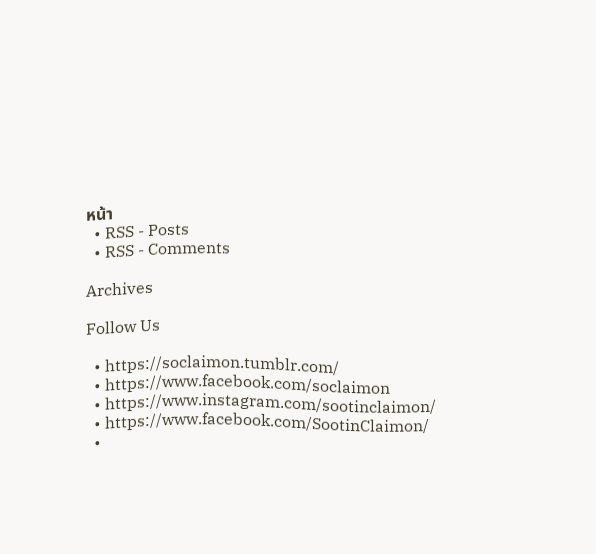หน้า
  • RSS - Posts
  • RSS - Comments

Archives

Follow Us

  • https://soclaimon.tumblr.com/
  • https://www.facebook.com/soclaimon
  • https://www.instagram.com/sootinclaimon/
  • https://www.facebook.com/SootinClaimon/
  •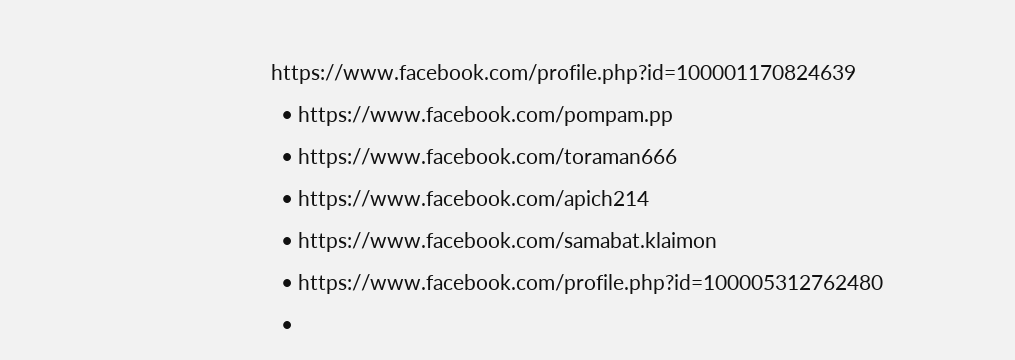https://www.facebook.com/profile.php?id=100001170824639
  • https://www.facebook.com/pompam.pp
  • https://www.facebook.com/toraman666
  • https://www.facebook.com/apich214
  • https://www.facebook.com/samabat.klaimon
  • https://www.facebook.com/profile.php?id=100005312762480
  •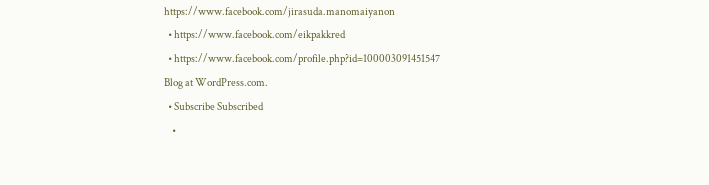https://www.facebook.com/jirasuda.manomaiyanon
  • https://www.facebook.com/eikpakkred
  • https://www.facebook.com/profile.php?id=100003091451547
Blog at WordPress.com.
  • Subscribe Subscribed
    •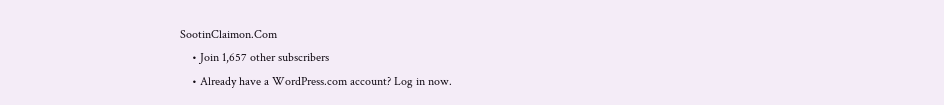SootinClaimon.Com
    • Join 1,657 other subscribers
    • Already have a WordPress.com account? Log in now.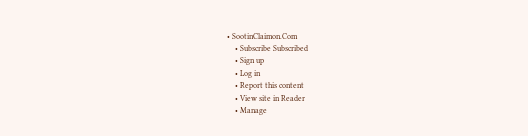• SootinClaimon.Com
    • Subscribe Subscribed
    • Sign up
    • Log in
    • Report this content
    • View site in Reader
    • Manage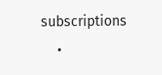subscriptions
    •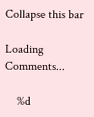Collapse this bar

Loading Comments...

    %d